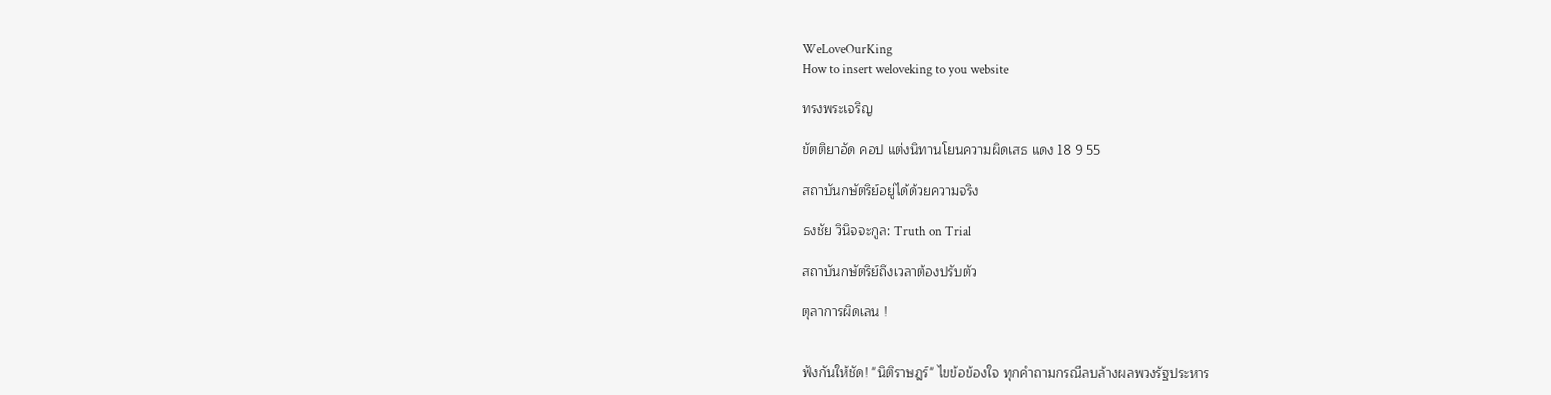WeLoveOurKing
How to insert weloveking to you website

ทรงพระเจริญ

ขัตติยาอัด คอป แต่งนิทานโยนความผิดเสธ แดง 18 9 55

สถาบันกษัตริย์อยู่ได้ด้วยความจริง

ธงชัย วินิจจะกูล: Truth on Trial

สถาบันกษัตริย์ถึงเวลาต้องปรับตัว

ตุลาการผิดเลน !


ฟังกันให้ชัด! "นิติราษฎร์" ไขข้อข้องใจ ทุกคำถามกรณีลบล้างผลพวงรัฐประหาร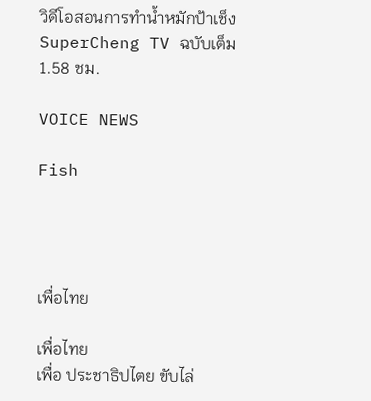วิดีโอสอนการทำน้ำหมักป้าเช็ง SuperCheng TV ฉบับเต็ม 1.58 ชม.

VOICE NEWS

Fish




เพื่อไทย

เพื่อไทย
เพื่อ ประชาธิปไตย ขับไล่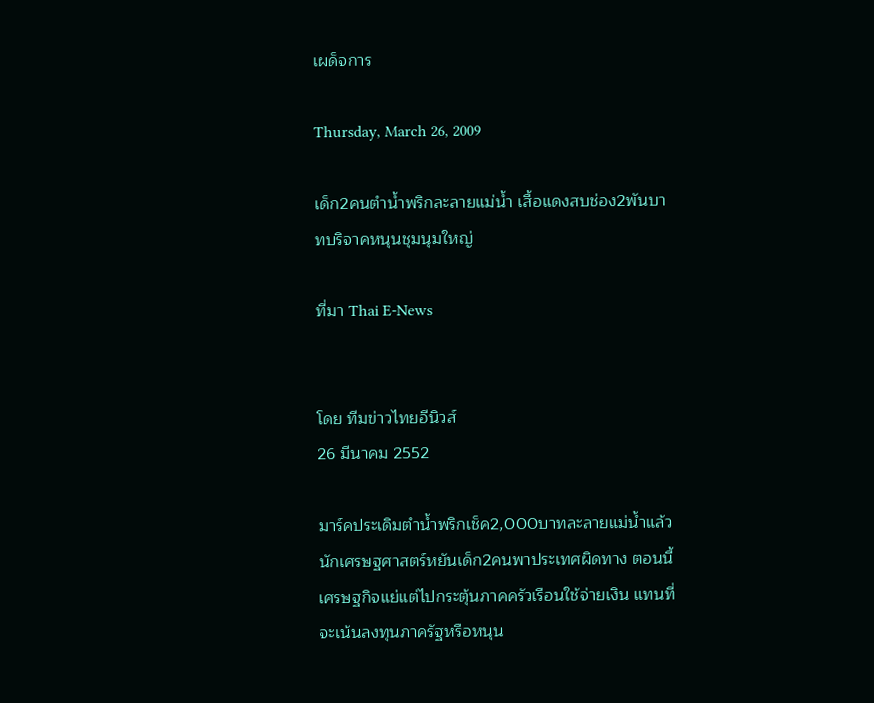เผด็จการ

Thursday, March 26, 2009

เด็ก2คนตำน้ำพริกละลายแม่น้ำ เสื้อแดงสบช่อง2พันบาทบริจาคหนุนชุมนุมใหญ่

ที่มา Thai E-News


โดย ทีมข่าวไทยอีนิวส์
26 มีนาคม 2552

มาร์คประเดิมตำน้ำพริกเช็ค2,000บาทละลายแม่น้ำแล้ว นักเศรษฐศาสตร์หยันเด็ก2คนพาประเทศผิดทาง ตอนนี้เศรษฐกิจแย่แต่ไปกระตุ้นภาคครัวเรือนใช้จ่ายเงิน แทนที่จะเน้นลงทุนภาครัฐหรือหนุน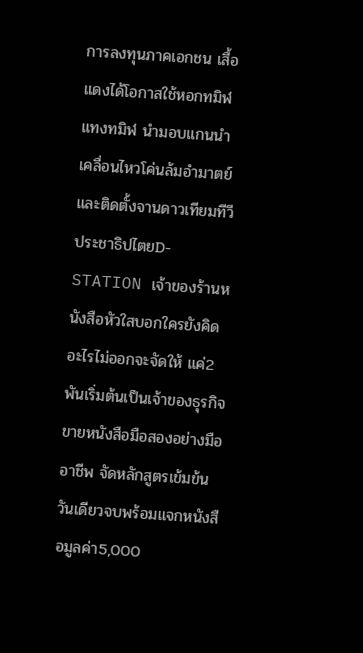การลงทุนภาคเอกชน เสื้อแดงได้โอกาสใช้หอกทมิฬแทงทมิฬ นำมอบแกนนำเคลื่อนไหวโค่นล้มอำมาตย์ และติดตั้งจานดาวเทียมทีวีประชาธิปไตยD-STATION เจ้าของร้านหนังสือหัวใสบอกใครยังคิดอะไรไม่ออกจะจัดให้ แค่2พันเริ่มต้นเป็นเจ้าของธุรกิจขายหนังสือมือสองอย่างมืออาชีพ จัดหลักสูตรเข้มข้นวันเดียวจบพร้อมแจกหนังสือมูลค่า5,000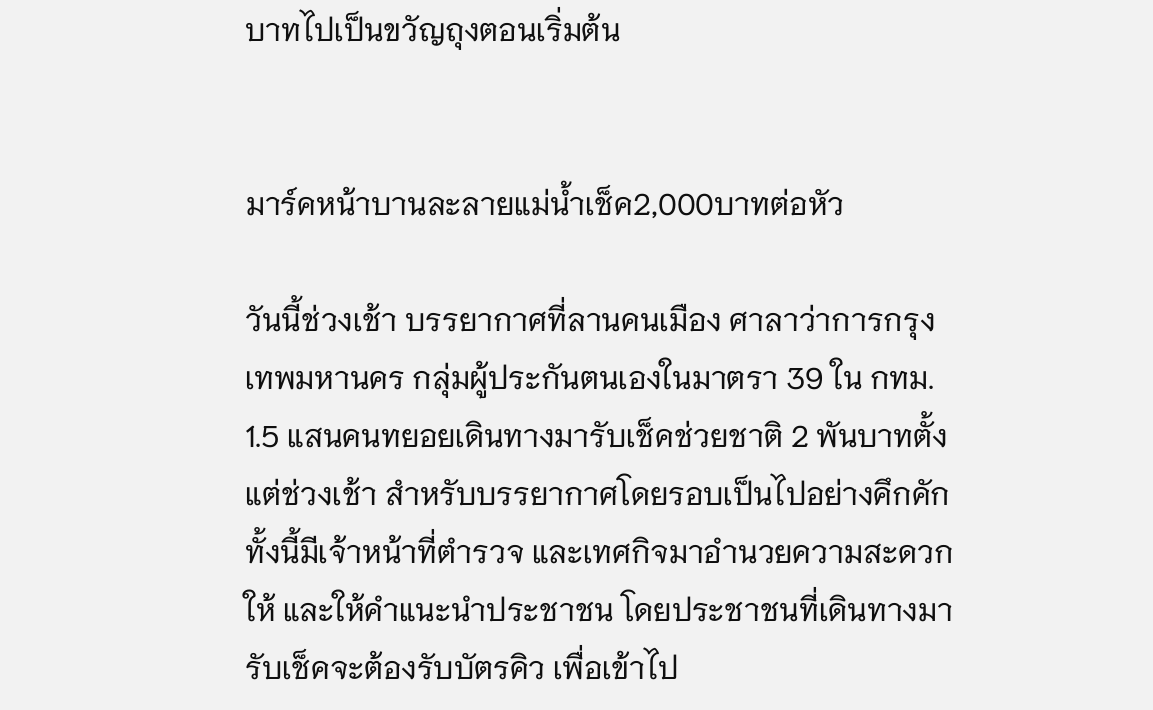บาทไปเป็นขวัญถุงตอนเริ่มต้น


มาร์คหน้าบานละลายแม่น้ำเช็ค2,000บาทต่อหัว

วันนี้ช่วงเช้า บรรยากาศที่ลานคนเมือง ศาลาว่าการกรุงเทพมหานคร กลุ่มผู้ประกันตนเองในมาตรา 39 ใน กทม. 1.5 แสนคนทยอยเดินทางมารับเช็คช่วยชาติ 2 พันบาทตั้งแต่ช่วงเช้า สำหรับบรรยากาศโดยรอบเป็นไปอย่างคึกคัก ทั้งนี้มีเจ้าหน้าที่ตำรวจ และเทศกิจมาอำนวยความสะดวกให้ และให้คำแนะนำประชาชน โดยประชาชนที่เดินทางมารับเช็คจะต้องรับบัตรคิว เพื่อเข้าไป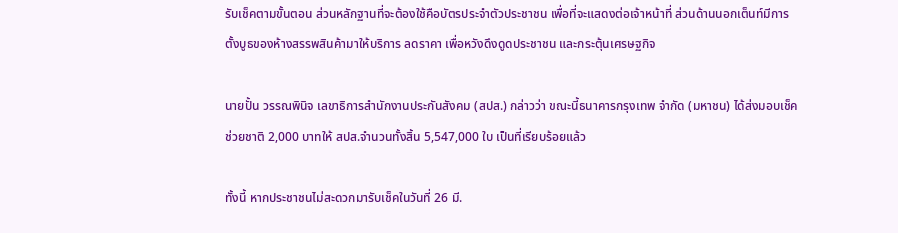รับเช็คตามขั้นตอน ส่วนหลักฐานที่จะต้องใช้คือบัตรประจำตัวประชาชน เพื่อที่จะแสดงต่อเจ้าหน้าที่ ส่วนด้านนอกเต็นท์มีการตั้งบูธของห้างสรรพสินค้ามาให้บริการ ลดราคา เพื่อหวังดึงดูดประชาชน และกระตุ้นเศรษฐกิจ

นายปั้น วรรณพินิจ เลขาธิการสำนักงานประกันสังคม (สปส.) กล่าวว่า ขณะนี้ธนาคารกรุงเทพ จำกัด (มหาชน) ได้ส่งมอบเช็คช่วยชาติ 2,000 บาทให้ สปส.จำนวนทั้งสิ้น 5,547,000 ใบ เป็นที่เรียบร้อยแล้ว

ทั้งนี้ หากประชาชนไม่สะดวกมารับเช็คในวันที่ 26 มี.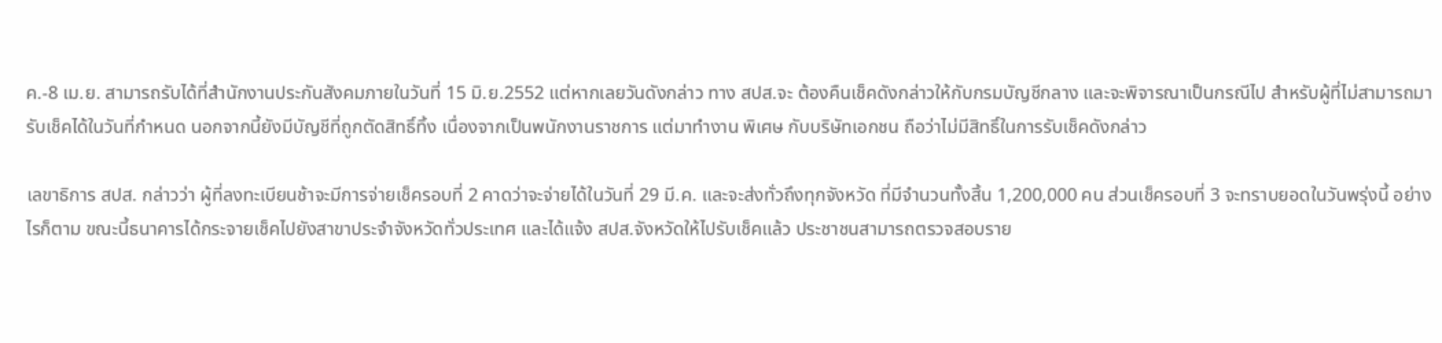ค.-8 เม.ย. สามารถรับได้ที่สำนักงานประกันสังคมภายในวันที่ 15 มิ.ย.2552 แต่หากเลยวันดังกล่าว ทาง สปส.จะ ต้องคืนเช็คดังกล่าวให้กับกรมบัญชีกลาง และจะพิจารณาเป็นกรณีไป สำหรับผู้ที่ไม่สามารถมารับเช็คได้ในวันที่กำหนด นอกจากนี้ยังมีบัญชีที่ถูกตัดสิทธิ์ทิ้ง เนื่องจากเป็นพนักงานราชการ แต่มาทำงาน พิเศษ กับบริษัทเอกชน ถือว่าไม่มีสิทธิ์ในการรับเช็คดังกล่าว

เลขาธิการ สปส. กล่าวว่า ผู้ที่ลงทะเบียนช้าจะมีการจ่ายเช็ครอบที่ 2 คาดว่าจะจ่ายได้ในวันที่ 29 มี.ค. และจะส่งทั่วถึงทุกจังหวัด ที่มีจำนวนทั้งสิ้น 1,200,000 คน ส่วนเช็ครอบที่ 3 จะทราบยอดในวันพรุ่งนี้ อย่างไรก็ตาม ขณะนี้ธนาคารได้กระจายเช็คไปยังสาขาประจำจังหวัดทั่วประเทศ และได้แจ้ง สปส.จังหวัดให้ไปรับเช็คแล้ว ประชาชนสามารถตรวจสอบราย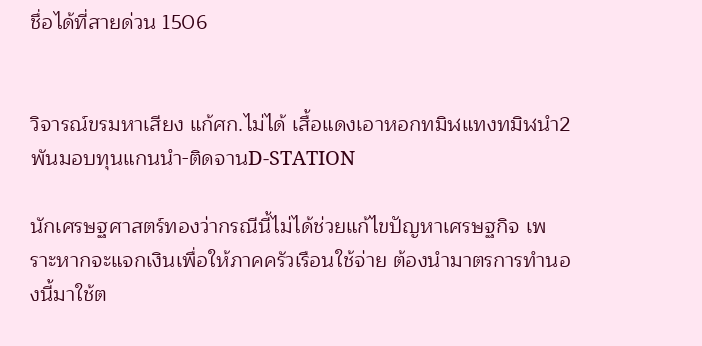ชื่อได้ที่สายด่วน 1506


วิจารณ์ขรมหาเสียง แก้ศก.ไม่ได้ เสื้อแดงเอาหอกทมิฬแทงทมิฬนำ2พันมอบทุนแกนนำ-ติดจานD-STATION

นักเศรษฐศาสตร์ทองว่ากรณีนี้ไม่ได้ช่วยแก้ไขปัญหาเศรษฐกิจ เพราะหากจะแจกเงินเพื่อให้ภาคครัวเรือนใช้จ่าย ต้องนำมาตรการทำนองนี้มาใช้ต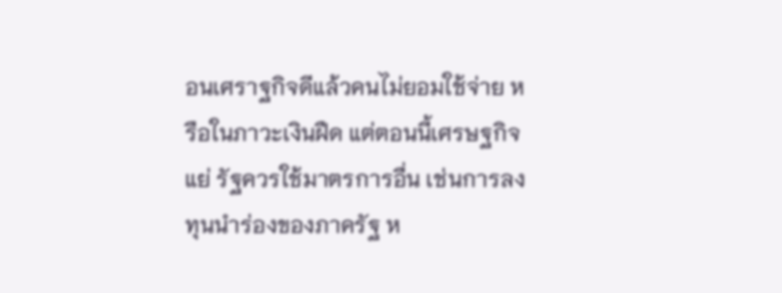อนเศราฐกิจดีแล้วคนไม่ยอมใช้จ่าย หรือในภาวะเงินฝืด แต่ตอนนี้เศรษฐกิจแย่ รัฐควรใช้มาตรการอื่น เช่นการลงทุนนำร่องของภาครัฐ ห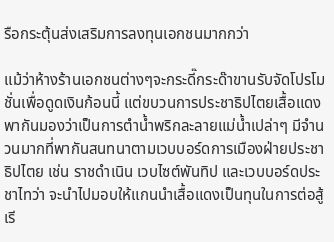รือกระตุ้นส่งเสริมการลงทุนเอกชนมากกว่า

แม้ว่าห้างร้านเอกชนต่างๆจะกระดี๊กระด๊าขานรับจัดโปรโมชั่นเพื่อดูดเงินก้อนนี้ แต่ขบวนการประชาธิปไตยเสื้อแดงพากันมองว่าเป็นการตำน้ำพริกละลายแม่น้ำเปล่าๆ มีจำนวนมากที่พากันสนทนาตามเวบบอร์ดการเมืองฝ่ายประชาธิปไตย เช่น ราชดำเนิน เวบไซต์พันทิป และเวบบอร์ดประชาไทว่า จะนำไปมอบให้แกนนำเสื้อแดงเป็นทุนในการต่อสู้เรี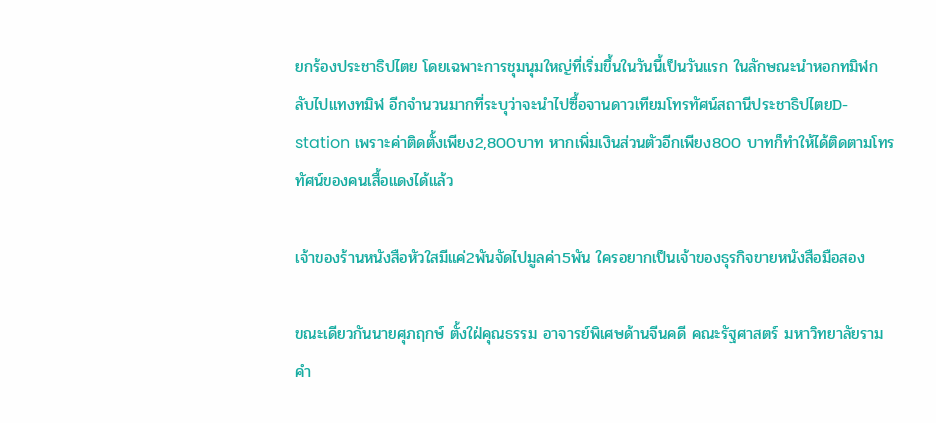ยกร้องประชาธิปไตย โดยเฉพาะการชุมนุมใหญ่ที่เริ่มขึ้นในวันนี้เป็นวันแรก ในลักษณะนำหอกทมิฬกลับไปแทงทมิฬ อีกจำนวนมากที่ระบุว่าจะนำไปซื้อจานดาวเทียมโทรทัศน์สถานีประชาธิปไตยD-station เพราะค่าติดตั้งเพียง2,800บาท หากเพิ่มเงินส่วนตัวอีกเพียง800 บาทก็ทำให้ได้ติดตามโทรทัศน์ของคนเสื้อแดงได้แล้ว

เจ้าของร้านหนังสือหัวใสมีแค่2พันจัดไปมูลค่า5พัน ใครอยากเป็นเจ้าของธุรกิจขายหนังสือมือสอง

ขณะเดียวกันนายศุภฤกษ์ ตั้งใฝ่คุณธรรม อาจารย์พิเศษด้านจีนคดี คณะรัฐศาสตร์ มหาวิทยาลัยรามคำ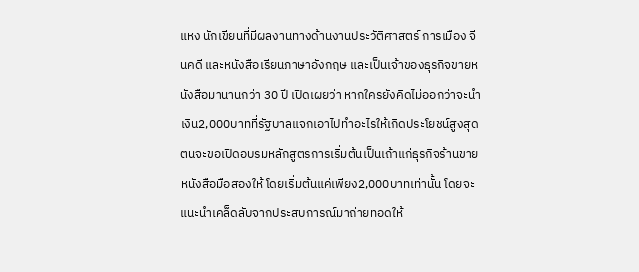แหง นักเขียนที่มีผลงานทางด้านงานประวัติศาสตร์ การเมือง จีนคดี และหนังสือเรียนภาษาอังกฤษ และเป็นเจ้าของธุรกิจขายหนังสือมานานกว่า 30 ปี เปิดเผยว่า หากใครยังคิดไม่ออกว่าจะนำเงิน2,000บาทที่รัฐบาลแจกเอาไปทำอะไรให้เกิดประโยชน์สูงสุด ตนจะขอเปิดอบรมหลักสูตรการเริ่มต้นเป็นเถ้าแก่ธุรกิจร้านขายหนังสือมือสองให้ โดยเริ่มต้นแค่เพียง2,000บาทเท่านั้น โดยจะแนะนำเคล็ดลับจากประสบการณ์มาถ่ายทอดให้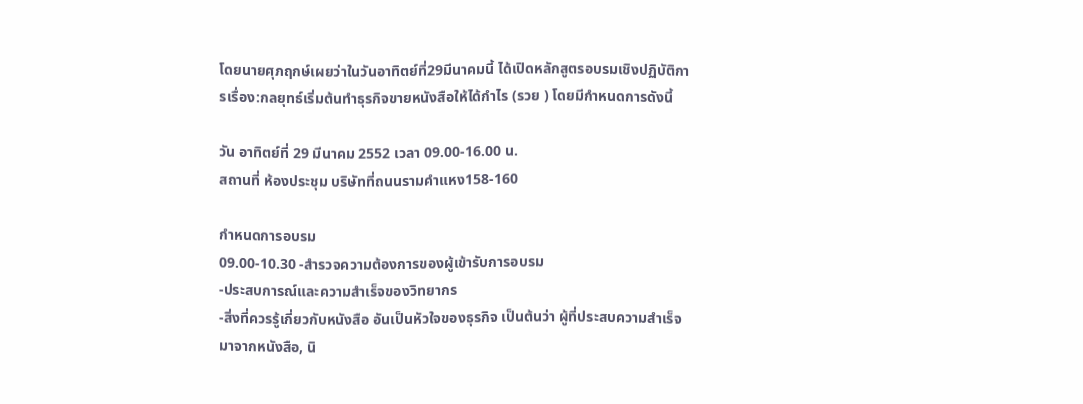โดยนายศุภฤกษ์เผยว่าในวันอาทิตย์ที่29มีนาคมนี้ ได้เปิดหลักสูตรอบรมเชิงปฏิบัติการเรื่อง:กลยุทธ์เริ่มต้นทำธุรกิจขายหนังสือให้ได้กำไร (รวย ) โดยมีกำหนดการดังนี้

วัน อาทิตย์ที่ 29 มีนาคม 2552 เวลา 09.00-16.00 น.
สถานที่ ห้องประชุม บริษัทที่ถนนรามคำแหง158-160

กำหนดการอบรม
09.00-10.30 -สำรวจความต้องการของผู้เข้ารับการอบรม
-ประสบการณ์และความสำเร็จของวิทยากร
-สิ่งที่ควรรู้เกี่ยวกับหนังสือ อันเป็นหัวใจของธุรกิจ เป็นต้นว่า ผู้ที่ประสบความสำเร็จมาจากหนังสือ, นิ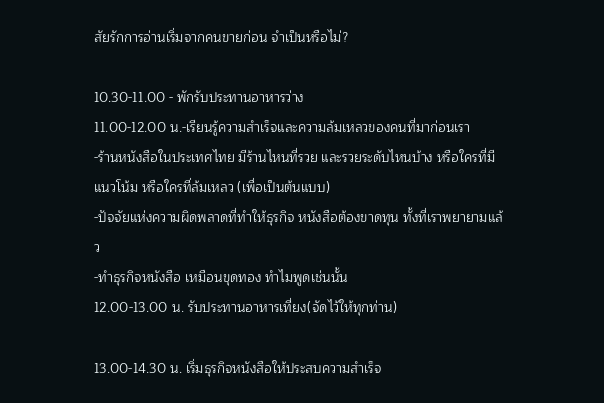สัยรักการอ่านเริ่มจากคนขายก่อน จำเป็นหรือไม่?

10.30-11.00 - พักรับประทานอาหารว่าง
11.00-12.00 น.-เรียนรู้ความสำเร็จและความล้มเหลวของคนที่มาก่อนเรา
-ร้านหนังสือในประเทศไทย มีร้านไหนที่รวย และรวยระดับไหนบ้าง หรือใครที่มีแนวโน้ม หรือใครที่ล้มเหลว (เพื่อเป็นต้นแบบ)
-ปัจจัยแห่งความผิดพลาดที่ทำให้ธุรกิจ หนังสือต้องขาดทุน ทั้งที่เราพยายามแล้ว
-ทำธุรกิจหนังสือ เหมือนขุดทอง ทำไมพูดเช่นนั้น
12.00-13.00 น. รับประทานอาหารเที่ยง(จัดไว้ให้ทุกท่าน)

13.00-14.30 น. เริ่มธุรกิจหนังสือให้ประสบความสำเร็จ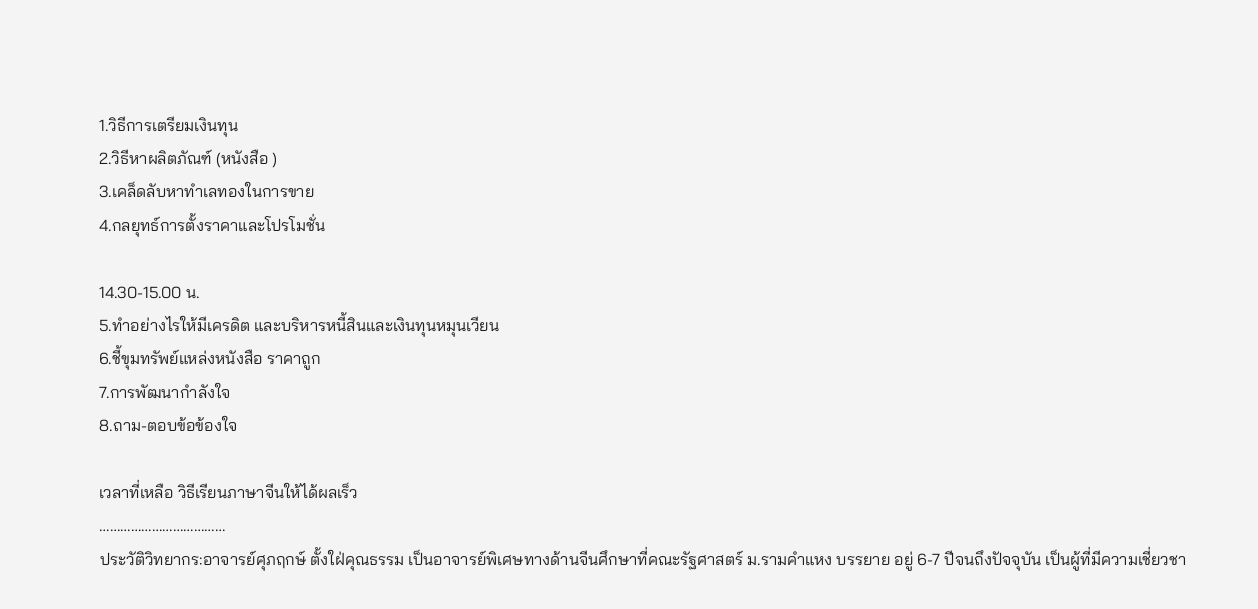1.วิธีการเตรียมเงินทุน
2.วิธีหาผลิตภัณฑ์ (หนังสือ )
3.เคล็ดลับหาทำเลทองในการขาย
4.กลยุทธ์การตั้งราคาและโปรโมชั่น

14.30-15.00 น.
5.ทำอย่างไรให้มีเครดิต และบริหารหนี้สินและเงินทุนหมุนเวียน
6.ชี้ขุมทรัพย์แหล่งหนังสือ ราคาถูก
7.การพัฒนากำลังใจ
8.ถาม-ตอบข้อข้องใจ

เวลาที่เหลือ วิธีเรียนภาษาจีนให้ได้ผลเร็ว
………………………………
ประวัติวิทยากร:อาจารย์ศุภฤกษ์ ตั้งใฝ่คุณธรรม เป็นอาจารย์พิเศษทางด้านจีนศึกษาที่คณะรัฐศาสตร์ ม.รามคำแหง บรรยาย อยู่ 6-7 ปีจนถึงปัจจุบัน เป็นผู้ที่มีความเชี่ยวชา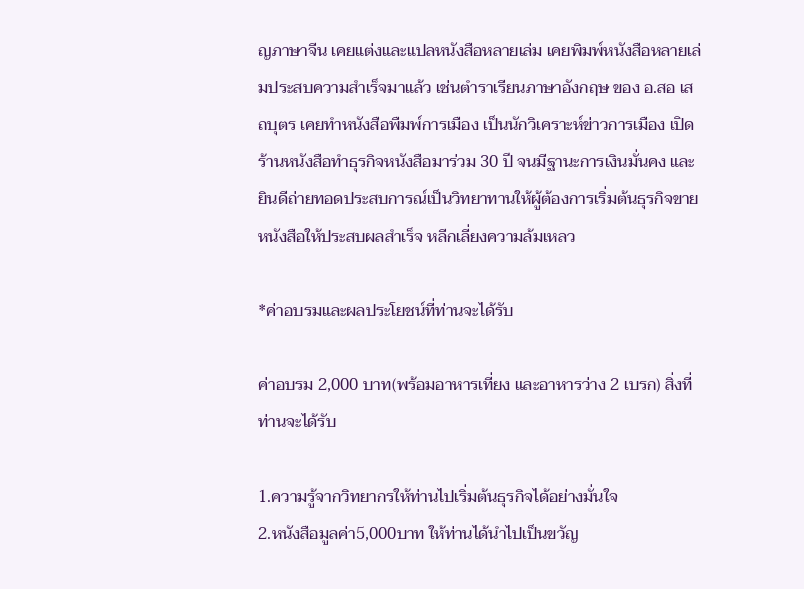ญภาษาจีน เคยแต่งและแปลหนังสือหลายเล่ม เคยพิมพ์หนังสือหลายเล่มประสบความสำเร็จมาแล้ว เช่นตำราเรียนภาษาอังกฤษ ของ อ.สอ เสถบุตร เคยทำหนังสือพืมพ์การเมือง เป็นนักวิเคราะห์ข่าวการเมือง เปิดร้านหนังสือทำธุรกิจหนังสือมาร่วม 30 ปี จนมีฐานะการเงินมั่นคง และยินดีถ่ายทอดประสบการณ์เป็นวิทยาทานให้ผู้ต้องการเริ่มต้นธุรกิจขายหนังสือให้ประสบผลสำเร็จ หลีกเลี่ยงความล้มเหลว

*ค่าอบรมและผลประโยชน์ที่ท่านจะได้รับ

ค่าอบรม 2,000 บาท(พร้อมอาหารเที่ยง และอาหารว่าง 2 เบรก) สิ่งที่ท่านจะได้รับ

1.ความรู้จากวิทยากรให้ท่านไปเริ่มต้นธุรกิจได้อย่างมั่นใจ
2.หนังสือมูลค่า5,000บาท ให้ท่านได้นำไปเป็นขวัญ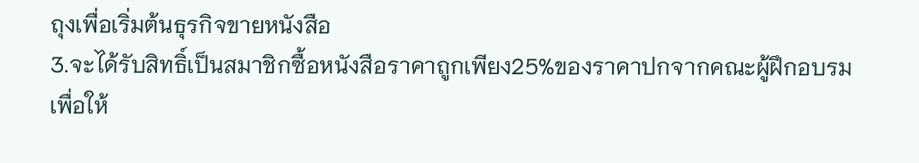ถุงเพื่อเริ่มต้นธุรกิจขายหนังสือ
3.จะได้รับสิทธิ์เป็นสมาชิกซื้อหนังสือราคาถูกเพียง25%ของราคาปกจากคณะผู้ฝึกอบรม เพื่อให้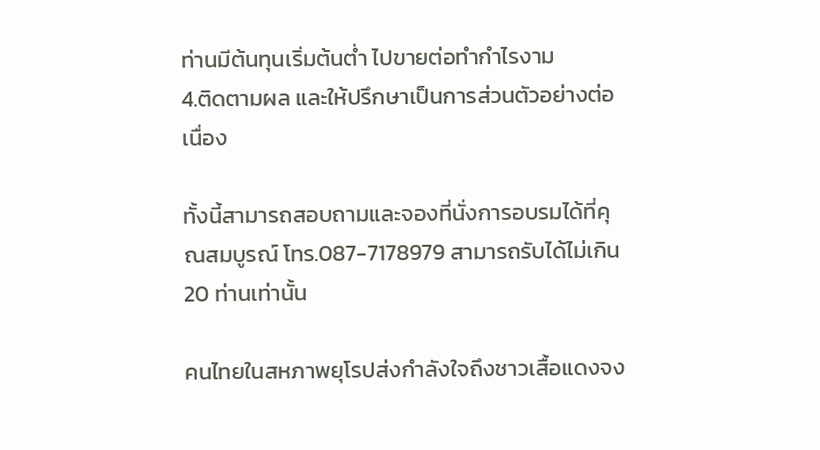ท่านมีต้นทุนเริ่มต้นต่ำ ไปขายต่อทำกำไรงาม
4.ติดตามผล และให้ปรึกษาเป็นการส่วนตัวอย่างต่อเนื่อง

ทั้งนี้สามารถสอบถามและจองที่นั่งการอบรมได้ที่คุณสมบูรณ์ โทร.087-7178979 สามารถรับได้ไม่เกิน 20 ท่านเท่านั้น

คนไทยในสหภาพยุโรปส่งกำลังใจถึงชาวเสื้อแดงจง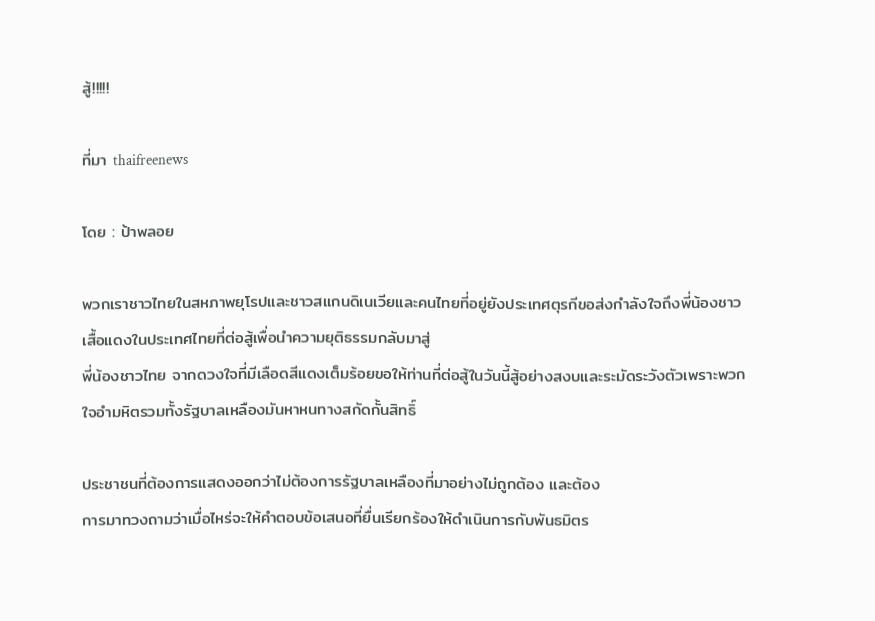สู้!!!!!

ที่มา thaifreenews

โดย : ป้าพลอย

พวกเราชาวไทยในสหภาพยุโรปและชาวสแกนดิเนเวียและคนไทยที่อยู่ยังประเทศตุรกีขอส่งกำลังใจถึงพี่น้องชาวเสื้อแดงในประเทศไทยที่ต่อสู้เพื่อนำความยุติธรรมกลับมาสู่
พี่น้องชาวไทย จากดวงใจที่มีเลือดสีแดงเต็มร้อยขอให้ท่านที่ต่อสู้ในวันนี้สู้อย่างสงบและระมัดระวังตัวเพราะพวกใจอำมหิตรวมทั้งรัฐบาลเหลืองมันหาหนทางสกัดกั้นสิทธิ์

ประชาชนที่ต้องการแสดงออกว่าไม่ต้องการรัฐบาลเหลืองที่มาอย่างไม่ถูกต้อง และต้อง
การมาทวงถามว่าเมื่อไหร่จะให้คำตอบข้อเสนอที่ยื่นเรียกร้องให้ดำเนินการกับพันธมิตร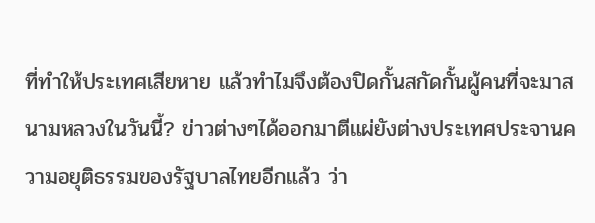ที่ทำให้ประเทศเสียหาย แล้วทำไมจึงต้องปิดกั้นสกัดกั้นผู้คนที่จะมาสนามหลวงในวันนี้? ข่าวต่างๆได้ออกมาตีแผ่ยังต่างประเทศประจานความอยุติธรรมของรัฐบาลไทยอีกแล้ว ว่า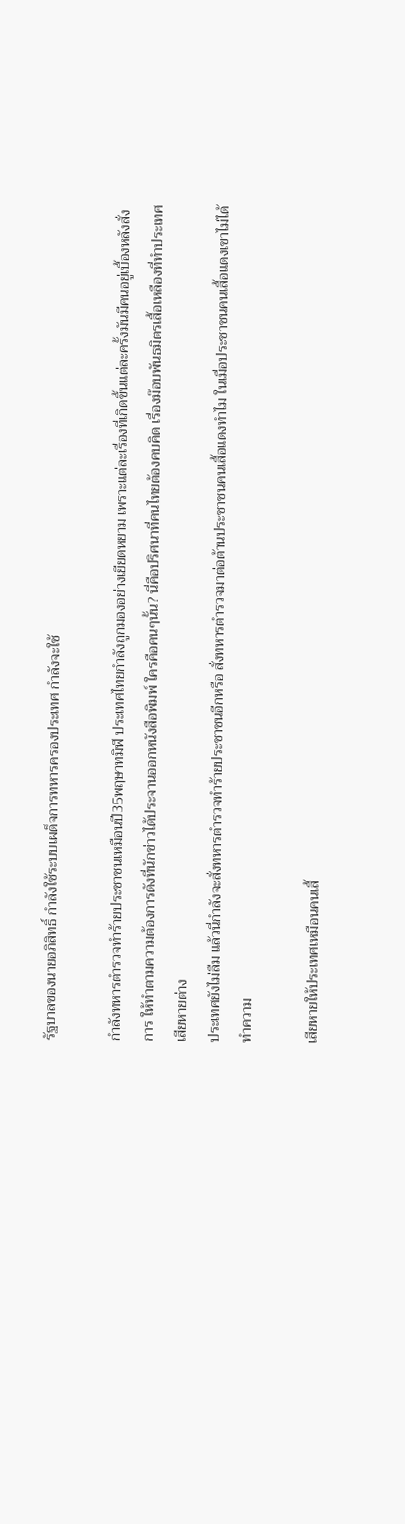รัฐบาลของนายอภิสิทธิ์ กำลังใช้ระบบเผด็จการทหารครองประเทศ กำลังจะใช้

กำลังทหารตำรวจทำร้ายประชาชนเหมือนปี35พฤษาทมิฬ ประเทศไทยกำลังถูกมองอย่างเยียดหยาม เพราะแต่ละเรื่องที่เกิดขึ้นแต่ละครั้งมันมีคนอยู่เบื้องหลังสั่งการ ให้ทำตามความต้องการดังที่นักข่าวได้ประจานออกหนังสือพิมพ์ ใครคือคนๆนั้น? นี่คือปริศนาที่คนไทยต้องคบคิด เรื่องม๊อบพันธมิตรเสื้อเหลืองที่ทำประเทศเสียหายต่าง
ประเทศยังไม่ลืม แล้วนี่กำลังจะสั่งทหารตำรวจทำร้ายประชาชนอีกหรือ สั่งทหารตำรวจมาต่อต้านประชาชนคนเสื้อแดงทำไม ในเมื่อประชาชนคนเสื้อแดงเขาไม่ได้ทำความ

เสียหายให้ประเทศเหมือนคนเสื้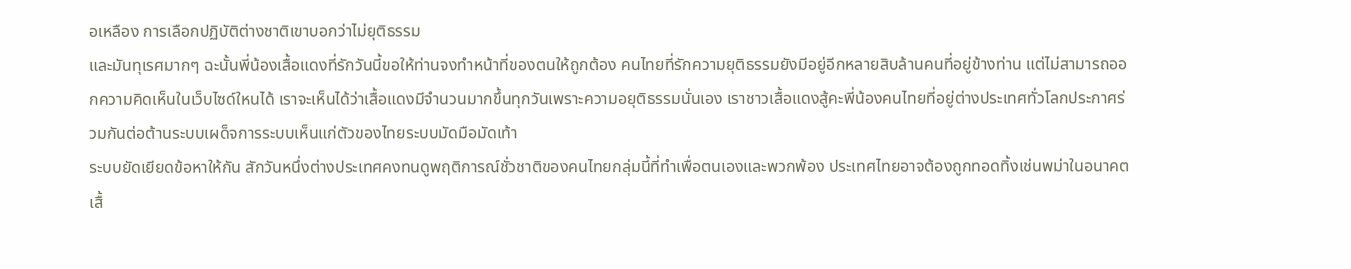อเหลือง การเลือกปฏิบัติต่างชาติเขาบอกว่าไม่ยุติธรรม
และมันทุเรศมากๆ ฉะนั้นพี่น้องเสื้อแดงที่รักวันนี้ขอให้ท่านจงทำหน้าที่ของตนให้ถูกต้อง คนไทยที่รักความยุติธรรมยังมีอยู่อีกหลายสิบล้านคนที่อยู่ข้างท่าน แต่ไม่สามารถออกความคิดเห็นในเว็บไซด์ใหนได้ เราจะเห็นได้ว่าเสื้อแดงมีจำนวนมากขึ้นทุกวันเพราะความอยุติธรรมนั่นเอง เราชาวเสื้อแดงสู้คะพี่น้องคนไทยที่อยู่ต่างประเทศทั่วโลกประกาศร่วมกันต่อต้านระบบเผด็จการระบบเห็นแก่ตัวของไทยระบบมัดมือมัดเท้า
ระบบยัดเยียดข้อหาให้กัน สักวันหนึ่งต่างประเทศคงทนดูพฤติการณ์ชั่วชาติของคนไทยกลุ่มนี้ที่ทำเพื่อตนเองและพวกพ้อง ประเทศไทยอาจต้องถูกทอดทิ้งเช่นพม่าในอนาคต
เสื้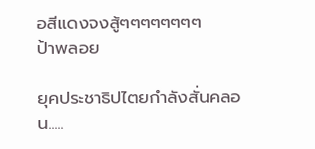อสีแดงจงสู้ๆๆๆๆๆๆๆๆ
ป้าพลอย

ยุคประชาธิปไตยกำลังสั่นคลอน.....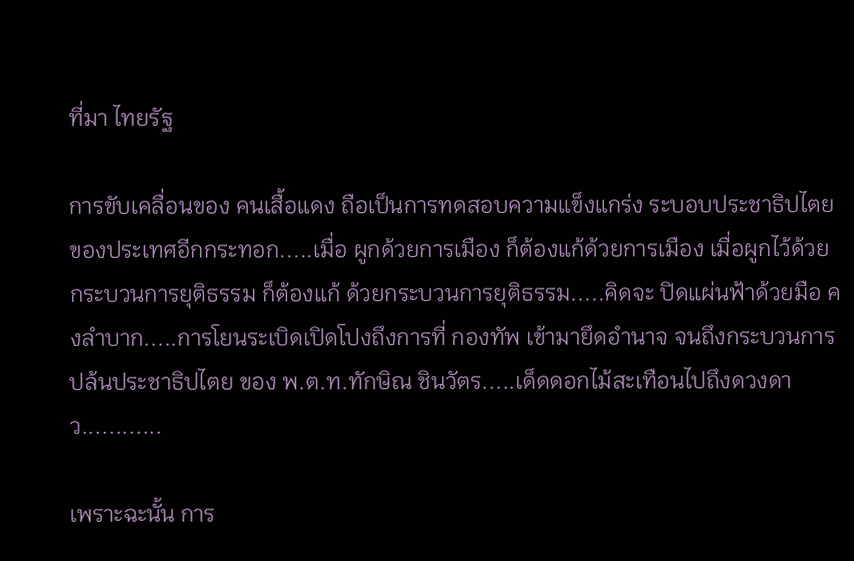ที่มา ไทยรัฐ

การขับเคลื่อนของ คนเสื้อแดง ถือเป็นการทดสอบความแข็งแกร่ง ระบอบประชาธิปไตย ของประเทศอีกกระทอก.....เมื่อ ผูกด้วยการเมือง ก็ต้องแก้ด้วยการเมือง เมื่อผูกไว้ด้วย กระบวนการยุติธรรม ก็ต้องแก้ ด้วยกระบวนการยุติธรรม.....คิดจะ ปิดแผ่นฟ้าด้วยมือ คงลำบาก.....การโยนระเบิดเปิดโปงถึงการที่ กองทัพ เข้ามายึดอำนาจ จนถึงกระบวนการ ปล้นประชาธิปไตย ของ พ.ต.ท.ทักษิณ ชินวัตร.....เด็ดดอกไม้สะเทือนไปถึงดวงดาว............

เพราะฉะนั้น การ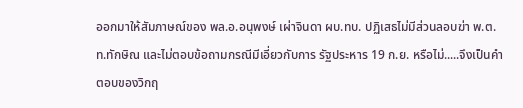ออกมาให้สัมภาษณ์ของ พล.อ.อนุพงษ์ เผ่าจินดา ผบ.ทบ. ปฏิเสธไม่มีส่วนลอบฆ่า พ.ต.ท.ทักษิณ และไม่ตอบข้อถามกรณีมีเอี่ยวกับการ รัฐประหาร 19 ก.ย. หรือไม่.....จึงเป็นคำตอบของวิกฤ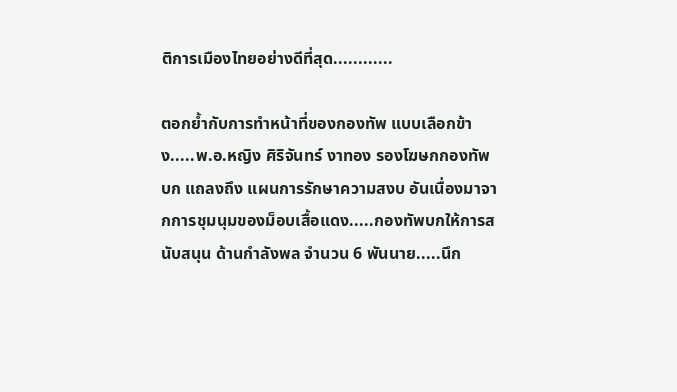ติการเมืองไทยอย่างดีที่สุด............

ตอกย้ำกับการทำหน้าที่ของกองทัพ แบบเลือกข้าง.....พ.อ.หญิง ศิริจันทร์ งาทอง รองโฆษกกองทัพบก แถลงถึง แผนการรักษาความสงบ อันเนื่องมาจากการชุมนุมของม็อบเสื้อแดง.....กองทัพบกให้การสนับสนุน ด้านกำลังพล จำนวน 6 พันนาย.....นึก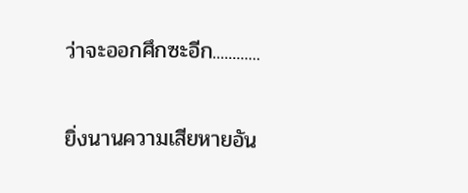ว่าจะออกศึกซะอีก............

ยิ่งนานความเสียหายอัน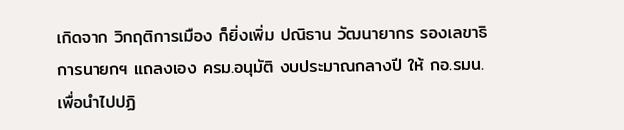เกิดจาก วิกฤติการเมือง ก็ยิ่งเพิ่ม ปณิธาน วัฒนายากร รองเลขาธิการนายกฯ แถลงเอง ครม.อนุมัติ งบประมาณกลางปี ให้ กอ.รมน. เพื่อนำไปปฏิ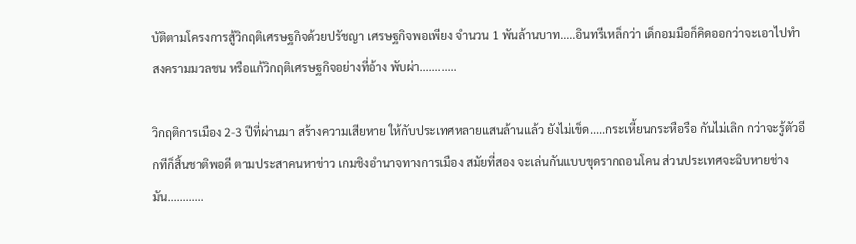บัติตามโครงการสู้วิกฤติเศรษฐกิจด้วยปรัชญา เศรษฐกิจพอเพียง จำนวน 1 พันล้านบาท.....อินทรีเหล็กว่า เด็กอมมือก็คิดออกว่าจะเอาไปทำ สงครามมวลชน หรือแก้วิกฤติเศรษฐกิจอย่างที่อ้าง พับผ่า............

วิกฤติการเมือง 2-3 ปีที่ผ่านมา สร้างความเสียหาย ให้กับประเทศหลายแสนล้านแล้ว ยังไม่เข็ด.....กระเหี้ยนกระหือรือ กันไม่เลิก กว่าจะรู้ตัวอีกทีก็สิ้นชาติพอดี ตามประสาคนหาข่าว เกมชิงอำนาจทางการเมือง สมัยที่สอง จะเล่นกันแบบขุดรากถอนโคน ส่วนประเทศจะฉิบหายช่างมัน............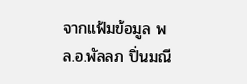จากแฟ้มข้อมูล พล.อ.พัลลภ ปิ่นมณี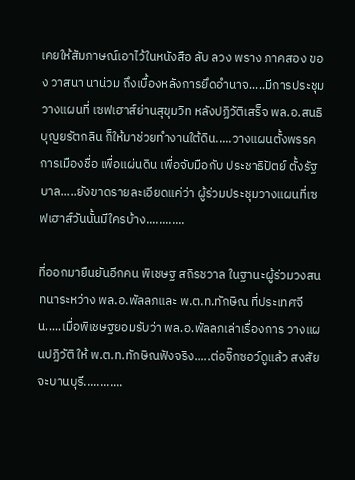เคยให้สัมภาษณ์เอาไว้ในหนังสือ ลับ ลวง พราง ภาคสอง ของ วาสนา นาน่วม ถึงเบื้องหลังการยึดอำนาจ.....มีการประชุมวางแผนที่ เซฟเฮาส์ย่านสุขุมวิท หลังปฏิวัติเสร็จ พล.อ.สนธิ บุญยรัตกลิน ก็ให้มาช่วยทำงานใต้ดิน.....วางแผนตั้งพรรคการเมืองชื่อ เพื่อแผ่นดิน เพื่อจับมือกับ ประชาธิปัตย์ ตั้งรัฐบาล.....ยังขาดรายละเอียดแค่ว่า ผู้ร่วมประชุมวางแผนที่เซฟเฮาส์วันนั้นมีใครบ้าง............

ที่ออกมายืนยันอีกคน พิเชษฐ สถิรชวาล ในฐานะผู้ร่วมวงสนทนาระหว่าง พล.อ.พัลลภและ พ.ต.ท.ทักษิณ ที่ประเทศจีน.....เมื่อพิเชษฐยอมรับว่า พล.อ.พัลลภเล่าเรื่องการ วางแผนปฏิวัติ ให้ พ.ต.ท.ทักษิณฟังจริง.....ต่อจิ๊กซอว์ดูแล้ว สงสัยจะบานบุรี............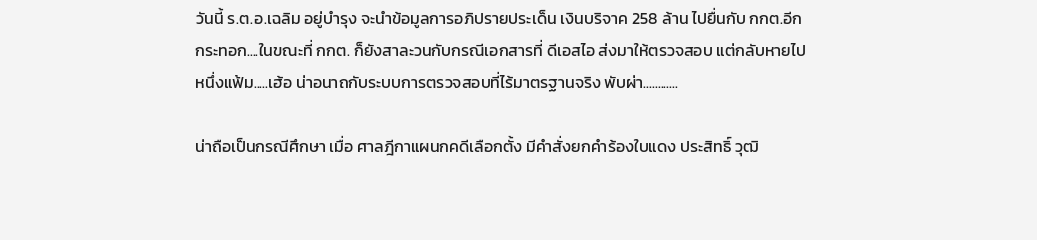วันนี้ ร.ต.อ.เฉลิม อยู่บำรุง จะนำข้อมูลการอภิปรายประเด็น เงินบริจาค 258 ล้าน ไปยื่นกับ กกต.อีกกระทอก....ในขณะที่ กกต. ก็ยังสาละวนกับกรณีเอกสารที่ ดีเอสไอ ส่งมาให้ตรวจสอบ แต่กลับหายไปหนึ่งแฟ้ม.....เฮ้อ น่าอนาถกับระบบการตรวจสอบที่ไร้มาตรฐานจริง พับผ่า............

น่าถือเป็นกรณีศึกษา เมื่อ ศาลฎีกาแผนกคดีเลือกตั้ง มีคำสั่งยกคำร้องใบแดง ประสิทธิ์ วุฒิ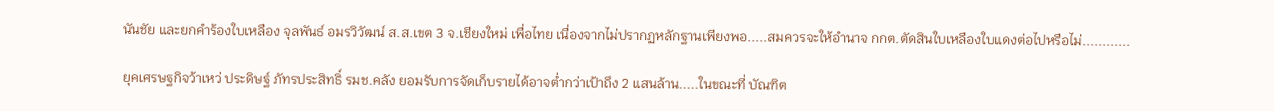นันชัย และยกคำร้องใบเหลือง จุลพันธ์ อมรวิวัฒน์ ส.ส.เขต 3 จ.เชียงใหม่ เพื่อไทย เนื่องจากไม่ปรากฏหลักฐานเพียงพอ.....สมควรจะให้อำนาจ กกต.ตัดสินใบเหลืองใบแดงต่อไปหรือไม่............

ยุคเศรษฐกิจว้าเหว่ ประดิษฐ์ ภัทรประสิทธิ์ รมช.คลัง ยอมรับการจัดเก็บรายได้อาจต่ำกว่าเป้าถึง 2 แสนล้าน.....ในขณะที่ บัณฑิต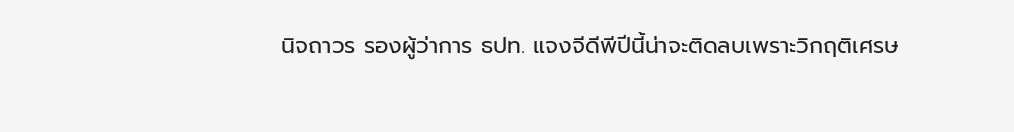นิจถาวร รองผู้ว่าการ ธปท. แจงจีดีพีปีนี้น่าจะติดลบเพราะวิกฤติเศรษ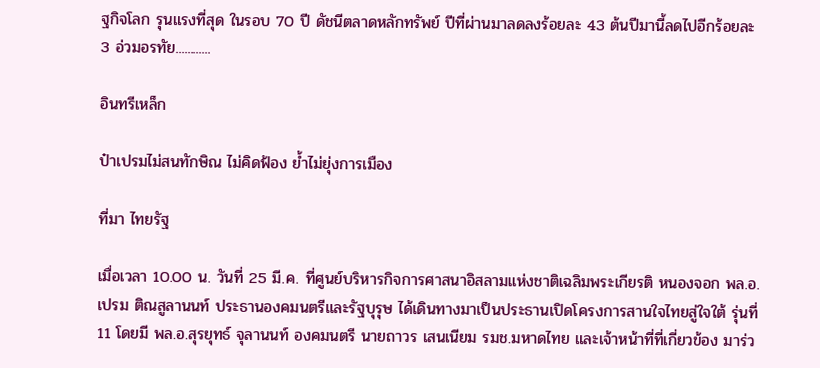ฐกิจโลก รุนแรงที่สุด ในรอบ 70 ปี ดัชนีตลาดหลักทรัพย์ ปีที่ผ่านมาลดลงร้อยละ 43 ต้นปีมานี้ลดไปอีกร้อยละ 3 อ่วมอรทัย............

อินทรีเหล็ก

ป๋าเปรมไม่สนทักษิณ ไม่คิดฟ้อง ยํ้าไม่ยุ่งการเมือง

ที่มา ไทยรัฐ

เมื่อเวลา 10.00 น. วันที่ 25 มี.ค. ที่ศูนย์บริหารกิจการศาสนาอิสลามแห่งชาติเฉลิมพระเกียรติ หนองจอก พล.อ.เปรม ติณสูลานนท์ ประธานองคมนตรีและรัฐบุรุษ ได้เดินทางมาเป็นประธานเปิดโครงการสานใจไทยสู่ใจใต้ รุ่นที่ 11 โดยมี พล.อ.สุรยุทธ์ จุลานนท์ องคมนตรี นายถาวร เสนเนียม รมช.มหาดไทย และเจ้าหน้าที่ที่เกี่ยวข้อง มาร่ว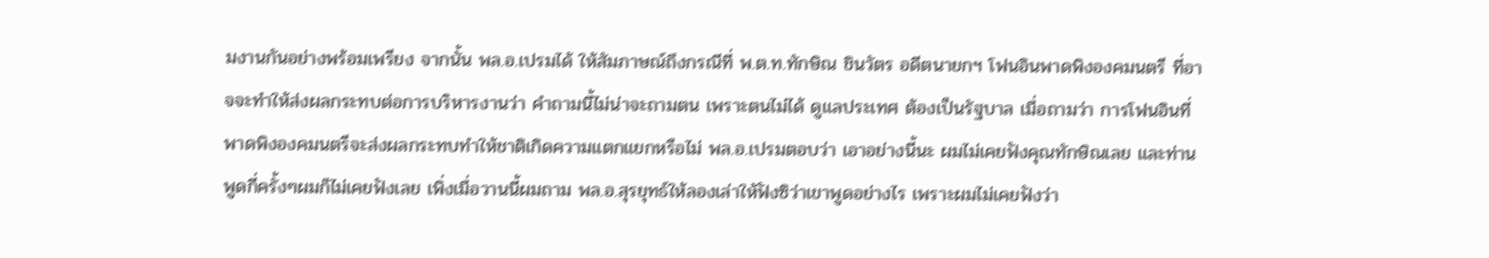มงานกันอย่างพร้อมเพรียง จากนั้น พล.อ.เปรมได้ ให้สัมภาษณ์ถึงกรณีที่ พ.ต.ท.ทักษิณ ชินวัตร อดีตนายกฯ โฟนอินพาดพิงองคมนตรี ที่อาจจะทำให้ส่งผลกระทบต่อการบริหารงานว่า คำถามนี้ไม่น่าจะถามตน เพราะตนไม่ได้ ดูแลประเทศ ต้องเป็นรัฐบาล เมื่อถามว่า การโฟนอินที่พาดพิงองคมนตรีจะส่งผลกระทบทำให้ชาติเกิดความแตกแยกหรือไม่ พล.อ.เปรมตอบว่า เอาอย่างนี้นะ ผมไม่เคยฟังคุณทักษิณเลย และท่านพูดกี่ครั้งๆผมก็ไม่เคยฟังเลย เพิ่งเมื่อวานนี้ผมถาม พล.อ.สุรยุทธ์ให้ลองเล่าให้ฟังซิว่าเขาพูดอย่างไร เพราะผมไม่เคยฟังว่า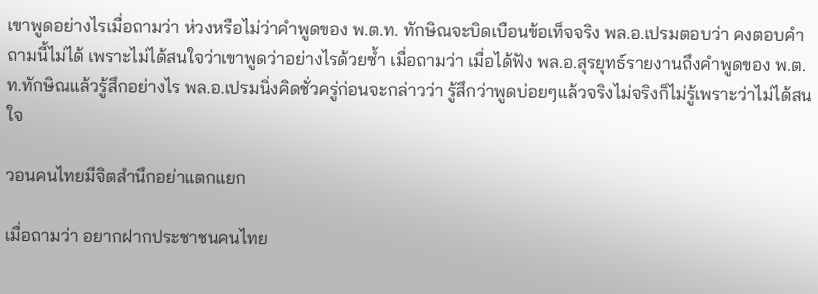เขาพูดอย่างไรเมื่อถามว่า ห่วงหรือไม่ว่าคำพูดของ พ.ต.ท. ทักษิณจะบิดเบือนข้อเท็จจริง พล.อ.เปรมตอบว่า คงตอบคำถามนี้ไม่ได้ เพราะไม่ได้สนใจว่าเขาพูดว่าอย่างไรด้วยซ้ำ เมื่อถามว่า เมื่อได้ฟัง พล.อ.สุรยุทธ์รายงานถึงคำพูดของ พ.ต.ท.ทักษิณแล้วรู้สึกอย่างไร พล.อ.เปรมนิ่งคิดชั่วครู่ก่อนจะกล่าวว่า รู้สึกว่าพูดบ่อยๆแล้วจริงไม่จริงก็ไม่รู้เพราะว่าไม่ได้สนใจ

วอนคนไทยมีจิตสำนึกอย่าแตกแยก

เมื่อถามว่า อยากฝากประชาชนคนไทย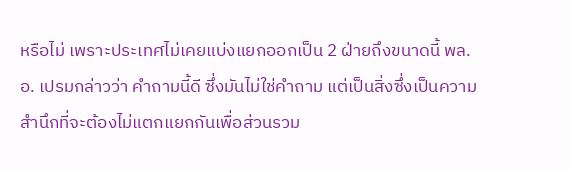หรือไม่ เพราะประเทศไม่เคยแบ่งแยกออกเป็น 2 ฝ่ายถึงขนาดนี้ พล.อ. เปรมกล่าวว่า คำถามนี้ดี ซึ่งมันไม่ใช่คำถาม แต่เป็นสิ่งซึ่งเป็นความสำนึกที่จะต้องไม่แตกแยกกันเพื่อส่วนรวม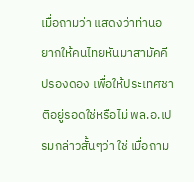เมื่อถามว่า แสดงว่าท่านอยากให้คนไทยหันมาสามัคคีปรองดอง เพื่อให้ประเทศชาติอยู่รอดใช่หรือไม่ พล.อ.เปรมกล่าวสั้นๆว่า ใช่ เมื่อถาม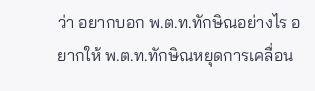ว่า อยากบอก พ.ต.ท.ทักษิณอย่างไร อยากให้ พ.ต.ท.ทักษิณหยุดการเคลื่อน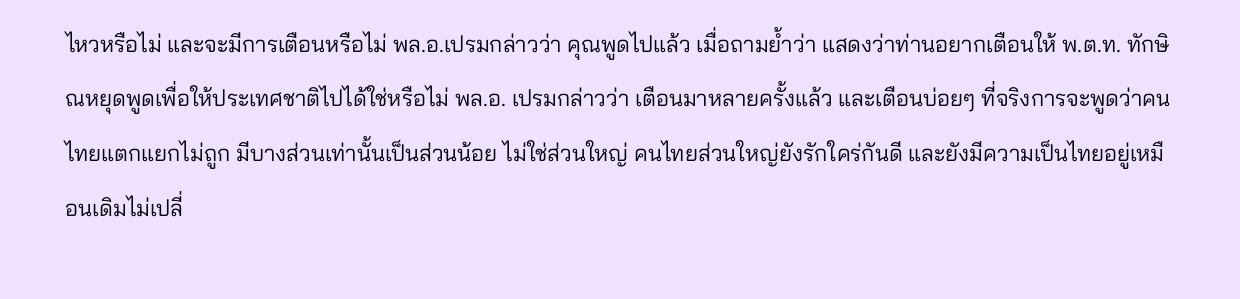ไหวหรือไม่ และจะมีการเตือนหรือไม่ พล.อ.เปรมกล่าวว่า คุณพูดไปแล้ว เมื่อถามย้ำว่า แสดงว่าท่านอยากเตือนให้ พ.ต.ท. ทักษิณหยุดพูดเพื่อให้ประเทศชาติไปได้ใช่หรือไม่ พล.อ. เปรมกล่าวว่า เตือนมาหลายครั้งแล้ว และเตือนบ่อยๆ ที่จริงการจะพูดว่าคนไทยแตกแยกไม่ถูก มีบางส่วนเท่านั้นเป็นส่วนน้อย ไม่ใช่ส่วนใหญ่ คนไทยส่วนใหญ่ยังรักใคร่กันดี และยังมีความเป็นไทยอยู่เหมือนเดิมไม่เปลี่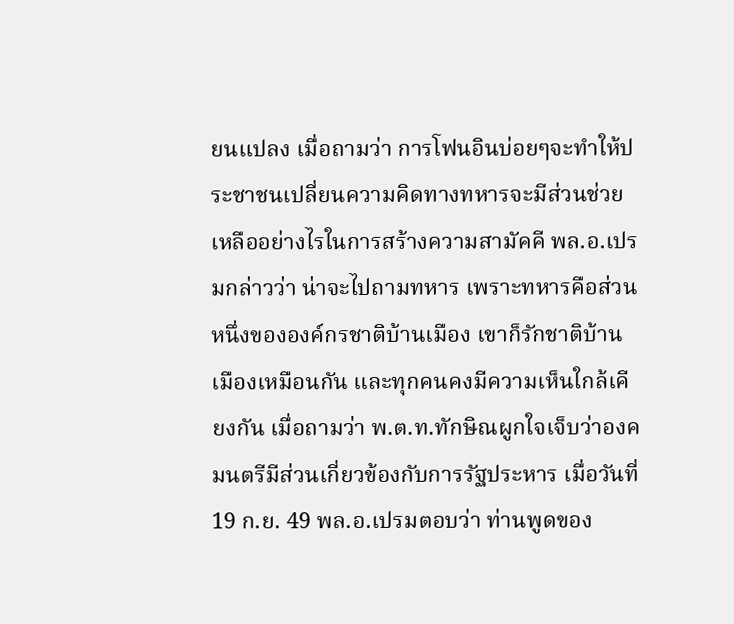ยนแปลง เมื่อถามว่า การโฟนอินบ่อยๆจะทำให้ประชาชนเปลี่ยนความคิดทางทหารจะมีส่วนช่วยเหลืออย่างไรในการสร้างความสามัคคี พล.อ.เปรมกล่าวว่า น่าจะไปถามทหาร เพราะทหารคือส่วนหนึ่งขององค์กรชาติบ้านเมือง เขาก็รักชาติบ้านเมืองเหมือนกัน และทุกคนคงมีความเห็นใกล้เคียงกัน เมื่อถามว่า พ.ต.ท.ทักษิณผูกใจเจ็บว่าองคมนตรีมีส่วนเกี่ยวข้องกับการรัฐประหาร เมื่อวันที่ 19 ก.ย. 49 พล.อ.เปรมตอบว่า ท่านพูดของ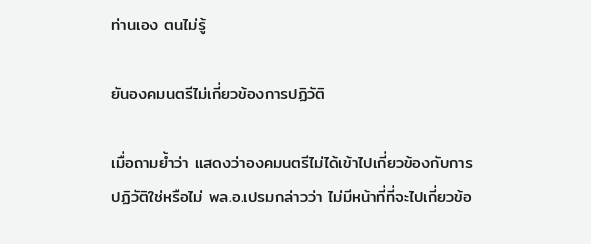ท่านเอง ตนไม่รู้

ยันองคมนตรีไม่เกี่ยวข้องการปฏิวัติ

เมื่อถามย้ำว่า แสดงว่าองคมนตรีไม่ได้เข้าไปเกี่ยวข้องกับการปฏิวัติใช่หรือไม่ พล.อ.เปรมกล่าวว่า ไม่มีหน้าที่ที่จะไปเกี่ยวข้อ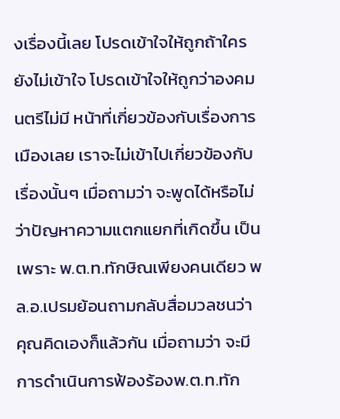งเรื่องนี้เลย โปรดเข้าใจให้ถูกถ้าใครยังไม่เข้าใจ โปรดเข้าใจให้ถูกว่าองคมนตรีไม่มี หน้าที่เกี่ยวข้องกับเรื่องการเมืองเลย เราจะไม่เข้าไปเกี่ยวข้องกับเรื่องนั้นๆ เมื่อถามว่า จะพูดได้หรือไม่ว่าปัญหาความแตกแยกที่เกิดขึ้น เป็นเพราะ พ.ต.ท.ทักษิณเพียงคนเดียว พล.อ.เปรมย้อนถามกลับสื่อมวลชนว่า คุณคิดเองก็แล้วกัน เมื่อถามว่า จะมีการดำเนินการฟ้องร้องพ.ต.ท.ทัก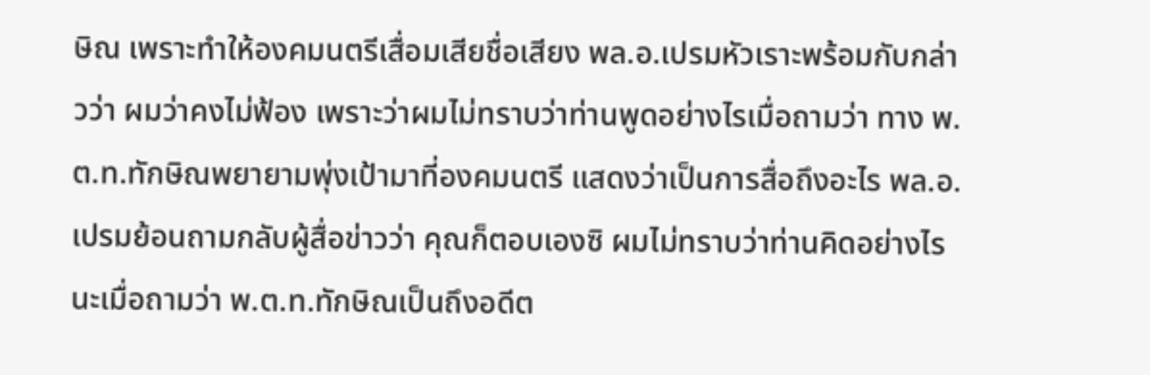ษิณ เพราะทำให้องคมนตรีเสื่อมเสียชื่อเสียง พล.อ.เปรมหัวเราะพร้อมกับกล่าวว่า ผมว่าคงไม่ฟ้อง เพราะว่าผมไม่ทราบว่าท่านพูดอย่างไรเมื่อถามว่า ทาง พ.ต.ท.ทักษิณพยายามพุ่งเป้ามาที่องคมนตรี แสดงว่าเป็นการสื่อถึงอะไร พล.อ.เปรมย้อนถามกลับผู้สื่อข่าวว่า คุณก็ตอบเองซิ ผมไม่ทราบว่าท่านคิดอย่างไรนะเมื่อถามว่า พ.ต.ท.ทักษิณเป็นถึงอดีต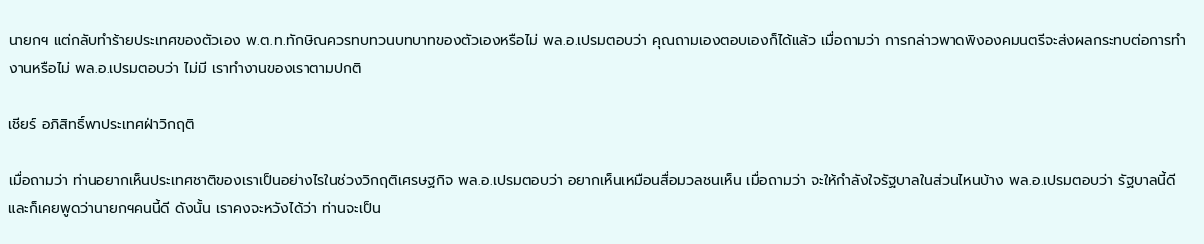นายกฯ แต่กลับทำร้ายประเทศของตัวเอง พ.ต.ท.ทักษิณควรทบทวนบทบาทของตัวเองหรือไม่ พล.อ.เปรมตอบว่า คุณถามเองตอบเองก็ได้แล้ว เมื่อถามว่า การกล่าวพาดพิงองคมนตรีจะส่งผลกระทบต่อการทำงานหรือไม่ พล.อ.เปรมตอบว่า ไม่มี เราทำงานของเราตามปกติ

เชียร์ อภิสิทธิ์พาประเทศฝ่าวิกฤติ

เมื่อถามว่า ท่านอยากเห็นประเทศชาติของเราเป็นอย่างไรในช่วงวิกฤติเศรษฐกิจ พล.อ.เปรมตอบว่า อยากเห็นเหมือนสื่อมวลชนเห็น เมื่อถามว่า จะให้กำลังใจรัฐบาลในส่วนไหนบ้าง พล.อ.เปรมตอบว่า รัฐบาลนี้ดี และก็เคยพูดว่านายกฯคนนี้ดี ดังนั้น เราคงจะหวังได้ว่า ท่านจะเป็น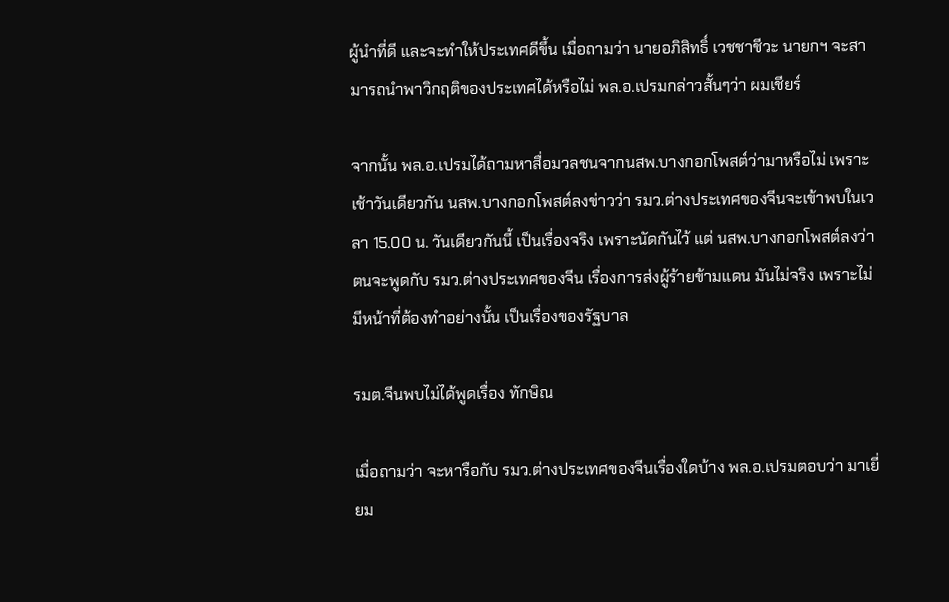ผู้นำที่ดี และจะทำให้ประเทศดีขึ้น เมื่อถามว่า นายอภิสิทธิ์ เวชชาชีวะ นายกฯ จะสามารถนำพาวิกฤติของประเทศได้หรือไม่ พล.อ.เปรมกล่าวสั้นๆว่า ผมเชียร์

จากนั้น พล.อ.เปรมได้ถามหาสื่อมวลชนจากนสพ.บางกอกโพสต์ว่ามาหรือไม่ เพราะเช้าวันเดียวกัน นสพ.บางกอกโพสต์ลงข่าวว่า รมว.ต่างประเทศของจีนจะเข้าพบในเวลา 15.00 น. วันเดียวกันนี้ เป็นเรื่องจริง เพราะนัดกันไว้ แต่ นสพ.บางกอกโพสต์ลงว่า ตนจะพูดกับ รมว.ต่างประเทศของจีน เรื่องการส่งผู้ร้ายข้ามแดน มันไม่จริง เพราะไม่มีหน้าที่ต้องทำอย่างนั้น เป็นเรื่องของรัฐบาล

รมต.จีนพบไม่ได้พูดเรื่อง ทักษิณ

เมื่อถามว่า จะหารือกับ รมว.ต่างประเทศของจีนเรื่องใดบ้าง พล.อ.เปรมตอบว่า มาเยี่ยม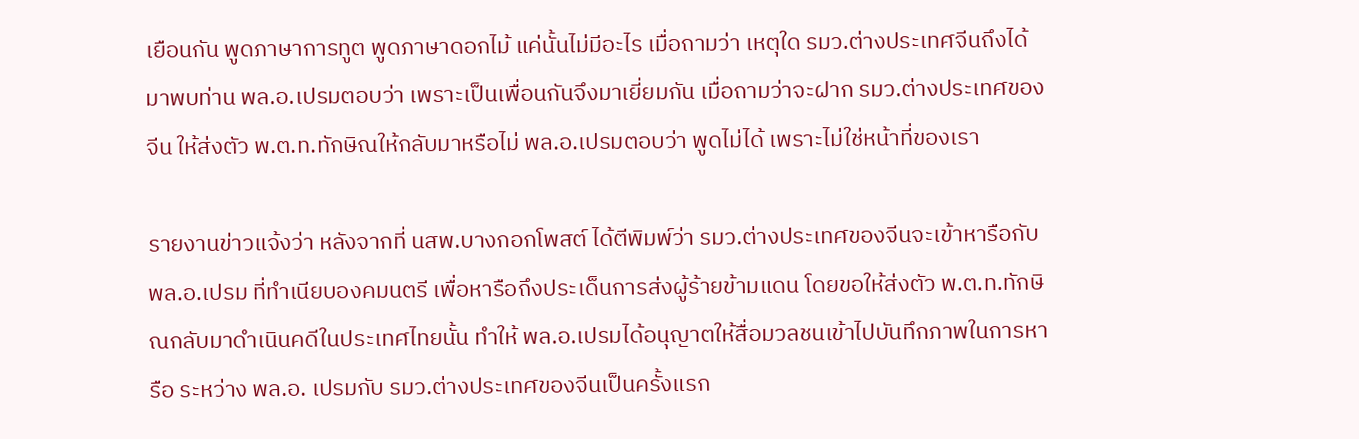เยือนกัน พูดภาษาการทูต พูดภาษาดอกไม้ แค่นั้นไม่มีอะไร เมื่อถามว่า เหตุใด รมว.ต่างประเทศจีนถึงได้มาพบท่าน พล.อ.เปรมตอบว่า เพราะเป็นเพื่อนกันจึงมาเยี่ยมกัน เมื่อถามว่าจะฝาก รมว.ต่างประเทศของจีน ให้ส่งตัว พ.ต.ท.ทักษิณให้กลับมาหรือไม่ พล.อ.เปรมตอบว่า พูดไม่ได้ เพราะไม่ใช่หน้าที่ของเรา

รายงานข่าวแจ้งว่า หลังจากที่ นสพ.บางกอกโพสต์ ได้ตีพิมพ์ว่า รมว.ต่างประเทศของจีนจะเข้าหารือกับพล.อ.เปรม ที่ทำเนียบองคมนตรี เพื่อหารือถึงประเด็นการส่งผู้ร้ายข้ามแดน โดยขอให้ส่งตัว พ.ต.ท.ทักษิณกลับมาดำเนินคดีในประเทศไทยนั้น ทำให้ พล.อ.เปรมได้อนุญาตให้สื่อมวลชนเข้าไปบันทึกภาพในการหารือ ระหว่าง พล.อ. เปรมกับ รมว.ต่างประเทศของจีนเป็นครั้งแรก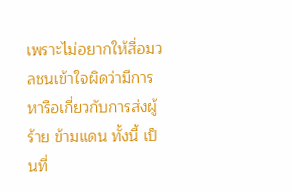เพราะไม่อยากให้สื่อมวลชนเข้าใจผิดว่ามีการหารือเกี่ยวกับการส่งผู้ร้าย ข้ามแดน ทั้งนี้ เป็นที่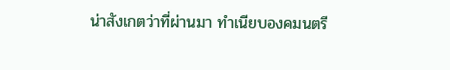น่าสังเกตว่าที่ผ่านมา ทำเนียบองคมนตรี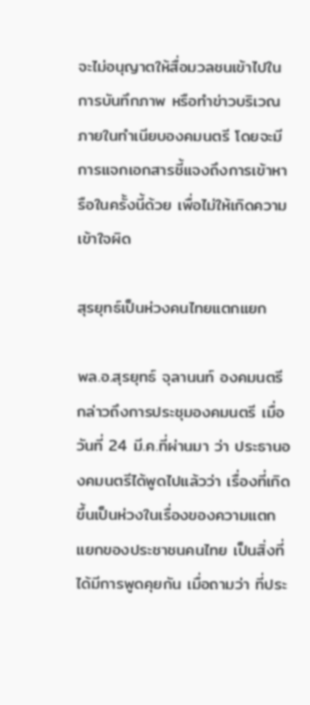จะไม่อนุญาตให้สื่อมวลชนเข้าไปในการบันทึกภาพ หรือทำข่าวบริเวณภายในทำเนียบองคมนตรี โดยจะมีการแจกเอกสารชี้แจงถึงการเข้าหารือในครั้งนี้ด้วย เพื่อไม่ให้เกิดความเข้าใจผิด

สุรยุทธ์เป็นห่วงคนไทยแตกแยก

พล.อ.สุรยุทธ์ จุลานนท์ องคมนตรี กล่าวถึงการประชุมองคมนตรี เมื่อวันที่ 24 มี.ค.ที่ผ่านมา ว่า ประธานองคมนตรีได้พูดไปแล้วว่า เรื่องที่เกิดขึ้นเป็นห่วงในเรื่องของความแตกแยกของประชาชนคนไทย เป็นสิ่งที่ได้มีการพูดคุยกัน เมื่อถามว่า ที่ประ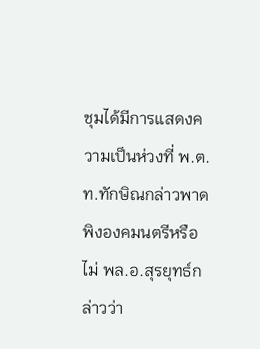ชุมได้มีการแสดงความเป็นห่วงที่ พ.ต.ท.ทักษิณกล่าวพาดพิงองคมนตรีหรือไม่ พล.อ.สุรยุทธ์กล่าวว่า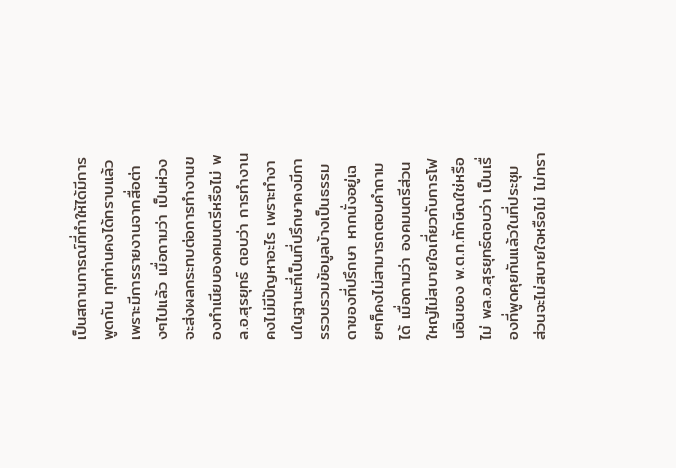เป็นสถานการณ์ที่ทำให้ได้มีการพูดกัน ทุกท่านคงได้ทราบแล้ว เพราะมีการรายงานจากสื่อต่างๆไปแล้ว เมื่อถามว่า เป็นห่วงจะส่งผลกระทบต่อการทำงานของทำเนียบองคมนตรีหรือไม่ พล.อ.สุรยุทธ์ ตอบว่า การทำงานคงไม่มีปัญหาอะไร เพราะทำงานในฐานะที่เป็นที่ปรึกษาคงมีการรวบรวมข้อมูลบ้างเป็นธรรมดาของที่ปรึกษา หากนั่งอยู่เฉยๆก็คงไม่สามารถตอบคำถามได้ เมื่อถามว่า องคมนตรีส่วนใหญ่ไม่สบายใจเกี่ยวกับการโฟนอินของ พ.ต.ท.ทักษิณใช่หรือไม่ พล.อ.สุรยุทธ์ตอบว่า เป็นเรื่องที่พูดคุยกันแล้วในที่ประชุม ส่วนจะไม่สบายใจหรือไม่ ไม่ทรา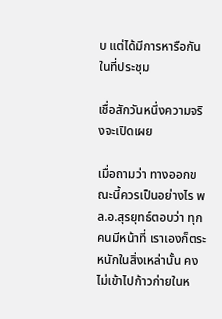บ แต่ได้มีการหารือกันในที่ประชุม

เชื่อสักวันหนึ่งความจริงจะเปิดเผย

เมื่อถามว่า ทางออกขณะนี้ควรเป็นอย่างไร พล.อ.สุรยุทธ์ตอบว่า ทุกคนมีหน้าที่ เราเองก็ตระหนักในสิ่งเหล่านั้น คงไม่เข้าไปก้าวก่ายในห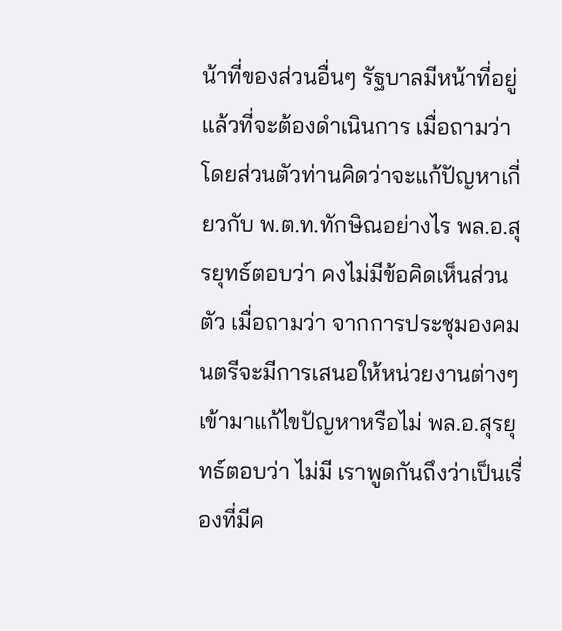น้าที่ของส่วนอื่นๆ รัฐบาลมีหน้าที่อยู่แล้วที่จะต้องดำเนินการ เมื่อถามว่า โดยส่วนตัวท่านคิดว่าจะแก้ปัญหาเกี่ยวกับ พ.ต.ท.ทักษิณอย่างไร พล.อ.สุรยุทธ์ตอบว่า คงไม่มีข้อคิดเห็นส่วนตัว เมื่อถามว่า จากการประชุมองคมนตรีจะมีการเสนอให้หน่วยงานต่างๆเข้ามาแก้ไขปัญหาหรือไม่ พล.อ.สุรยุทธ์ตอบว่า ไม่มี เราพูดกันถึงว่าเป็นเรื่องที่มีค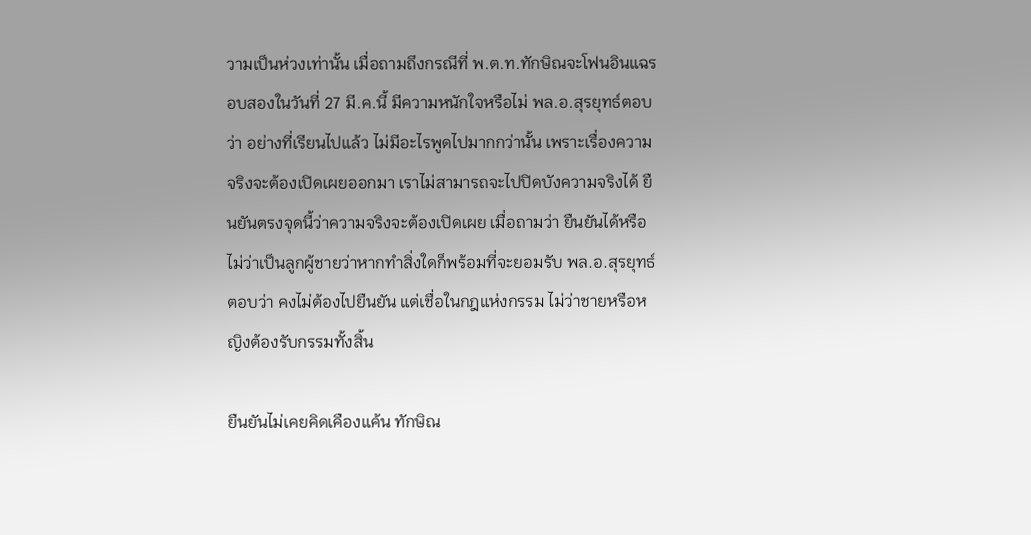วามเป็นห่วงเท่านั้น เมื่อถามถึงกรณีที่ พ.ต.ท.ทักษิณจะโฟนอินแฉรอบสองในวันที่ 27 มี.ค.นี้ มีความหนักใจหรือไม่ พล.อ.สุรยุทธ์ตอบว่า อย่างที่เรียนไปแล้ว ไม่มีอะไรพูดไปมากกว่านั้น เพราะเรื่องความจริงจะต้องเปิดเผยออกมา เราไม่สามารถจะไปปิดบังความจริงได้ ยืนยันตรงจุดนี้ว่าความจริงจะต้องเปิดเผย เมื่อถามว่า ยืนยันได้หรือไม่ว่าเป็นลูกผู้ชายว่าหากทำสิ่งใดก็พร้อมที่จะยอมรับ พล.อ.สุรยุทธ์ตอบว่า คงไม่ต้องไปยืนยัน แต่เชื่อในกฎแห่งกรรม ไม่ว่าชายหรือหญิงต้องรับกรรมทั้งสิ้น

ยืนยันไม่เคยคิดเคืองแค้น ทักษิณ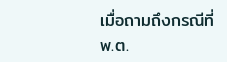เมื่อถามถึงกรณีที่ พ.ต.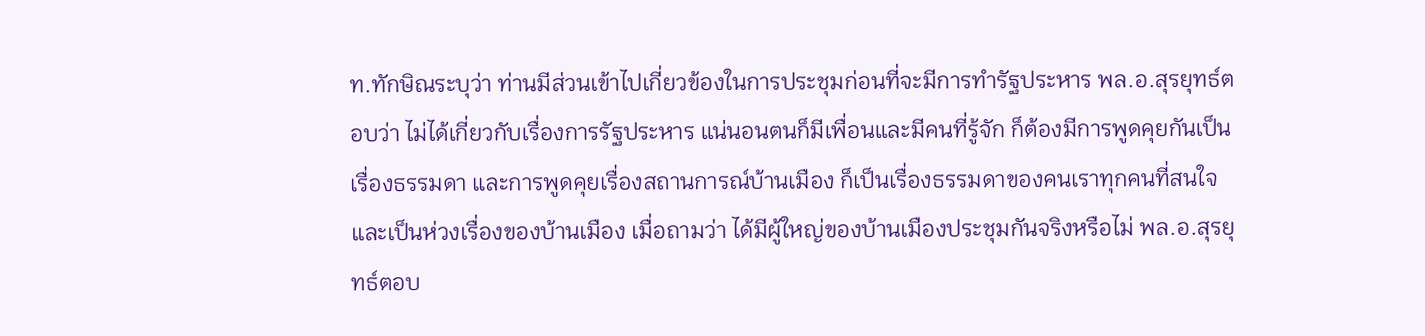ท.ทักษิณระบุว่า ท่านมีส่วนเข้าไปเกี่ยวข้องในการประชุมก่อนที่จะมีการทำรัฐประหาร พล.อ.สุรยุทธ์ตอบว่า ไม่ได้เกี่ยวกับเรื่องการรัฐประหาร แน่นอนตนก็มีเพื่อนและมีคนที่รู้จัก ก็ต้องมีการพูดคุยกันเป็นเรื่องธรรมดา และการพูดคุยเรื่องสถานการณ์บ้านเมือง ก็เป็นเรื่องธรรมดาของคนเราทุกคนที่สนใจและเป็นห่วงเรื่องของบ้านเมือง เมื่อถามว่า ได้มีผู้ใหญ่ของบ้านเมืองประชุมกันจริงหรือไม่ พล.อ.สุรยุทธ์ตอบ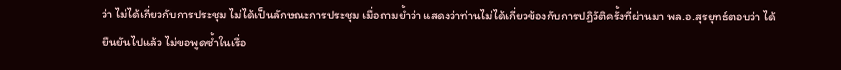ว่า ไม่ได้เกี่ยวกับการประชุม ไม่ได้เป็นลักษณะการประชุม เมื่อถามย้ำว่า แสดงว่าท่านไม่ได้เกี่ยวข้องกับการปฏิวัติครั้งที่ผ่านมา พล.อ.สุรยุทธ์ตอบว่า ได้ยืนยันไปแล้ว ไม่ขอพูดซ้ำในเรื่อ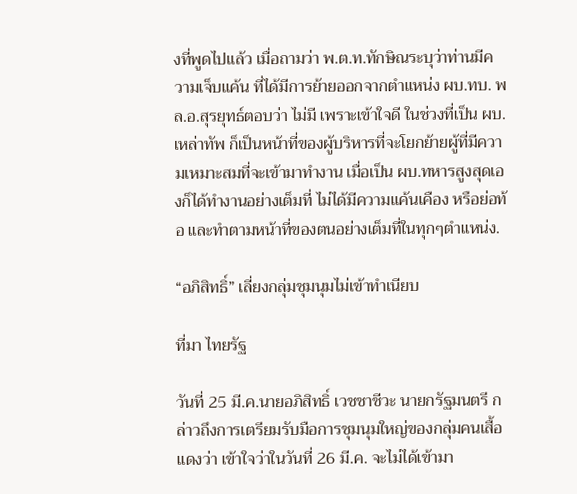งที่พูดไปแล้ว เมื่อถามว่า พ.ต.ท.ทักษิณระบุว่าท่านมีความเจ็บแค้น ที่ได้มีการย้ายออกจากตำแหน่ง ผบ.ทบ. พล.อ.สุรยุทธ์ตอบว่า ไม่มี เพราะเข้าใจดี ในช่วงที่เป็น ผบ.เหล่าทัพ ก็เป็นหน้าที่ของผู้บริหารที่จะโยกย้ายผู้ที่มีความเหมาะสมที่จะเข้ามาทำงาน เมื่อเป็น ผบ.ทหารสูงสุดเองก็ได้ทำงานอย่างเต็มที่ ไม่ได้มีความแค้นเคือง หรือย่อท้อ และทำตามหน้าที่ของตนอย่างเต็มที่ในทุกๆตำแหน่ง.

“อภิสิทธิ์” เลี่ยงกลุ่มชุมนุมไม่เข้าทำเนียบ

ที่มา ไทยรัฐ

วันที่ 25 มี.ค.นายอภิสิทธิ์ เวชชาชีวะ นายกรัฐมนตรี กล่าวถึงการเตรียมรับมือการชุมนุมใหญ่ของกลุ่มคนเสื้อแดงว่า เข้าใจว่าในวันที่ 26 มี.ค. จะไม่ได้เข้ามา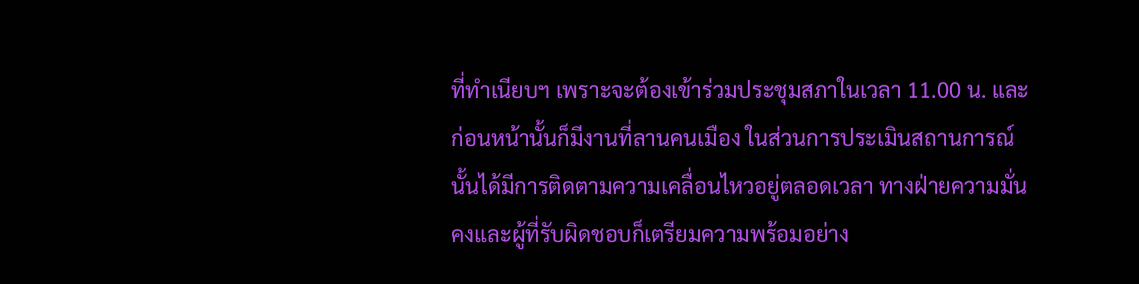ที่ทำเนียบฯ เพราะจะต้องเข้าร่วมประชุมสภาในเวลา 11.00 น. และก่อนหน้านั้นก็มีงานที่ลานคนเมือง ในส่วนการประเมินสถานการณ์นั้นได้มีการติดตามความเคลื่อนไหวอยู่ตลอดเวลา ทางฝ่ายความมั่นคงและผู้ที่รับผิดชอบก็เตรียมความพร้อมอย่าง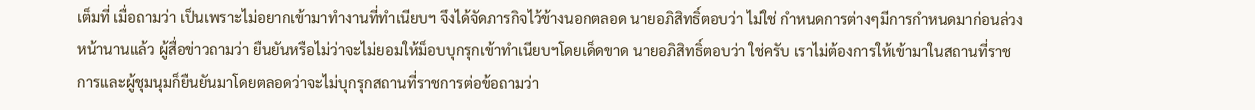เต็มที่ เมื่อถามว่า เป็นเพราะไม่อยากเข้ามาทำงานที่ทำเนียบฯ จึงได้จัดภารกิจไว้ข้างนอกตลอด นายอภิสิทธิ์ตอบว่า ไม่ใช่ กำหนดการต่างๆมีการกำหนดมาก่อนล่วงหน้านานแล้ว ผู้สื่อข่าวถามว่า ยืนยันหรือไม่ว่าจะไม่ยอมให้ม็อบบุกรุกเข้าทำเนียบฯโดยเด็ดขาด นายอภิสิทธิ์ตอบว่า ใช่ครับ เราไม่ต้องการให้เข้ามาในสถานที่ราชการและผู้ชุมนุมก็ยืนยันมาโดยตลอดว่าจะไม่บุกรุกสถานที่ราชการต่อข้อถามว่า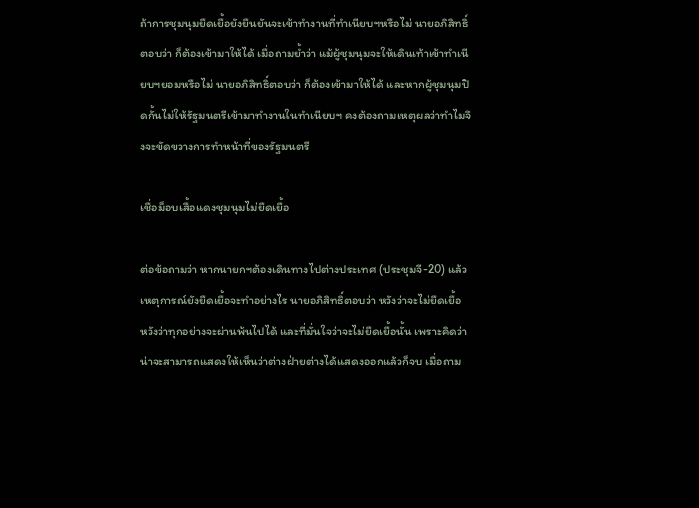ถ้าการชุมนุมยืดเยื้อยังยืนยันจะเข้าทำงานที่ทำเนียบฯหรือไม่ นายอภิสิทธิ์ตอบว่า ก็ต้องเข้ามาให้ได้ เมื่อถามย้ำว่า แม้ผู้ชุมนุมจะให้เดินเท้าเข้าทำเนียบฯยอมหรือไม่ นายอภิสิทธิ์ตอบว่า ก็ต้องเข้ามาให้ได้ และหากผู้ชุมนุมปิดกั้นไม่ให้รัฐมนตรีเข้ามาทำงานในทำเนียบฯ คงต้องถามเหตุผลว่าทำไมจึงจะขัดขวางการทำหน้าที่ของรัฐมนตรี

เชื่อม็อบเสื้อแดงชุมนุมไม่ยืดเยื้อ

ต่อข้อถามว่า หากนายกฯต้องเดินทางไปต่างประเทศ (ประชุมจี-20) แล้วเหตุการณ์ยังยืดเยื้อจะทำอย่างไร นายอภิสิทธิ์ตอบว่า หวังว่าจะไม่ยืดเยื้อ หวังว่าทุกอย่างจะผ่านพ้นไปได้ และที่มั่นใจว่าจะไม่ยืดเยื้อนั้น เพราะคิดว่าน่าจะสามารถแสดงให้เห็นว่าต่างฝ่ายต่างได้แสดงออกแล้วก็จบ เมื่อถาม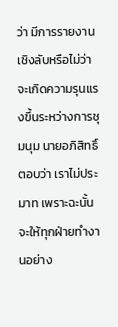ว่า มีการรายงานเชิงลับหรือไม่ว่าจะเกิดความรุนแรงขึ้นระหว่างการชุมนุม นายอภิสิทธิ์ตอบว่า เราไม่ประมาท เพราะฉะนั้นจะให้ทุกฝ่ายทำงานอย่าง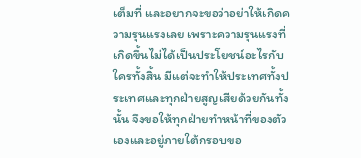เต็มที่ และอยากจะขอว่าอย่าให้เกิดความรุนแรงเลย เพราะความรุนแรงที่เกิดขึ้นไม่ได้เป็นประโยชน์อะไรกับใครทั้งสิ้น มีแต่จะทำให้ประเทศทั้งประเทศและทุกฝ่ายสูญเสียด้วยกันทั้งนั้น จึงขอให้ทุกฝ่ายทำหน้าที่ของตัวเองและอยู่ภายใต้กรอบขอ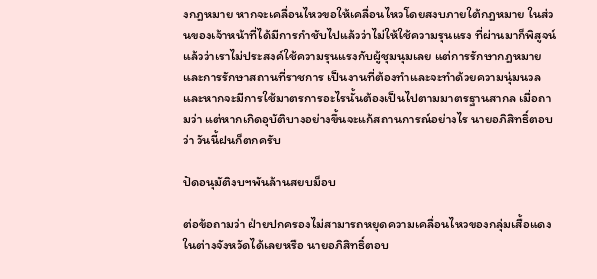งกฎหมาย หากจะเคลื่อนไหวขอให้เคลื่อนไหวโดยสงบภายใต้กฎหมาย ในส่วนของเจ้าหน้าที่ได้มีการกำชับไปแล้วว่าไม่ให้ใช้ความรุนแรง ที่ผ่านมาก็พิสูจน์แล้วว่าเราไม่ประสงค์ใช้ความรุนแรงกับผู้ชุมนุมเลย แต่การรักษากฎหมายและการรักษาสถานที่ราชการ เป็นงานที่ต้องทำและจะทำด้วยความนุ่มนวล และหากจะมีการใช้มาตรการอะไรนั้นต้องเป็นไปตามมาตรฐานสากล เมื่อถามว่า แต่หากเกิดอุบัติบางอย่างขึ้นจะแก้สถานการณ์อย่างไร นายอภิสิทธิ์ตอบว่า วันนี้ฝนก็ตกครับ

ปัดอนุมัติงบฯพันล้านสยบม็อบ

ต่อข้อถามว่า ฝ่ายปกครองไม่สามารถหยุดความเคลื่อนไหวของกลุ่มเสื้อแดงในต่างจังหวัดได้เลยหรือ นายอภิสิทธิ์ตอบ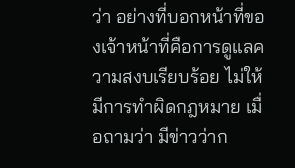ว่า อย่างที่บอกหน้าที่ของเจ้าหน้าที่คือการดูแลความสงบเรียบร้อย ไม่ให้มีการทำผิดกฎหมาย เมื่อถามว่า มีข่าวว่าก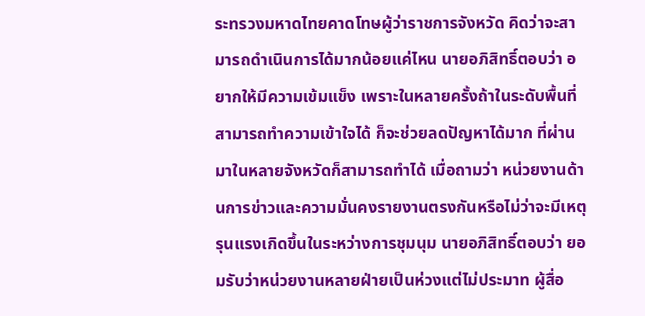ระทรวงมหาดไทยคาดโทษผู้ว่าราชการจังหวัด คิดว่าจะสามารถดำเนินการได้มากน้อยแค่ไหน นายอภิสิทธิ์ตอบว่า อยากให้มีความเข้มแข็ง เพราะในหลายครั้งถ้าในระดับพื้นที่สามารถทำความเข้าใจได้ ก็จะช่วยลดปัญหาได้มาก ที่ผ่านมาในหลายจังหวัดก็สามารถทำได้ เมื่อถามว่า หน่วยงานด้านการข่าวและความมั่นคงรายงานตรงกันหรือไม่ว่าจะมีเหตุรุนแรงเกิดขึ้นในระหว่างการชุมนุม นายอภิสิทธิ์ตอบว่า ยอมรับว่าหน่วยงานหลายฝ่ายเป็นห่วงแต่ไม่ประมาท ผู้สื่อ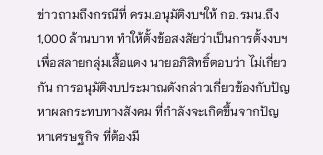ข่าวถามถึงกรณีที่ ครม.อนุมัติงบฯให้ กอ.รมน.ถึง 1,000 ล้านบาท ทำให้ตั้งข้อสงสัยว่าเป็นการตั้งงบฯเพื่อสลายกลุ่มเสื้อแดง นายอภิสิทธิ์ตอบว่า ไม่เกี่ยวกัน การอนุมัติงบประมาณดังกล่าวเกี่ยวข้องกับปัญหาผลกระทบทางสังคม ที่กำลังจะเกิดขึ้นจากปัญหาเศรษฐกิจ ที่ต้องมี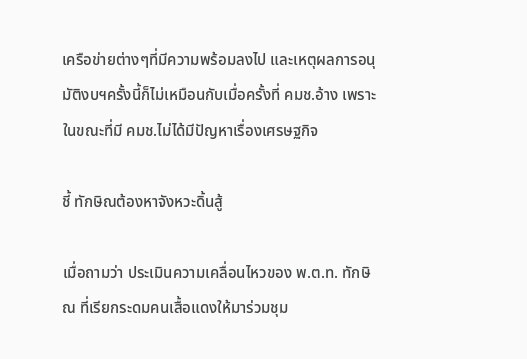เครือข่ายต่างๆที่มีความพร้อมลงไป และเหตุผลการอนุมัติงบฯครั้งนี้ก็ไม่เหมือนกับเมื่อครั้งที่ คมช.อ้าง เพราะในขณะที่มี คมช.ไม่ได้มีปัญหาเรื่องเศรษฐกิจ

ชี้ ทักษิณต้องหาจังหวะดิ้นสู้

เมื่อถามว่า ประเมินความเคลื่อนไหวของ พ.ต.ท. ทักษิณ ที่เรียกระดมคนเสื้อแดงให้มาร่วมชุม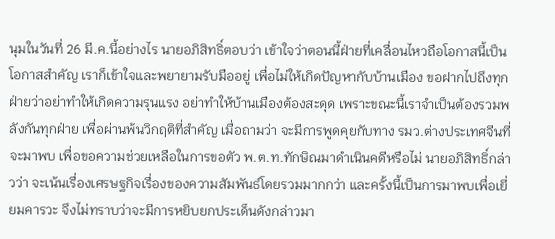นุมในวันที่ 26 มี.ค.นี้อย่างไร นายอภิสิทธิ์ตอบว่า เข้าใจว่าตอนนี้ฝ่ายที่เคลื่อนไหวถือโอกาสนี้เป็นโอกาสสำคัญ เราก็เข้าใจและพยายามรับมืออยู่ เพื่อไม่ให้เกิดปัญหากับบ้านเมือง ขอฝากไปถึงทุกฝ่ายว่าอย่าทำให้เกิดความรุนแรง อย่าทำให้บ้านเมืองต้องสะดุด เพราะขณะนี้เราจำเป็นต้องรวมพลังกันทุกฝ่าย เพื่อผ่านพ้นวิกฤติที่สำคัญ เมื่อถามว่า จะมีการพูดคุยกับทาง รมว.ต่างประเทศจีนที่จะมาพบ เพื่อขอความช่วยเหลือในการขอตัว พ.ต.ท.ทักษิณมาดำเนินคดีหรือไม่ นายอภิสิทธิ์กล่าวว่า จะเน้นเรื่องเศรษฐกิจเรื่องของความสัมพันธ์โดยรวมมากกว่า และครั้งนี้เป็นการมาพบเพื่อเยี่ยมคารวะ จึงไม่ทราบว่าจะมีการหยิบยกประเด็นดังกล่าวมา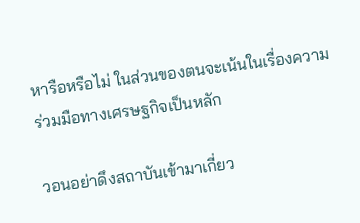หารือหรือไม่ ในส่วนของตนจะเน้นในเรื่องความร่วมมือทางเศรษฐกิจเป็นหลัก

วอนอย่าดึงสถาบันเข้ามาเกี่ยว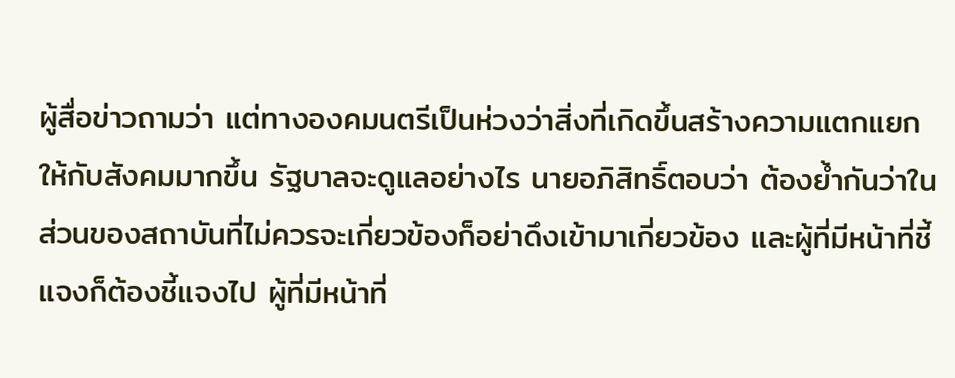ผู้สื่อข่าวถามว่า แต่ทางองคมนตรีเป็นห่วงว่าสิ่งที่เกิดขึ้นสร้างความแตกแยกให้กับสังคมมากขึ้น รัฐบาลจะดูแลอย่างไร นายอภิสิทธิ์ตอบว่า ต้องย้ำกันว่าในส่วนของสถาบันที่ไม่ควรจะเกี่ยวข้องก็อย่าดึงเข้ามาเกี่ยวข้อง และผู้ที่มีหน้าที่ชี้แจงก็ต้องชี้แจงไป ผู้ที่มีหน้าที่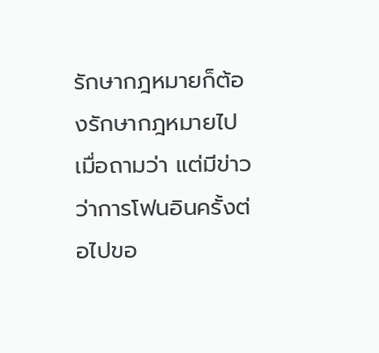รักษากฎหมายก็ต้องรักษากฎหมายไป เมื่อถามว่า แต่มีข่าวว่าการโฟนอินครั้งต่อไปขอ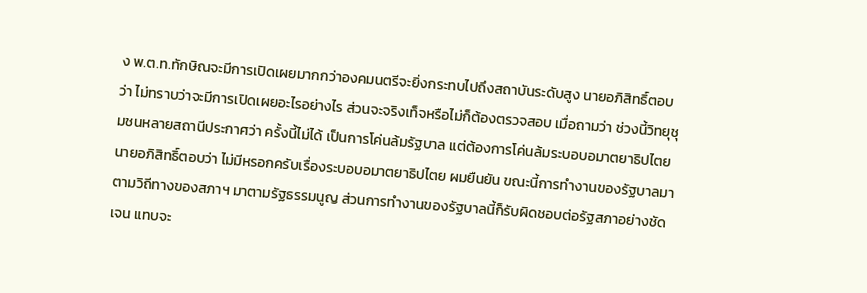ง พ.ต.ท.ทักษิณจะมีการเปิดเผยมากกว่าองคมนตรีจะยิ่งกระทบไปถึงสถาบันระดับสูง นายอภิสิทธิ์ตอบว่า ไม่ทราบว่าจะมีการเปิดเผยอะไรอย่างไร ส่วนจะจริงเท็จหรือไม่ก็ต้องตรวจสอบ เมื่อถามว่า ช่วงนี้วิทยุชุมชนหลายสถานีประกาศว่า ครั้งนี้ไม่ได้ เป็นการโค่นล้มรัฐบาล แต่ต้องการโค่นล้มระบอบอมาตยาธิปไตย นายอภิสิทธิ์ตอบว่า ไม่มีหรอกครับเรื่องระบอบอมาตยาธิปไตย ผมยืนยัน ขณะนี้การทำงานของรัฐบาลมาตามวิถีทางของสภาฯ มาตามรัฐธรรมนูญ ส่วนการทำงานของรัฐบาลนี้ก็รับผิดชอบต่อรัฐสภาอย่างชัดเจน แทบจะ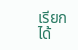เรียกได้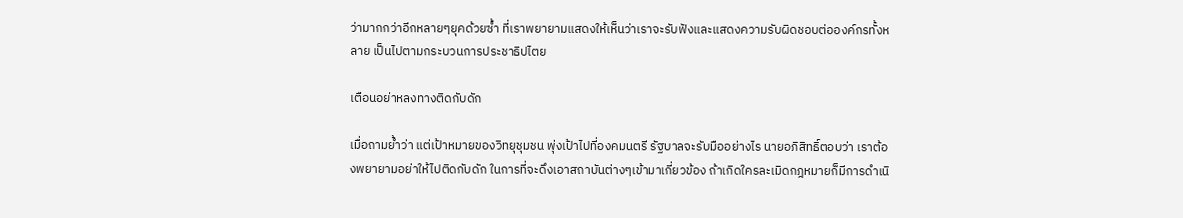ว่ามากกว่าอีกหลายๆยุคด้วยซ้ำ ที่เราพยายามแสดงให้เห็นว่าเราจะรับฟังและแสดงความรับผิดชอบต่อองค์กรทั้งหลาย เป็นไปตามกระบวนการประชาธิปไตย

เตือนอย่าหลงทางติดกับดัก

เมื่อถามย้ำว่า แต่เป้าหมายของวิทยุชุมชน พุ่งเป้าไปที่องคมนตรี รัฐบาลจะรับมืออย่างไร นายอภิสิทธิ์ตอบว่า เราต้องพยายามอย่าให้ไปติดกับดัก ในการที่จะดึงเอาสถาบันต่างๆเข้ามาเกี่ยวข้อง ถ้าเกิดใครละเมิดกฎหมายก็มีการดำเนิ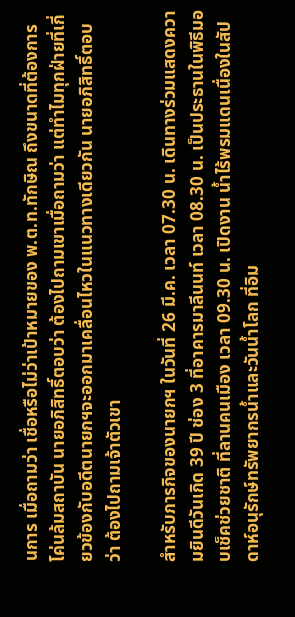นการ เมื่อถามว่า เชื่อหรือไม่ว่าเป้าหมายของ พ.ต.ท.ทักษิณ ถึงขนาดที่ต้องการโค่นล้มสถาบัน นายอภิสิทธิ์ตอบว่า ต้องไปถามเขาเมื่อถามว่า แต่ทำไมทุกฝ่ายที่เกี่ยวข้องกับอดีตนายกฯจะออกมาเคลื่อนไหวในแนวทางเดียวกัน นายอภิสิทธิ์ตอบว่า ต้องไปถามเจ้าตัวเขา

สำหรับภารกิจของนายกฯ ในวันที่ 26 มี.ค. เวลา 07.30 น. เดินทางร่วมแสดงความยินดีวันเกิด 39 ปี ช่อง 3 ที่อาคารมาลีนนท์ เวลา 08.30 น. เป็นประธานในพิธีมอบเช็คช่วยชาติ ที่ลานคนเมือง เวลา 09.30 น. เปิดงาน น้ำไร้พรมแดนเนื่องในสัปดาห์อนุรักษ์ทรัพยากรน้ำและวันน้ำโลก ที่อิม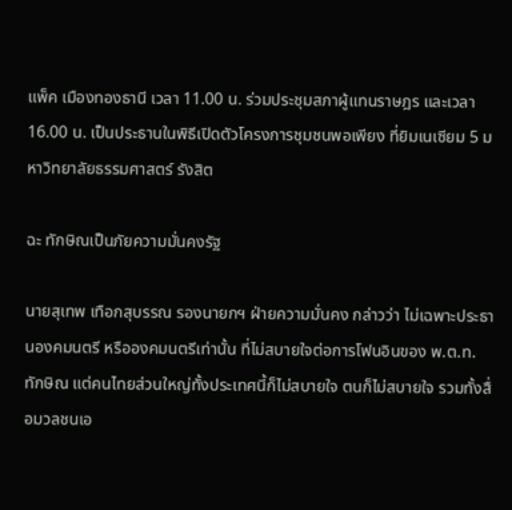แพ็ค เมืองทองธานี เวลา 11.00 น. ร่วมประชุมสภาผู้แทนราษฎร และเวลา 16.00 น. เป็นประธานในพิธีเปิดตัวโครงการชุมชนพอเพียง ที่ยิมเนเซียม 5 มหาวิทยาลัยธรรมศาสตร์ รังสิต

ฉะ ทักษิณเป็นภัยความมั่นคงรัฐ

นายสุเทพ เทือกสุบรรณ รองนายกฯ ฝ่ายความมั่นคง กล่าวว่า ไม่เฉพาะประธานองคมนตรี หรือองคมนตรีเท่านั้น ที่ไม่สบายใจต่อการโฟนอินของ พ.ต.ท.ทักษิณ แต่คนไทยส่วนใหญ่ทั้งประเทศนี้ก็ไม่สบายใจ ตนก็ไม่สบายใจ รวมทั้งสื่อมวลชนเอ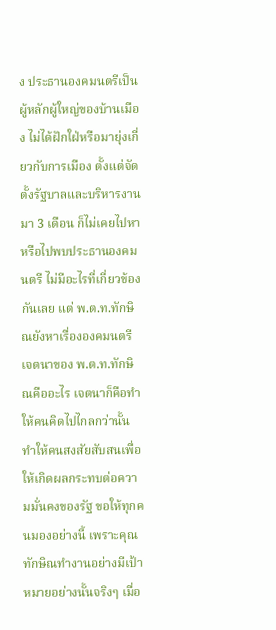ง ประธานองคมนตรีเป็นผู้หลักผู้ใหญ่ของบ้านเมือง ไม่ได้ฝักใฝ่หรือมายุ่งเกี่ยวกับการเมือง ตั้งแต่จัดตั้งรัฐบาลและบริหารงานมา 3 เดือน ก็ไม่เคยไปหาหรือไปพบประธานองคมนตรี ไม่มีอะไรที่เกี่ยวข้องกันเลย แต่ พ.ต.ท.ทักษิณยังหาเรื่ององคมนตรี เจตนาของ พ.ต.ท.ทักษิณคืออะไร เจตนาก็คือทำให้คนคิดไปไกลกว่านั้น ทำให้คนสงสัยสับสนเพื่อให้เกิดผลกระทบต่อความมั่นคงของรัฐ ขอให้ทุกคนมองอย่างนี้ เพราะคุณทักษิณทำงานอย่างมีเป้าหมายอย่างนั้นจริงๆ เมื่อ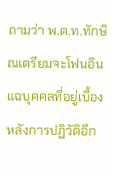ถามว่า พ.ต.ท.ทักษิณเตรียมจะโฟนอินแฉบุคคลที่อยู่เบื้องหลังการปฏิวัติอีก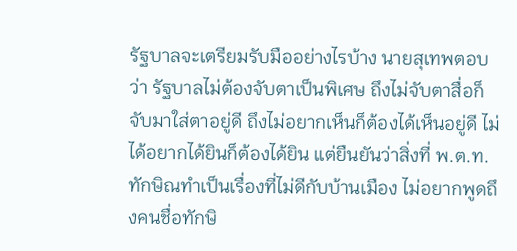รัฐบาลจะเตรียมรับมืออย่างไรบ้าง นายสุเทพตอบว่า รัฐบาลไม่ต้องจับตาเป็นพิเศษ ถึงไม่จับตาสื่อก็จับมาใส่ตาอยู่ดี ถึงไม่อยากเห็นก็ต้องได้เห็นอยู่ดี ไม่ได้อยากได้ยินก็ต้องได้ยิน แต่ยืนยันว่าสิ่งที่ พ.ต.ท.ทักษิณทำเป็นเรื่องที่ไม่ดีกับบ้านเมือง ไม่อยากพูดถึงคนชื่อทักษิ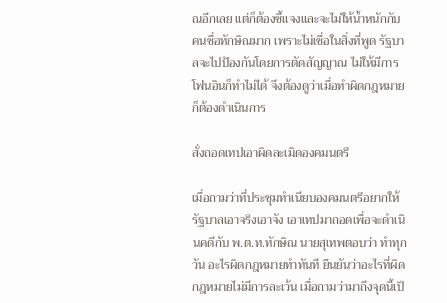ณอีกเลย แต่ก็ต้องชี้แจงและจะไม่ให้น้ำหนักกับคนชื่อทักษิณมาก เพราะไม่เชื่อในสิ่งที่พูด รัฐบาลจะไปป้องกันโดยการตัดสัญญาณ ไม่ให้มีการโฟนอินก็ทำไม่ได้ จึงต้องดูว่าเมื่อทำผิดกฎหมายก็ต้องดำเนินการ

สั่งถอดเทปเอาผิดละเมิดองคมนตรี

เมื่อถามว่าที่ประชุมทำเนียบองคมนตรีอยากให้รัฐบาลเอาจริงเอาจัง เอาเทปมาถอดเพื่อจะดำเนินคดีกับ พ.ต.ท.ทักษิณ นายสุเทพตอบว่า ทำทุกวัน อะไรผิดกฎหมายทำทันที ยืนยันว่าอะไรที่ผิดกฎหมายไม่มีการละเว้น เมื่อถามว่ามาถึงจุดนี้เป็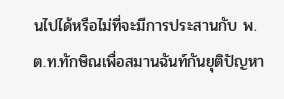นไปได้หรือไม่ที่จะมีการประสานกับ พ.ต.ท.ทักษิณเพื่อสมานฉันท์กันยุติปัญหา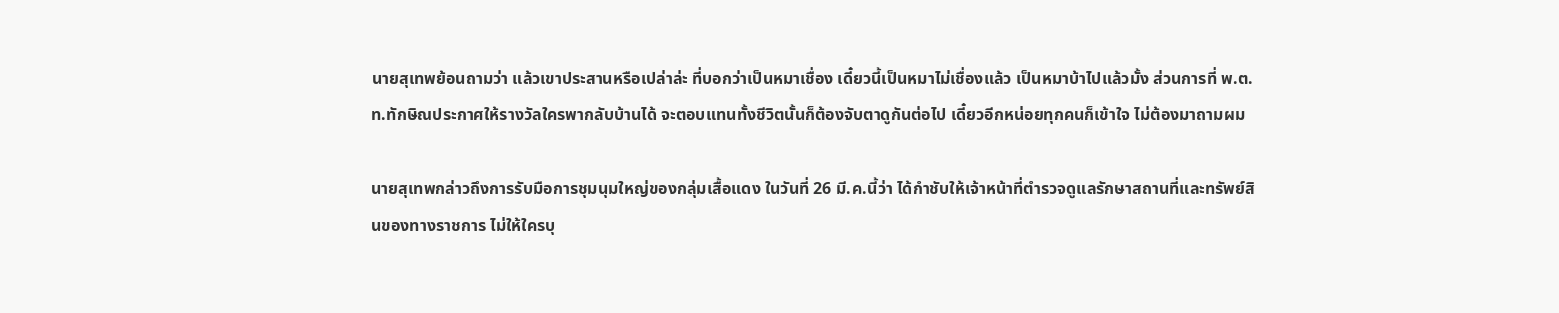นายสุเทพย้อนถามว่า แล้วเขาประสานหรือเปล่าล่ะ ที่บอกว่าเป็นหมาเชื่อง เดี๋ยวนี้เป็นหมาไม่เชื่องแล้ว เป็นหมาบ้าไปแล้วมั้ง ส่วนการที่ พ.ต.ท.ทักษิณประกาศให้รางวัลใครพากลับบ้านได้ จะตอบแทนทั้งชีวิตนั้นก็ต้องจับตาดูกันต่อไป เดี๋ยวอีกหน่อยทุกคนก็เข้าใจ ไม่ต้องมาถามผม

นายสุเทพกล่าวถึงการรับมือการชุมนุมใหญ่ของกลุ่มเสื้อแดง ในวันที่ 26 มี.ค.นี้ว่า ได้กำชับให้เจ้าหน้าที่ตำรวจดูแลรักษาสถานที่และทรัพย์สินของทางราชการ ไม่ให้ใครบุ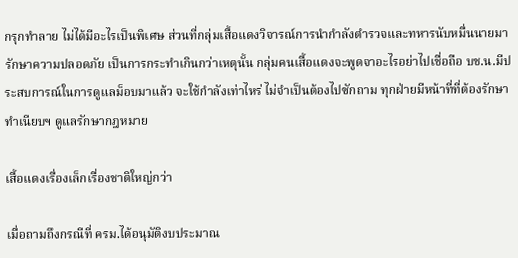กรุกทำลาย ไม่ได้มีอะไรเป็นพิเศษ ส่วนที่กลุ่มเสื้อแดงวิจารณ์การนำกำลังตำรวจและทหารนับหมื่นนายมารักษาความปลอดภัย เป็นการกระทำเกินกว่าเหตุนั้น กลุ่มคนเสื้อแดงจะพูดจาอะไรอย่าไปเชื่อถือ บช.น.มีประสบการณ์ในการดูแลม็อบมาแล้ว จะใช้กำลังเท่าไหร่ ไม่จำเป็นต้องไปซักถาม ทุกฝ่ายมีหน้าที่ที่ต้องรักษาทำเนียบฯ ดูแลรักษากฎหมาย

เสื้อแดงเรื่องเล็กเรื่องชาติใหญ่กว่า

เมื่อถามถึงกรณีที่ ครม.ได้อนุมัติงบประมาณ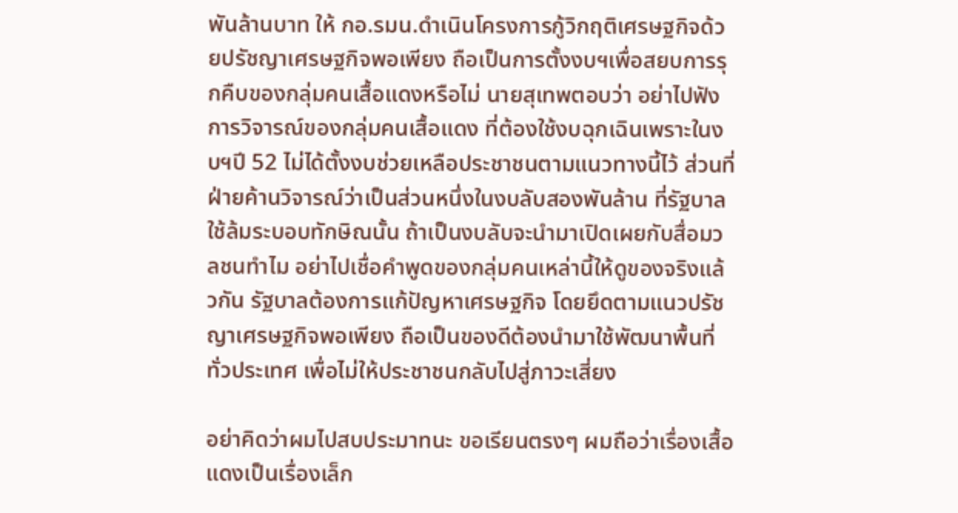พันล้านบาท ให้ กอ.รมน.ดำเนินโครงการกู้วิกฤติเศรษฐกิจด้วยปรัชญาเศรษฐกิจพอเพียง ถือเป็นการตั้งงบฯเพื่อสยบการรุกคืบของกลุ่มคนเสื้อแดงหรือไม่ นายสุเทพตอบว่า อย่าไปฟังการวิจารณ์ของกลุ่มคนเสื้อแดง ที่ต้องใช้งบฉุกเฉินเพราะในงบฯปี 52 ไม่ได้ตั้งงบช่วยเหลือประชาชนตามแนวทางนี้ไว้ ส่วนที่ฝ่ายค้านวิจารณ์ว่าเป็นส่วนหนึ่งในงบลับสองพันล้าน ที่รัฐบาลใช้ล้มระบอบทักษิณนั้น ถ้าเป็นงบลับจะนำมาเปิดเผยกับสื่อมวลชนทำไม อย่าไปเชื่อคำพูดของกลุ่มคนเหล่านี้ให้ดูของจริงแล้วกัน รัฐบาลต้องการแก้ปัญหาเศรษฐกิจ โดยยึดตามแนวปรัชญาเศรษฐกิจพอเพียง ถือเป็นของดีต้องนำมาใช้พัฒนาพื้นที่ทั่วประเทศ เพื่อไม่ให้ประชาชนกลับไปสู่ภาวะเสี่ยง

อย่าคิดว่าผมไปสบประมาทนะ ขอเรียนตรงๆ ผมถือว่าเรื่องเสื้อแดงเป็นเรื่องเล็ก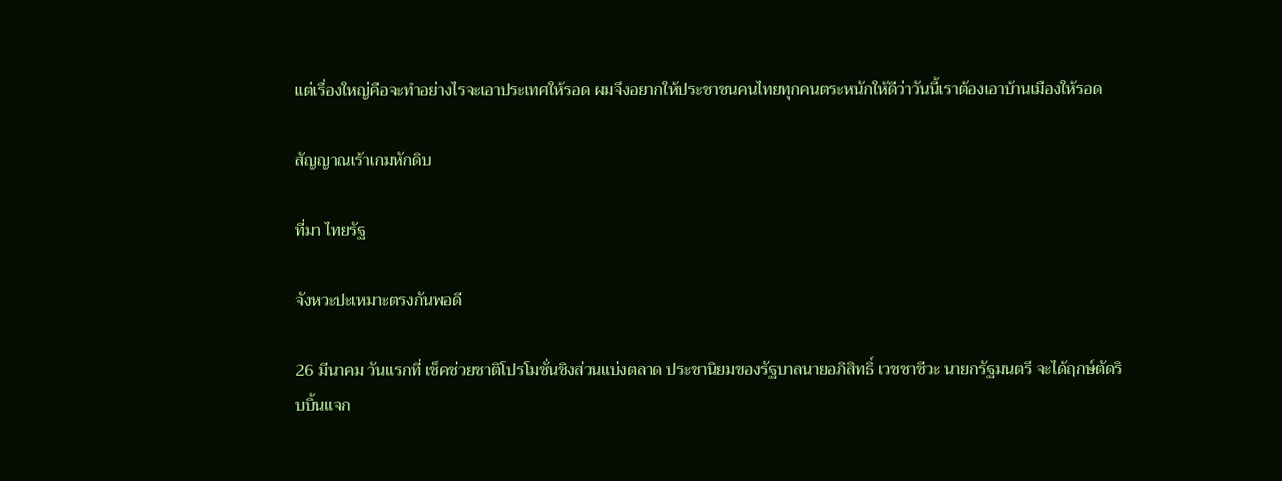แต่เรื่องใหญ่คือจะทำอย่างไรจะเอาประเทศให้รอด ผมจึงอยากให้ประชาชนคนไทยทุกคนตระหนักให้ดีว่าวันนี้เราต้องเอาบ้านเมืองให้รอด

สัญญาณเร้าเกมหักดิบ

ที่มา ไทยรัฐ

จังหวะปะเหมาะตรงกันพอดี

26 มีนาคม วันแรกที่ เช็คช่วยชาติโปรโมชั่นชิงส่วนแบ่งตลาด ประชานิยมของรัฐบาลนายอภิสิทธิ์ เวชชาชีวะ นายกรัฐมนตรี จะได้ฤกษ์ตัดริบบิ้นแจก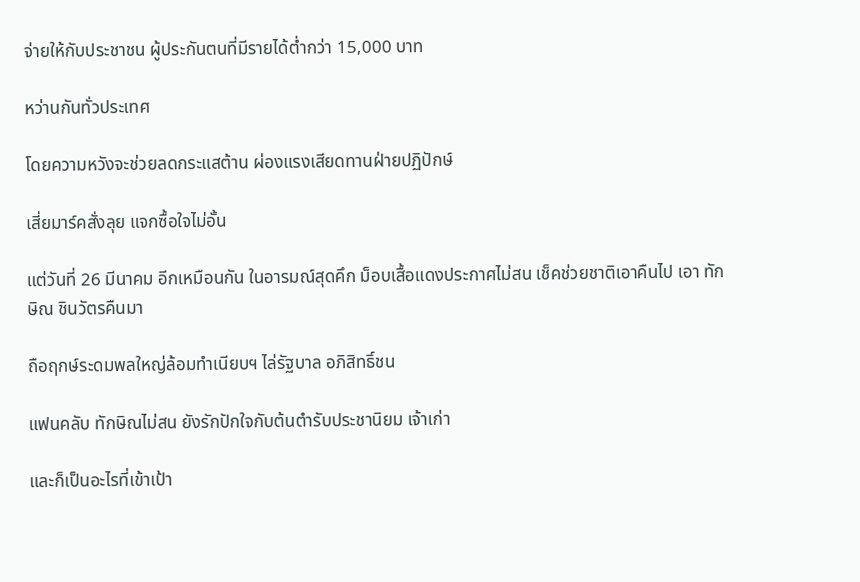จ่ายให้กับประชาชน ผู้ประกันตนที่มีรายได้ต่ำกว่า 15,000 บาท

หว่านกันทั่วประเทศ

โดยความหวังจะช่วยลดกระแสต้าน ผ่องแรงเสียดทานฝ่ายปฏิปักษ์

เสี่ยมาร์คสั่งลุย แจกซื้อใจไม่อั้น

แต่วันที่ 26 มีนาคม อีกเหมือนกัน ในอารมณ์สุดคึก ม็อบเสื้อแดงประกาศไม่สน เช็คช่วยชาติเอาคืนไป เอา ทักษิณ ชินวัตรคืนมา

ถือฤกษ์ระดมพลใหญ่ล้อมทำเนียบฯ ไล่รัฐบาล อภิสิทธิ์ชน

แฟนคลับ ทักษิณไม่สน ยังรักปักใจกับต้นตำรับประชานิยม เจ้าเก่า

และก็เป็นอะไรที่เข้าเป้า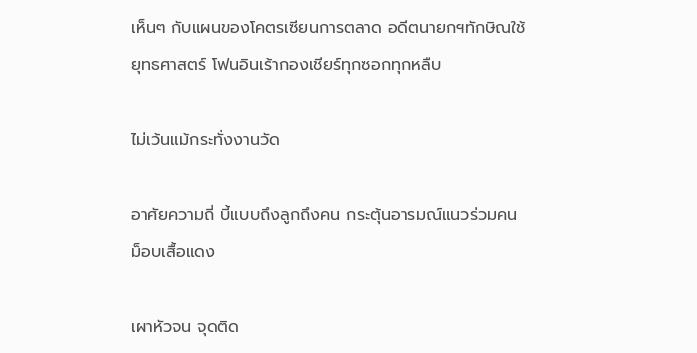เห็นๆ กับแผนของโคตรเซียนการตลาด อดีตนายกฯทักษิณใช้ยุทธศาสตร์ โฟนอินเร้ากองเชียร์ทุกซอกทุกหลืบ

ไม่เว้นแม้กระทั่งงานวัด

อาศัยความถี่ บี้แบบถึงลูกถึงคน กระตุ้นอารมณ์แนวร่วมคนม็อบเสื้อแดง

เผาหัวจน จุดติด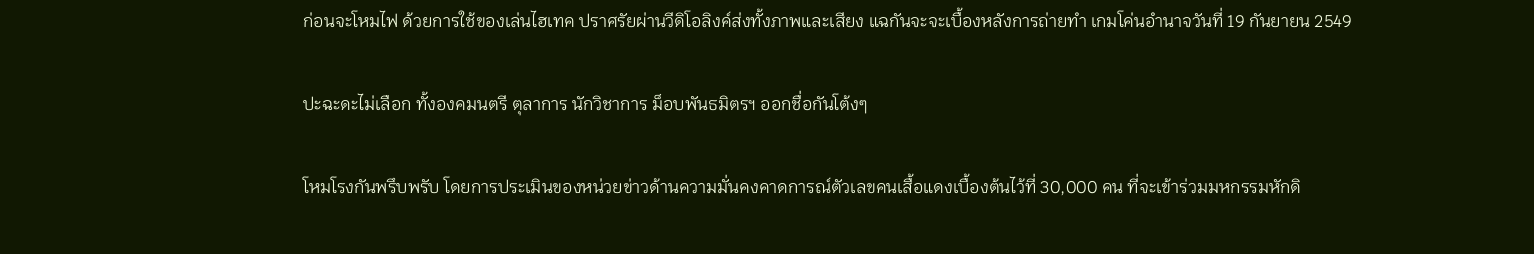ก่อนจะโหมไฟ ด้วยการใช้ของเล่นไฮเทค ปราศรัยผ่านวีดิโอลิงค์ส่งทั้งภาพและเสียง แฉกันจะจะเบื้องหลังการถ่ายทำ เกมโค่นอำนาจวันที่ 19 กันยายน 2549

ปะฉะดะไม่เลือก ทั้งองคมนตรี ตุลาการ นักวิชาการ ม็อบพันธมิตรฯ ออกชื่อกันโต้งๆ

โหมโรงกันพรึบพรับ โดยการประเมินของหน่วยข่าวด้านความมั่นคงคาดการณ์ตัวเลขคนเสื้อแดงเบื้องต้นไว้ที่ 30,000 คน ที่จะเข้าร่วมมหกรรมหักดิ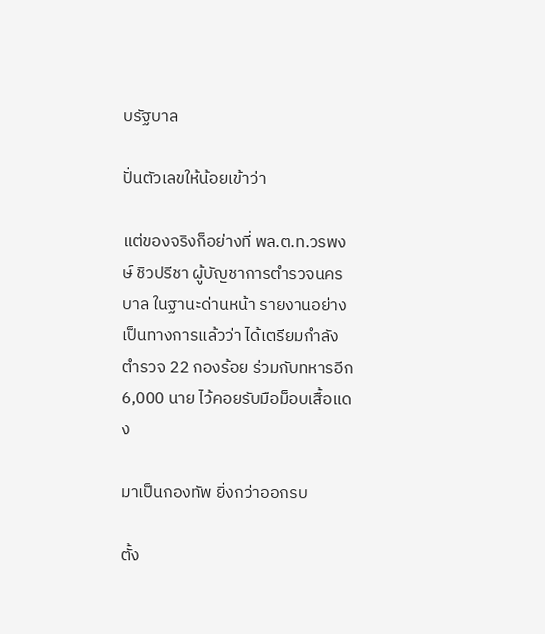บรัฐบาล

ปั่นตัวเลขให้น้อยเข้าว่า

แต่ของจริงก็อย่างที่ พล.ต.ท.วรพงษ์ ชิวปรีชา ผู้บัญชาการตำรวจนครบาล ในฐานะด่านหน้า รายงานอย่างเป็นทางการแล้วว่า ได้เตรียมกำลังตำรวจ 22 กองร้อย ร่วมกับทหารอีก 6,000 นาย ไว้คอยรับมือม็อบเสื้อแดง

มาเป็นกองทัพ ยิ่งกว่าออกรบ

ตั้ง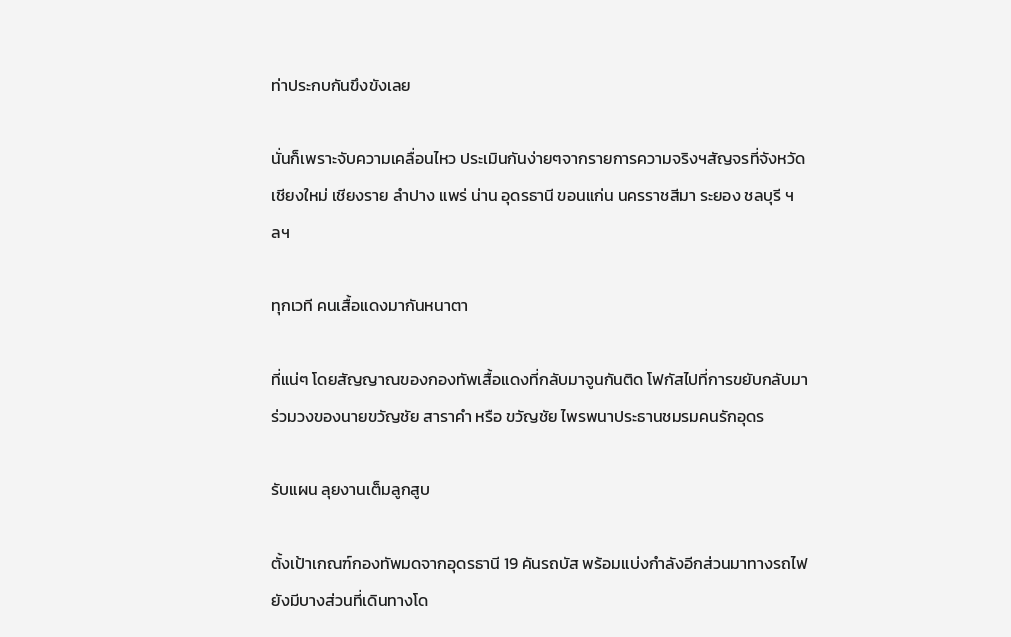ท่าประกบกันขึงขังเลย

นั่นก็เพราะจับความเคลื่อนไหว ประเมินกันง่ายๆจากรายการความจริงฯสัญจรที่จังหวัดเชียงใหม่ เชียงราย ลำปาง แพร่ น่าน อุดรธานี ขอนแก่น นครราชสีมา ระยอง ชลบุรี ฯลฯ

ทุกเวที คนเสื้อแดงมากันหนาตา

ที่แน่ๆ โดยสัญญาณของกองทัพเสื้อแดงที่กลับมาจูนกันติด โฟกัสไปที่การขยับกลับมาร่วมวงของนายขวัญชัย สาราคำ หรือ ขวัญชัย ไพรพนาประธานชมรมคนรักอุดร

รับแผน ลุยงานเต็มลูกสูบ

ตั้งเป้าเกณฑ์กองทัพมดจากอุดรธานี 19 คันรถบัส พร้อมแบ่งกำลังอีกส่วนมาทางรถไฟ ยังมีบางส่วนที่เดินทางโด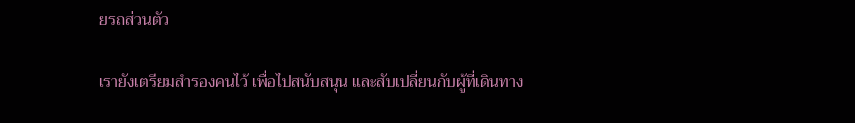ยรถส่วนตัว

เรายังเตรียมสำรองคนไว้ เพื่อไปสนับสนุน และสับเปลี่ยนกับผู้ที่เดินทาง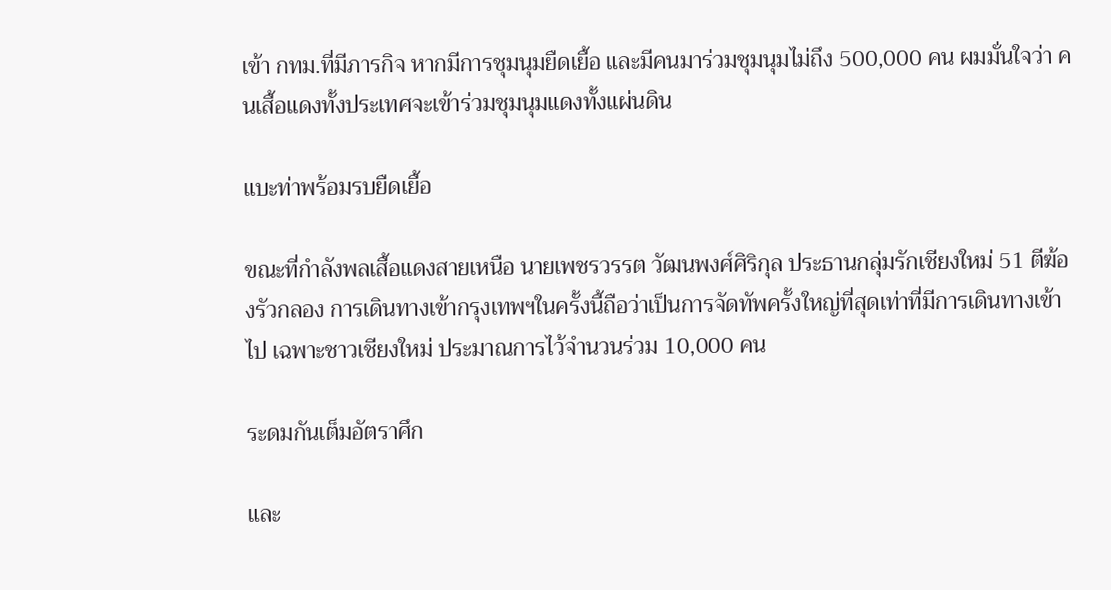เข้า กทม.ที่มีภารกิจ หากมีการชุมนุมยืดเยื้อ และมีคนมาร่วมชุมนุมไม่ถึง 500,000 คน ผมมั่นใจว่า คนเสื้อแดงทั้งประเทศจะเข้าร่วมชุมนุมแดงทั้งแผ่นดิน

แบะท่าพร้อมรบยืดเยื้อ

ขณะที่กำลังพลเสื้อแดงสายเหนือ นายเพชรวรรต วัฒนพงศ์ศิริกุล ประธานกลุ่มรักเชียงใหม่ 51 ตีฆ้องรัวกลอง การเดินทางเข้ากรุงเทพฯในครั้งนี้ถือว่าเป็นการจัดทัพครั้งใหญ่ที่สุดเท่าที่มีการเดินทางเข้าไป เฉพาะชาวเชียงใหม่ ประมาณการไว้จำนวนร่วม 10,000 คน

ระดมกันเต็มอัตราศึก

และ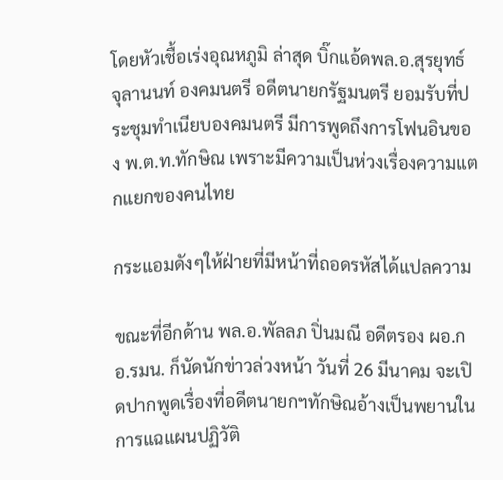โดยหัวเชื้อเร่งอุณหภูมิ ล่าสุด บิ๊กแอ้ดพล.อ.สุรยุทธ์ จุลานนท์ องคมนตรี อดีตนายกรัฐมนตรี ยอมรับที่ประชุมทำเนียบองคมนตรี มีการพูดถึงการโฟนอินของ พ.ต.ท.ทักษิณ เพราะมีความเป็นห่วงเรื่องความแตกแยกของคนไทย

กระแอมดังๆให้ฝ่ายที่มีหน้าที่ถอดรหัสได้แปลความ

ขณะที่อีกด้าน พล.อ.พัลลภ ปิ่นมณี อดีตรอง ผอ.กอ.รมน. ก็นัดนักข่าวล่วงหน้า วันที่ 26 มีนาคม จะเปิดปากพูดเรื่องที่อดีตนายกฯทักษิณอ้างเป็นพยานในการแฉแผนปฏิวัติ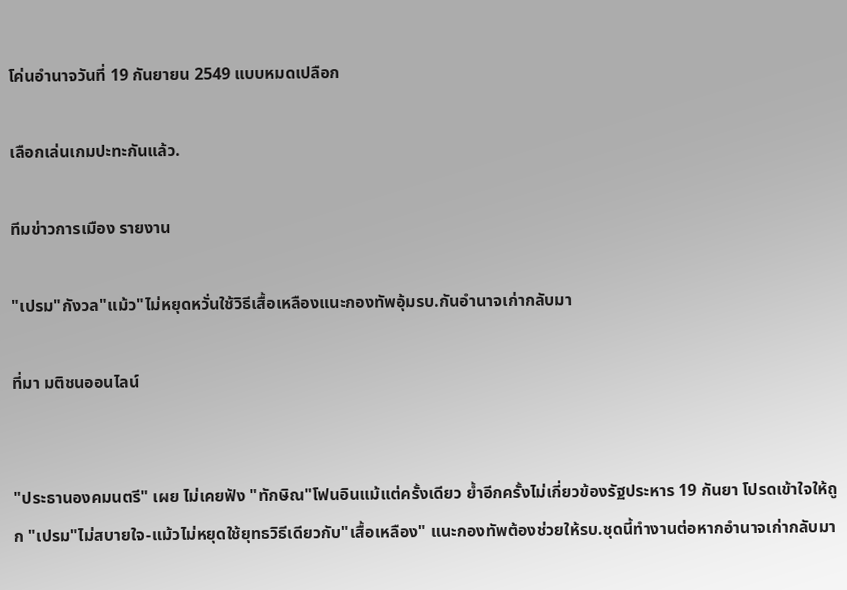โค่นอำนาจวันที่ 19 กันยายน 2549 แบบหมดเปลือก

เลือกเล่นเกมปะทะกันแล้ว.

ทีมข่าวการเมือง รายงาน

"เปรม"กังวล"แม้ว"ไม่หยุดหวั่นใช้วิธีเสื้อเหลืองแนะกองทัพอุ้มรบ.กันอำนาจเก่ากลับมา

ที่มา มติชนออนไลน์


"ประธานองคมนตรี" เผย ไม่เคยฟัง "ทักษิณ"โฟนอินแม้แต่ครั้งเดียว ย้ำอีกครั้งไม่เกี่ยวข้องรัฐประหาร 19 กันยา โปรดเข้าใจให้ถูก "เปรม"ไม่สบายใจ-แม้วไม่หยุดใช้ยุทธวิธีเดียวกับ"เสื้อเหลือง" แนะกองทัพต้องช่วยให้รบ.ชุดนี้ทำงานต่อหากอำนาจเก่ากลับมา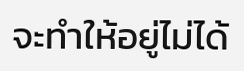จะทำให้อยู่ไม่ได้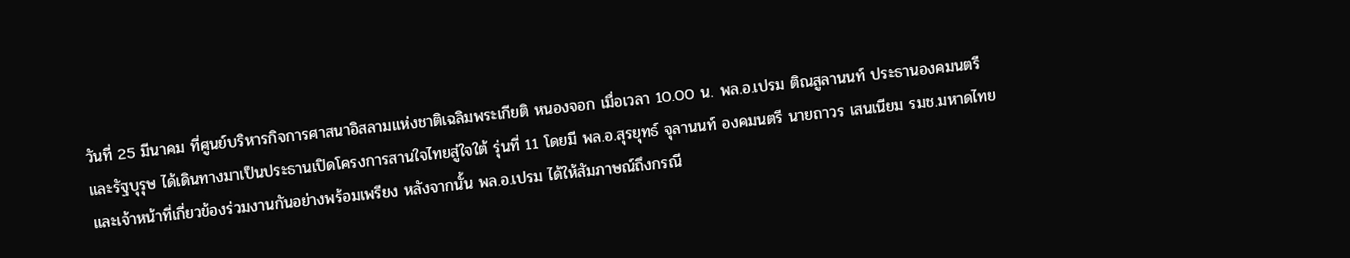วันที่ 25 มีนาคม ที่ศูนย์บริหารกิจการศาสนาอิสลามแห่งชาติเฉลิมพระเกียติ หนองจอก เมื่อเวลา 10.00 น. พล.อ.เปรม ติณสูลานนท์ ประธานองคมนตรี และรัฐบุรุษ ได้เดินทางมาเป็นประธานเปิดโครงการสานใจไทยสู่ใจใต้ รุ่นที่ 11 โดยมี พล.อ.สุรยุทธ์ จุลานนท์ องคมนตรี นายถาวร เสนเนียม รมช.มหาดไทย และเจ้าหน้าที่เกี่ยวข้องร่วมงานกันอย่างพร้อมเพรียง หลังจากนั้น พล.อ.เปรม ได้ให้สัมภาษณ์ถึงกรณี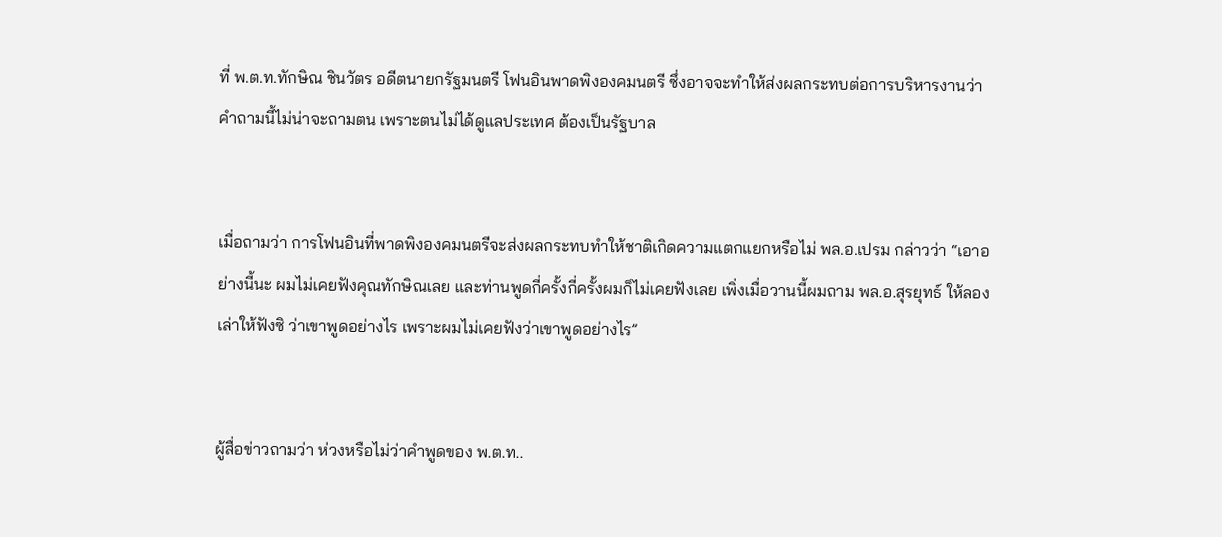ที่ พ.ต.ท.ทักษิณ ชินวัตร อดีตนายกรัฐมนตรี โฟนอินพาดพิงองคมนตรี ซึ่งอาจจะทำให้ส่งผลกระทบต่อการบริหารงานว่า คำถามนี้ไม่น่าจะถามตน เพราะตนไม่ได้ดูแลประเทศ ต้องเป็นรัฐบาล


เมื่อถามว่า การโฟนอินที่พาดพิงองคมนตรีจะส่งผลกระทบทำให้ชาติเกิดความแตกแยกหรือไม่ พล.อ.เปรม กล่าวว่า “เอาอย่างนี้นะ ผมไม่เคยฟังคุณทักษิณเลย และท่านพูดกี่ครั้งกี่ครั้งผมก็ไม่เคยฟังเลย เพิ่งเมื่อวานนี้ผมถาม พล.อ.สุรยุทธ์ ให้ลองเล่าให้ฟังซิ ว่าเขาพูดอย่างไร เพราะผมไม่เคยฟังว่าเขาพูดอย่างไร”


ผู้สื่อข่าวถามว่า ห่วงหรือไม่ว่าคำพูดของ พ.ต.ท..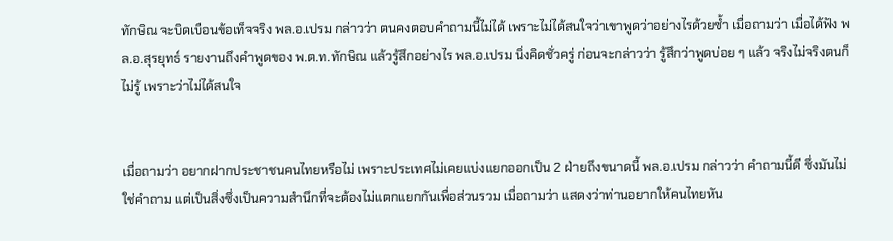ทักษิณ จะบิดเบือนข้อเท็จจริง พล.อ.เปรม กล่าวว่า ตนคงตอบคำถามนี้ไม่ได้ เพราะไม่ได้สนใจว่าเขาพูดว่าอย่างไรด้วยซ้ำ เมื่อถามว่า เมื่อได้ฟัง พล.อ.สุรยุทธ์ รายงานถึงคำพูดของ พ.ต.ท.ทักษิณ แล้วรู้สึกอย่างไร พล.อ.เปรม นิ่งคิดชั่วครู่ ก่อนจะกล่าวว่า รู้สึกว่าพูดบ่อย ๆ แล้ว จริงไม่จริงตนก็ไม่รู้ เพราะว่าไม่ได้สนใจ


เมื่อถามว่า อยากฝากประชาชนคนไทยหรือไม่ เพราะประเทศไม่เคยแบ่งแยกออกเป็น 2 ฝ่ายถึงขนาดนี้ พล.อ.เปรม กล่าวว่า คำถามนี้ดี ซึ่งมันไม่ใช่คำถาม แต่เป็นสิ่งซึ่งเป็นความสำนึกที่จะต้องไม่แตกแยกกันเพื่อส่วนรวม เมื่อถามว่า แสดงว่าท่านอยากให้คนไทยหัน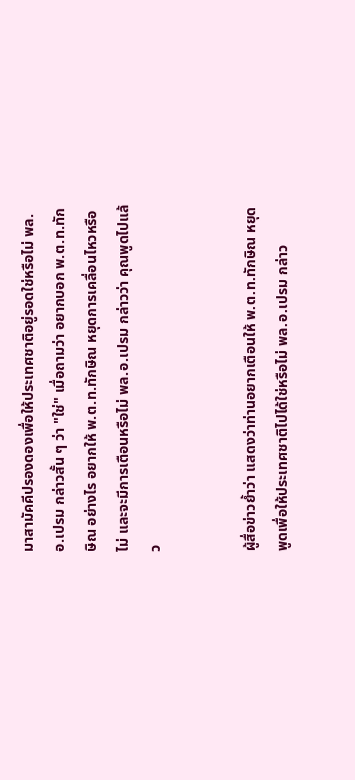มาสามัคคีปรองดองเพื่อให้ประเทศชาติอยู่รอดใช่หรือไม่ พล.อ.เปรม กล่าวสั้น ๆ ว่า "ใช่" เมื่อถามว่า อยากบอก พ.ต.ท.ทักษิณ อย่างไร อยากให้ พ.ต.ท.ทักษิณ หยุดการเคลื่อนไหวหรือไม่ และจะมีการเตือนหรือไม่ พล.อ.เปรม กล่าวว่า คุณพูดไปแล้ว


ผู้สื่อข่าวย้ำว่า แสดงว่าท่านอยากเตือนให้ พ.ต.ท.ทักษิณ หยุดพูดเพื่อให้ประเทศชาติไปได้ใช่หรือไม่ พล.อ.เปรม กล่าว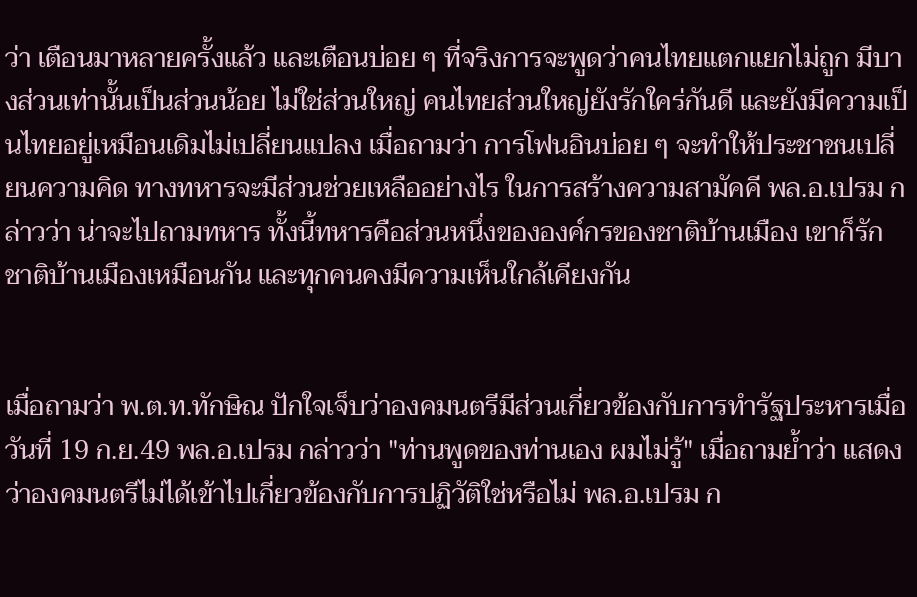ว่า เตือนมาหลายครั้งแล้ว และเตือนบ่อย ๆ ที่จริงการจะพูดว่าคนไทยแตกแยกไม่ถูก มีบางส่วนเท่านั้นเป็นส่วนน้อย ไม่ใช่ส่วนใหญ่ คนไทยส่วนใหญ่ยังรักใคร่กันดี และยังมีความเป็นไทยอยู่เหมือนเดิมไม่เปลี่ยนแปลง เมื่อถามว่า การโฟนอินบ่อย ๆ จะทำให้ประชาชนเปลี่ยนความคิด ทางทหารจะมีส่วนช่วยเหลืออย่างไร ในการสร้างความสามัคคี พล.อ.เปรม กล่าวว่า น่าจะไปถามทหาร ทั้งนี้ทหารคือส่วนหนึ่งขององค์กรของชาติบ้านเมือง เขาก็รักชาติบ้านเมืองเหมือนกัน และทุกคนคงมีความเห็นใกล้เคียงกัน


เมื่อถามว่า พ.ต.ท.ทักษิณ ปักใจเจ็บว่าองคมนตรีมีส่วนเกี่ยวข้องกับการทำรัฐประหารเมื่อวันที่ 19 ก.ย.49 พล.อ.เปรม กล่าวว่า "ท่านพูดของท่านเอง ผมไม่รู้" เมื่อถามย้ำว่า แสดงว่าองคมนตรีไม่ได้เข้าไปเกี่ยวข้องกับการปฏิวัติใช่หรือไม่ พล.อ.เปรม ก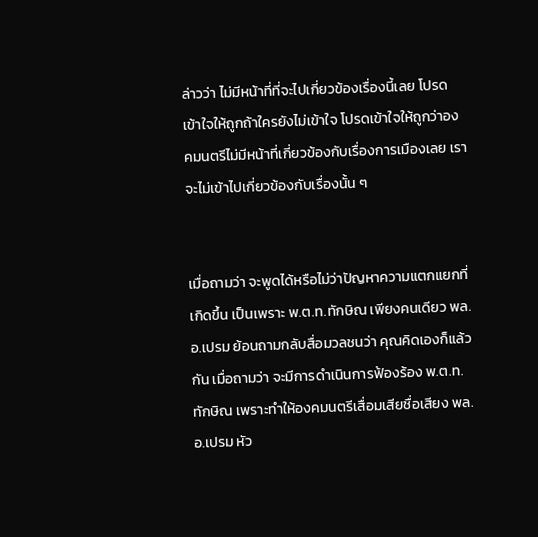ล่าวว่า ไม่มีหน้าที่ที่จะไปเกี่ยวข้องเรื่องนี้เลย โปรดเข้าใจให้ถูกถ้าใครยังไม่เข้าใจ โปรดเข้าใจให้ถูกว่าองคมนตรีไม่มีหน้าที่เกี่ยวข้องกับเรื่องการเมืองเลย เราจะไม่เข้าไปเกี่ยวข้องกับเรื่องนั้น ๆ


เมื่อถามว่า จะพูดได้หรือไม่ว่าปัญหาความแตกแยกที่เกิดขึ้น เป็นเพราะ พ.ต.ท.ทักษิณ เพียงคนเดียว พล.อ.เปรม ย้อนถามกลับสื่อมวลชนว่า คุณคิดเองก็แล้วกัน เมื่อถามว่า จะมีการดำเนินการฟ้องร้อง พ.ต.ท.ทักษิณ เพราะทำให้องคมนตรีเสื่อมเสียชื่อเสียง พล.อ.เปรม หัว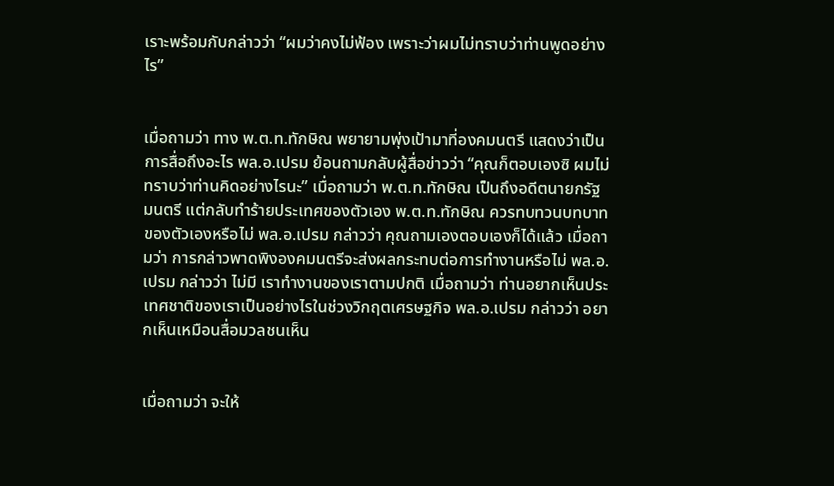เราะพร้อมกับกล่าวว่า “ผมว่าคงไม่ฟ้อง เพราะว่าผมไม่ทราบว่าท่านพูดอย่างไร”


เมื่อถามว่า ทาง พ.ต.ท.ทักษิณ พยายามพุ่งเป้ามาที่องคมนตรี แสดงว่าเป็นการสื่อถึงอะไร พล.อ.เปรม ย้อนถามกลับผู้สื่อข่าวว่า “คุณก็ตอบเองซิ ผมไม่ทราบว่าท่านคิดอย่างไรนะ” เมื่อถามว่า พ.ต.ท.ทักษิณ เป็นถึงอดีตนายกรัฐมนตรี แต่กลับทำร้ายประเทศของตัวเอง พ.ต.ท.ทักษิณ ควรทบทวนบทบาทของตัวเองหรือไม่ พล.อ.เปรม กล่าวว่า คุณถามเองตอบเองก็ได้แล้ว เมื่อถามว่า การกล่าวพาดพิงองคมนตรีจะส่งผลกระทบต่อการทำงานหรือไม่ พล.อ.เปรม กล่าวว่า ไม่มี เราทำงานของเราตามปกติ เมื่อถามว่า ท่านอยากเห็นประเทศชาติของเราเป็นอย่างไรในช่วงวิกฤตเศรษฐกิจ พล.อ.เปรม กล่าวว่า อยากเห็นเหมือนสื่อมวลชนเห็น


เมื่อถามว่า จะให้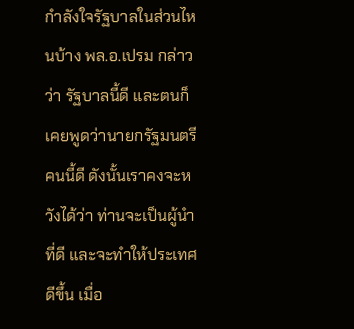กำลังใจรัฐบาลในส่วนไหนบ้าง พล.อ.เปรม กล่าวว่า รัฐบาลนี้ดี และตนก็เคยพูดว่านายกรัฐมนตรีคนนี้ดี ดังนั้นเราคงจะหวังได้ว่า ท่านจะเป็นผู้นำที่ดี และจะทำให้ประเทศดีขึ้น เมื่อ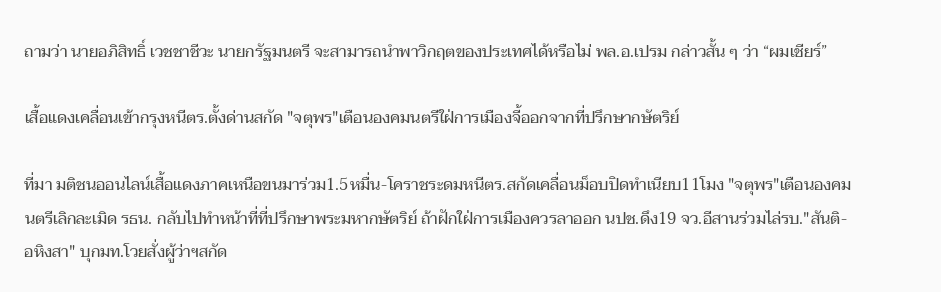ถามว่า นายอภิสิทธิ์ เวชชาชีวะ นายกรัฐมนตรี จะสามารถนำพาวิกฤตของประเทศได้หรือไม่ พล.อ.เปรม กล่าวสั้น ๆ ว่า “ผมเชียร์”

เสื้อแดงเคลื่อนเข้ากรุงหนีตร.ตั้งด่านสกัด "จตุพร"เตือนองคมนตรีใฝ่การเมืองจี้ออกจากที่ปรึกษากษัตริย์

ที่มา มติชนออนไลน์เสื้อแดงภาคเหนือขนมาร่วม1.5หมื่น-โคราชระดมหนีตร.สกัดเคลื่อนม็อบปิดทำเนียบ11โมง "จตุพร"เตือนองคมนตรีเลิกละเมิด รธน. กลับไปทำหน้าที่ที่ปรึกษาพระมหากษัตริย์ ถ้าฝักใฝ่การเมืองควรลาออก นปช.ดึง19 จว.อีสานร่วมไล่รบ."สันติ-อหิงสา" บุกมท.โวยสั่งผู้ว่าฯสกัด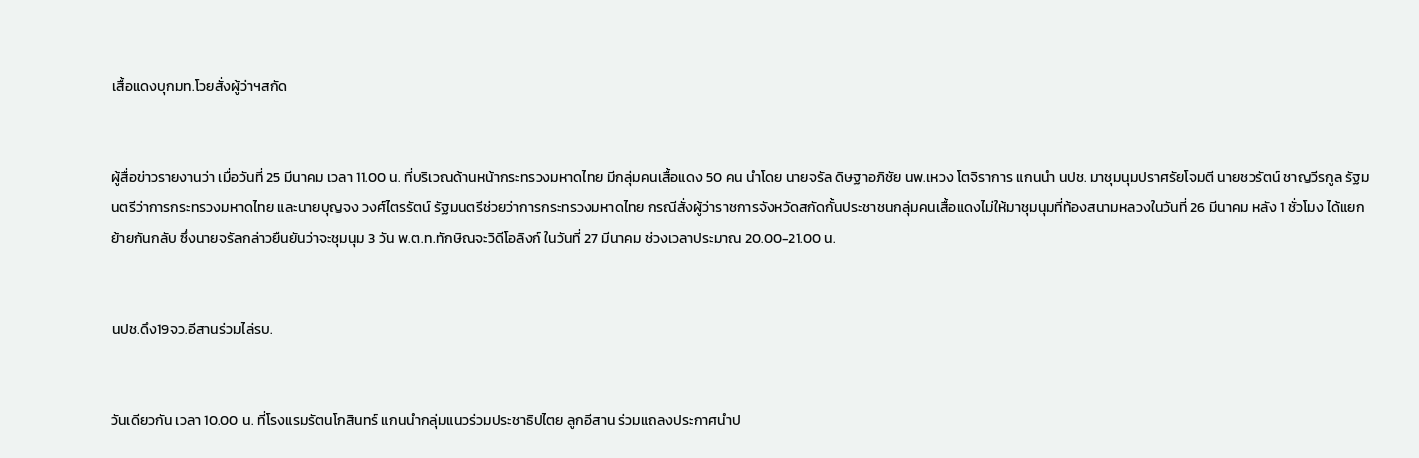เสื้อแดงบุกมท.โวยสั่งผู้ว่าฯสกัด


ผู้สื่อข่าวรายงานว่า เมื่อวันที่ 25 มีนาคม เวลา 11.00 น. ที่บริเวณด้านหน้ากระทรวงมหาดไทย มีกลุ่มคนเสื้อแดง 50 คน นำโดย นายจรัล ดิษฐาอภิชัย นพ.เหวง โตจิราการ แกนนำ นปช. มาชุมนุมปราศรัยโจมตี นายชวรัตน์ ชาญวีรกูล รัฐมนตรีว่าการกระทรวงมหาดไทย และนายบุญจง วงศ์ไตรรัตน์ รัฐมนตรีช่วยว่าการกระทรวงมหาดไทย กรณีสั่งผู้ว่าราชการจังหวัดสกัดกั้นประชาชนกลุ่มคนเสื้อแดงไม่ให้มาชุมนุมที่ท้องสนามหลวงในวันที่ 26 มีนาคม หลัง 1 ชั่วโมง ได้แยกย้ายกันกลับ ซึ่งนายจรัลกล่าวยืนยันว่าจะชุมนุม 3 วัน พ.ต.ท.ทักษิณจะวิดีโอลิงก์ ในวันที่ 27 มีนาคม ช่วงเวลาประมาณ 20.00-21.00 น.


นปช.ดึง19จว.อีสานร่วมไล่รบ.


วันเดียวกัน เวลา 10.00 น. ที่โรงแรมรัตนโกสินทร์ แกนนำกลุ่มแนวร่วมประชาธิปไตย ลูกอีสาน ร่วมแถลงประกาศนำป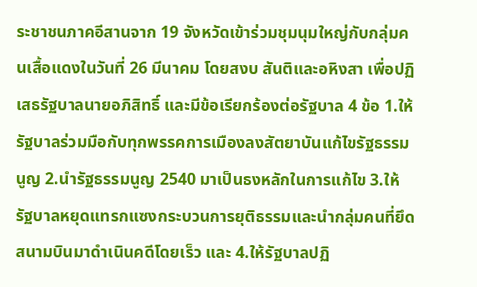ระชาชนภาคอีสานจาก 19 จังหวัดเข้าร่วมชุมนุมใหญ่กับกลุ่มคนเสื้อแดงในวันที่ 26 มีนาคม โดยสงบ สันติและอหิงสา เพื่อปฏิเสธรัฐบาลนายอภิสิทธิ์ และมีข้อเรียกร้องต่อรัฐบาล 4 ข้อ 1.ให้รัฐบาลร่วมมือกับทุกพรรคการเมืองลงสัตยาบันแก้ไขรัฐธรรมนูญ 2.นำรัฐธรรมนูญ 2540 มาเป็นธงหลักในการแก้ไข 3.ให้รัฐบาลหยุดแทรกแซงกระบวนการยุติธรรมและนำกลุ่มคนที่ยึดสนามบินมาดำเนินคดีโดยเร็ว และ 4.ให้รัฐบาลปฏิ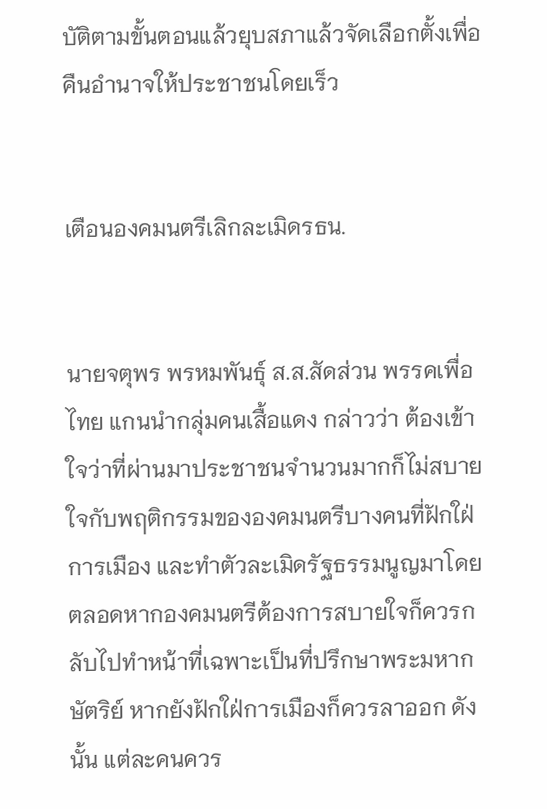บัติตามขั้นตอนแล้วยุบสภาแล้วจัดเลือกตั้งเพื่อคืนอำนาจให้ประชาชนโดยเร็ว


เตือนองคมนตรีเลิกละเมิดรธน.


นายจตุพร พรหมพันธุ์ ส.ส.สัดส่วน พรรคเพื่อไทย แกนนำกลุ่มคนเสื้อแดง กล่าวว่า ต้องเข้าใจว่าที่ผ่านมาประชาชนจำนวนมากก็ไม่สบายใจกับพฤติกรรมขององคมนตรีบางคนที่ฝักใฝ่การเมือง และทำตัวละเมิดรัฐธรรมนูญมาโดยตลอดหากองคมนตรีต้องการสบายใจก็ควรกลับไปทำหน้าที่เฉพาะเป็นที่ปรึกษาพระมหากษัตริย์ หากยังฝักใฝ่การเมืองก็ควรลาออก ดังนั้น แต่ละคนควร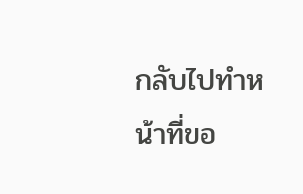กลับไปทำหน้าที่ขอ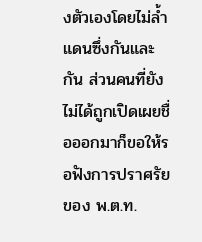งตัวเองโดยไม่ล้ำแดนซึ่งกันและกัน ส่วนคนที่ยังไม่ได้ถูกเปิดเผยชื่อออกมาก็ขอให้รอฟังการปราศรัยของ พ.ต.ท.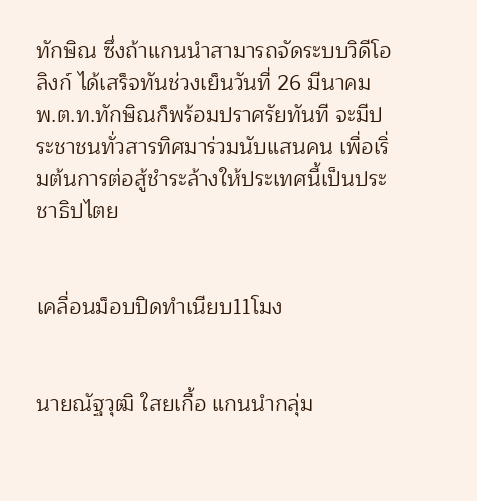ทักษิณ ซึ่งถ้าแกนนำสามารถจัดระบบวิดีโอลิงก์ ได้เสร็จทันช่วงเย็นวันที่ 26 มีนาคม พ.ต.ท.ทักษิณก็พร้อมปราศรัยทันที จะมีประชาชนทั่วสารทิศมาร่วมนับแสนคน เพื่อเริ่มต้นการต่อสู้ชำระล้างให้ประเทศนี้เป็นประชาธิปไตย


เคลื่อนม็อบปิดทำเนียบ11โมง


นายณัฐวุฒิ ใสยเกื้อ แกนนำกลุ่ม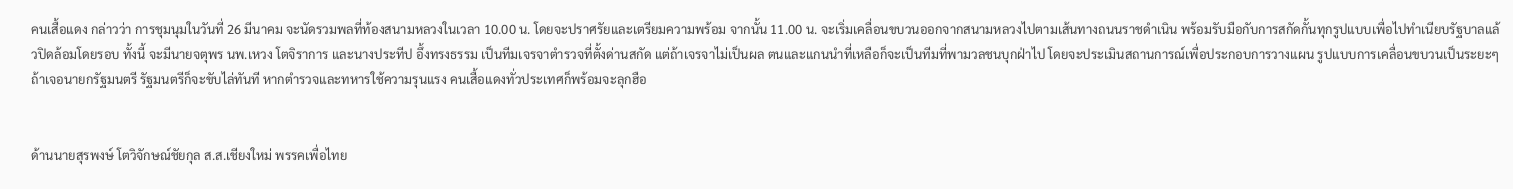คนเสื้อแดง กล่าวว่า การชุมนุมในวันที่ 26 มีนาคม จะนัดรวมพลที่ท้องสนามหลวงในเวลา 10.00 น. โดยจะปราศรัยและเตรียมความพร้อม จากนั้น 11.00 น. จะเริ่มเคลื่อนขบวนออกจากสนามหลวงไปตามเส้นทางถนนราชดำเนิน พร้อมรับมือกับการสกัดกั้นทุกรูปแบบเพื่อไปทำเนียบรัฐบาลแล้วปิดล้อมโดยรอบ ทั้งนี้ จะมีนายจตุพร นพ.เหวง โตจิราการ และนางประทีป อึ้งทรงธรรม เป็นทีมเจรจาตำรวจที่ตั้งด่านสกัด แต่ถ้าเจรจาไม่เป็นผล ตนและแกนนำที่เหลือก็จะเป็นทีมที่พามวลชนบุกฝ่าไป โดยจะประเมินสถานการณ์เพื่อประกอบการวางแผน รูปแบบการเคลื่อนขบวนเป็นระยะๆ ถ้าเจอนายกรัฐมนตรี รัฐมนตรีก็จะขับไล่ทันที หากตำรวจและทหารใช้ความรุนแรง คนเสื้อแดงทั่วประเทศก็พร้อมจะลุกฮือ


ด้านนายสุรพงษ์ โตวิจักษณ์ชัยกุล ส.ส.เชียงใหม่ พรรคเพื่อไทย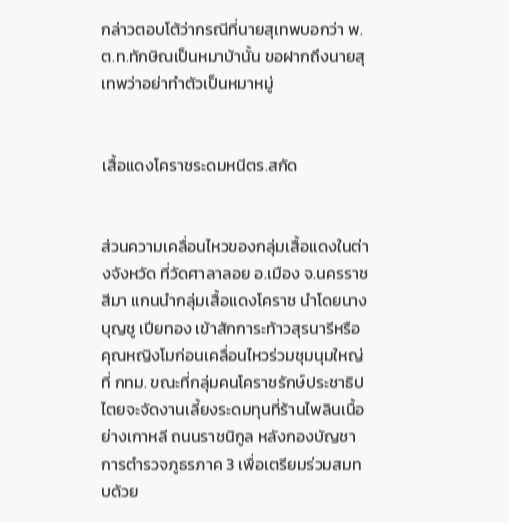กล่าวตอบโต้ว่ากรณีที่นายสุเทพบอกว่า พ.ต.ท.ทักษิณเป็นหมาบ้านั้น ขอฝากถึงนายสุเทพว่าอย่าทำตัวเป็นหมาหมู่


เสื้อแดงโคราชระดมหนีตร.สกัด


ส่วนความเคลื่อนไหวของกลุ่มเสื้อแดงในต่างจังหวัด ที่วัดศาลาลอย อ.เมือง จ.นครราชสีมา แกนนำกลุ่มเสื้อแดงโคราช นำโดยนางบุญชู เปียทอง เข้าสักการะท้าวสุรนารีหรือคุณหญิงโมก่อนเคลื่อนไหวร่วมชุมนุมใหญ่ที่ กทม. ขณะที่กลุ่มคนโคราชรักษ์ประชาธิปไตยจะจัดงานเลี้ยงระดมทุนที่ร้านไพลินเนื้อย่างเกาหลี ถนนราชนิกูล หลังกองบัญชาการตำรวจภูธรภาค 3 เพื่อเตรียมร่วมสมทบด้วย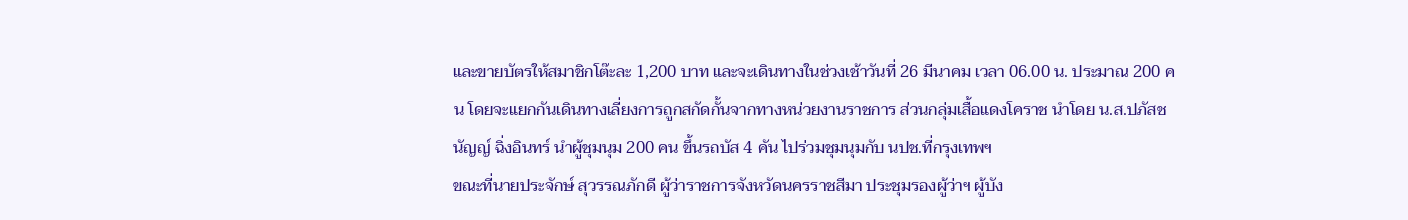และขายบัตรให้สมาชิกโต๊ะละ 1,200 บาท และจะเดินทางในช่วงเช้าวันที่ 26 มีนาคม เวลา 06.00 น. ประมาณ 200 คน โดยจะแยกกันเดินทางเลี่ยงการถูกสกัดกั้นจากทางหน่วยงานราชการ ส่วนกลุ่มเสื้อแดงโคราช นำโดย น.ส.ปภัสชนัญญ์ ฉิ่งอินทร์ นำผู้ชุมนุม 200 คน ขึ้นรถบัส 4 คัน ไปร่วมชุมนุมกับ นปช.ที่กรุงเทพฯ
ขณะที่นายประจักษ์ สุวรรณภักดี ผู้ว่าราชการจังหวัดนครราชสีมา ประชุมรองผู้ว่าฯ ผู้บัง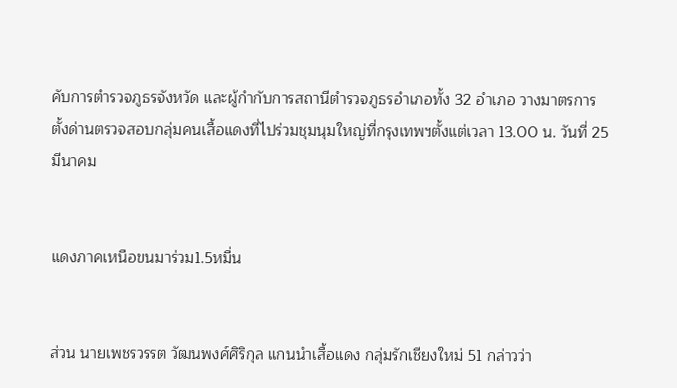คับการตำรวจภูธรจังหวัด และผู้กำกับการสถานีตำรวจภูธรอำเภอทั้ง 32 อำเภอ วางมาตรการตั้งด่านตรวจสอบกลุ่มคนเสื้อแดงที่ไปร่วมชุมนุมใหญ่ที่กรุงเทพฯตั้งแต่เวลา 13.00 น. วันที่ 25 มีนาคม


แดงภาคเหนือขนมาร่วม1.5หมื่น


ส่วน นายเพชรวรรต วัฒนพงศ์ศิริกุล แกนนำเสื้อแดง กลุ่มรักเชียงใหม่ 51 กล่าวว่า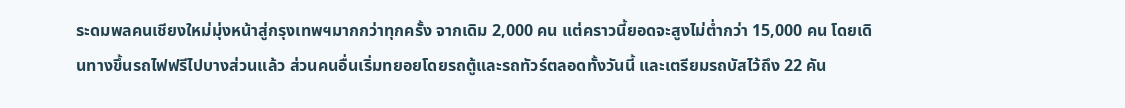ระดมพลคนเชียงใหม่มุ่งหน้าสู่กรุงเทพฯมากกว่าทุกครั้ง จากเดิม 2,000 คน แต่คราวนี้ยอดจะสูงไม่ต่ำกว่า 15,000 คน โดยเดินทางขึ้นรถไฟฟรีไปบางส่วนแล้ว ส่วนคนอื่นเริ่มทยอยโดยรถตู้และรถทัวร์ตลอดทั้งวันนี้ และเตรียมรถบัสไว้ถึง 22 คัน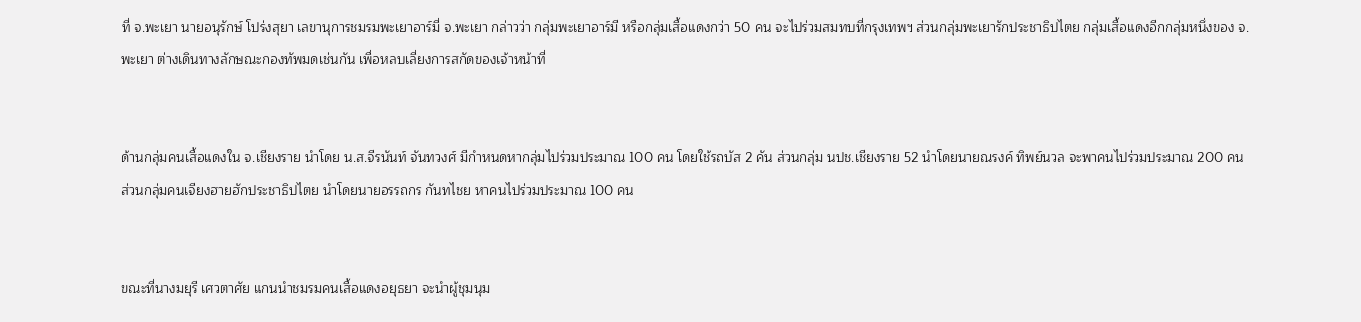ที่ จ.พะเยา นายอนุรักษ์ โปร่งสุยา เลขานุการชมรมพะเยาอาร์มี่ จ.พะเยา กล่าวว่า กลุ่มพะเยาอาร์มี หรือกลุ่มเสื้อแดงกว่า 50 คน จะไปร่วมสมทบที่กรุงเทพฯ ส่วนกลุ่มพะเยารักประชาธิปไตย กลุ่มเสื้อแดงอีกกลุ่มหนึ่งของ จ.พะเยา ต่างเดินทางลักษณะกองทัพมดเช่นกัน เพื่อหลบเลี่ยงการสกัดของเจ้าหน้าที่


ด้านกลุ่มคนเสื้อแดงใน จ.เชียงราย นำโดย น.ส.จีรนันท์ จันทวงศ์ มีกำหนดหากลุ่มไปร่วมประมาณ 100 คน โดยใช้รถบัส 2 คัน ส่วนกลุ่ม นปช.เชียงราย 52 นำโดยนายณรงค์ ทิพย์นวล จะพาคนไปร่วมประมาณ 200 คน ส่วนกลุ่มคนเจียงฮายฮักประชาธิปไตย นำโดยนายอรรถกร กันทไชย หาคนไปร่วมประมาณ 100 คน


ขณะที่นางมยุรี เศวตาศัย แกนนำชมรมคนเสื้อแดงอยุธยา จะนำผู้ชุมนุม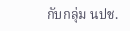กับกลุ่ม นปช.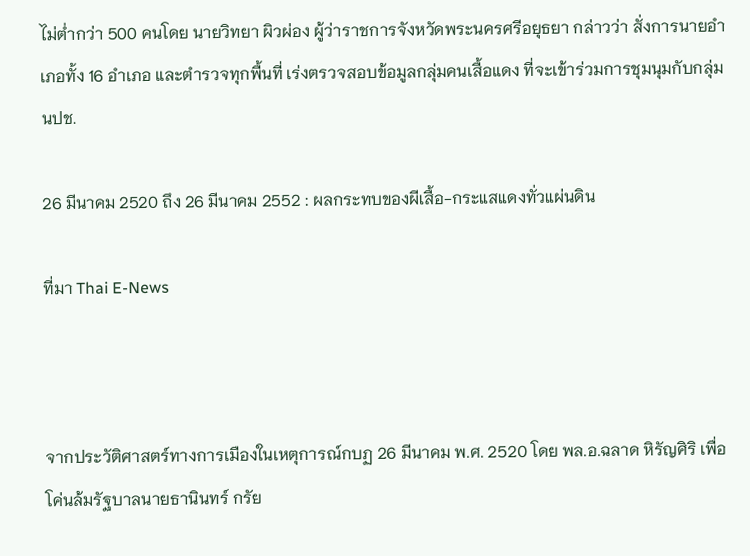ไม่ต่ำกว่า 500 คนโดย นายวิทยา ผิวผ่อง ผู้ว่าราชการจังหวัดพระนครศรีอยุธยา กล่าวว่า สั่งการนายอำเภอทั้ง 16 อำเภอ และตำรวจทุกพื้นที่ เร่งตรวจสอบข้อมูลกลุ่มคนเสื้อแดง ที่จะเข้าร่วมการชุมนุมกับกลุ่ม นปช.

26 มีนาคม 2520 ถึง 26 มีนาคม 2552 : ผลกระทบของผีเสื้อ-กระแสแดงทั่วแผ่นดิน

ที่มา Thai E-News



จากประวัติศาสตร์ทางการเมืองในเหตุการณ์กบฏ 26 มีนาคม พ.ศ. 2520 โดย พล.อ.ฉลาด หิรัญศิริ เพื่อโค่นล้มรัฐบาลนายธานินทร์ กรัย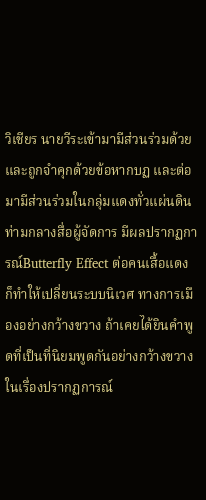วิเชียร นายวีระเข้ามามีส่วนร่วมด้วย และถูกจำคุกด้วยข้อหากบฏ และต่อมามีส่วนร่วมในกลุ่มแดงทั่วแผ่นดิน ท่ามกลางสื่อผู้จัดการ มีผลปรากฏการณ์Butterfly Effect ต่อคนเสื้อแดง ก็ทำให้เปลี่ยนระบบนิเวศ ทางการเมืองอย่างกว้างขวาง ถ้าเคยได้ยินคำพูดที่เป็นที่นิยมพูดกันอย่างกว้างขวาง ในเรื่องปรากฏการณ์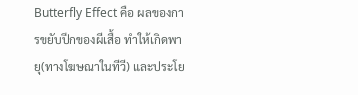Butterfly Effect คือ ผลของการขยับปีกของผีเสื้อ ทำให้เกิดพายุ(ทางโฆษณาในทีวี) และประโย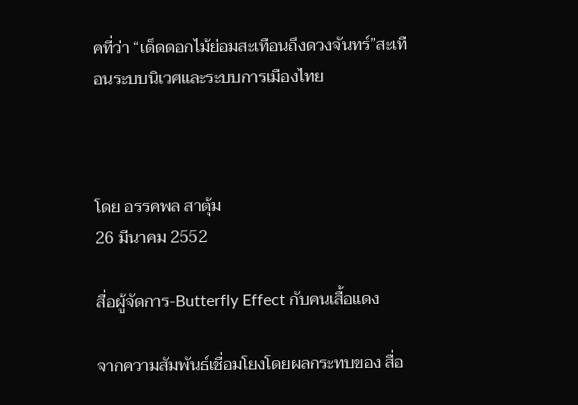คที่ว่า “เด็ดดอกไม้ย่อมสะเทือนถึงดวงจันทร์”สะเทือนระบบนิเวศและระบบการเมืองไทย



โดย อรรคพล สาตุ้ม
26 มีนาคม 2552

สื่อผู้จัดการ-Butterfly Effect กับคนเสื้อแดง

จากความสัมพันธ์เชื่อมโยงโดยผลกระทบของ สื่อ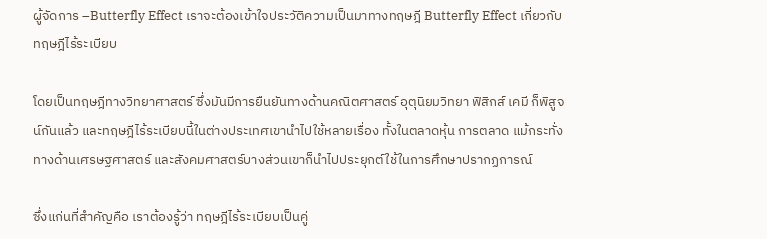ผู้จัดการ –Butterfly Effect เราจะต้องเข้าใจประวัติความเป็นมาทางทฤษฎี Butterfly Effect เกี่ยวกับทฤษฎีไร้ระเบียบ

โดยเป็นทฤษฎีทางวิทยาศาสตร์ ซึ่งมันมีการยืนยันทางด้านคณิตศาสตร์ อุตุนิยมวิทยา ฟิสิกส์ เคมี ก็พิสูจน์กันแล้ว และทฤษฎีไร้ระเบียบนี้ในต่างประเทศเขานำไปใช้หลายเรื่อง ทั้งในตลาดหุ้น การตลาด แม้กระทั่งทางด้านเศรษฐศาสตร์ และสังคมศาสตร์บางส่วนเขาก็นำไปประยุกต์ใช้ในการศึกษาปรากฏการณ์

ซึ่งแก่นที่สำคัญคือ เราต้องรู้ว่า ทฤษฎีไร้ระเบียบเป็นคู่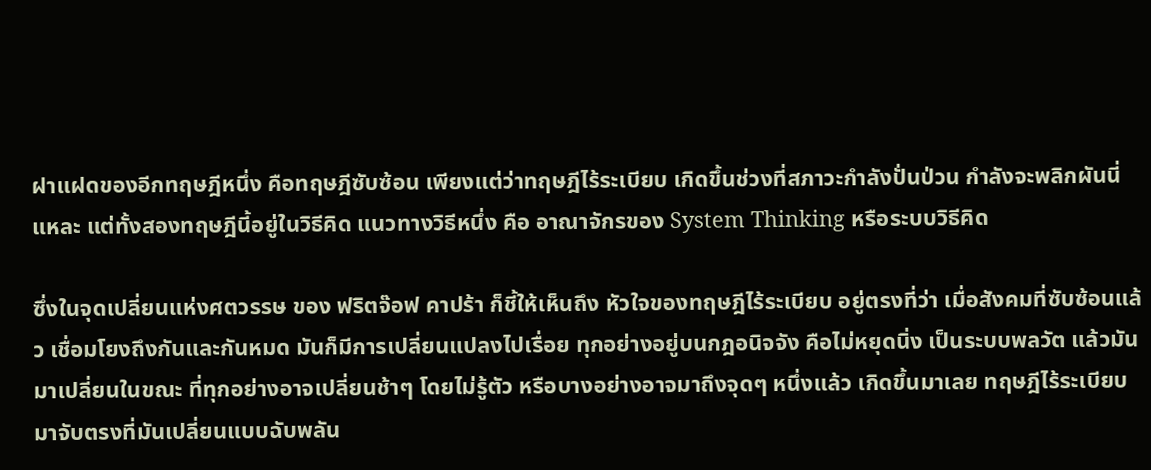ฝาแฝดของอีกทฤษฎีหนึ่ง คือทฤษฎีซับซ้อน เพียงแต่ว่าทฤษฎีไร้ระเบียบ เกิดขึ้นช่วงที่สภาวะกำลังปั่นป่วน กำลังจะพลิกผันนี่แหละ แต่ทั้งสองทฤษฎีนี้อยู่ในวิธีคิด แนวทางวิธีหนึ่ง คือ อาณาจักรของ System Thinking หรือระบบวิธีคิด

ซึ่งในจุดเปลี่ยนแห่งศตวรรษ ของ ฟริตจ๊อฟ คาปร้า ก็ชี้ให้เห็นถึง หัวใจของทฤษฎีไร้ระเบียบ อยู่ตรงที่ว่า เมื่อสังคมที่ซับซ้อนแล้ว เชื่อมโยงถึงกันและกันหมด มันก็มีการเปลี่ยนแปลงไปเรื่อย ทุกอย่างอยู่บนกฎอนิจจัง คือไม่หยุดนิ่ง เป็นระบบพลวัต แล้วมันมาเปลี่ยนในขณะ ที่ทุกอย่างอาจเปลี่ยนช้าๆ โดยไม่รู้ตัว หรือบางอย่างอาจมาถึงจุดๆ หนึ่งแล้ว เกิดขึ้นมาเลย ทฤษฎีไร้ระเบียบมาจับตรงที่มันเปลี่ยนแบบฉับพลัน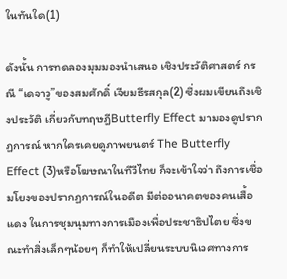ในทันใด(1)

ดังนั้น การทดลองมุมมองนำเสนอ เชิงประวัติศาสตร์ กรณี “เดจาวู”ของสมศักดิ์ เจียมธีรสกุล(2) ซึ่งผมเขียนถึงเชิงประวัติ เกี่ยวกับทฤษฎีButterfly Effect มามองดูปรากฏการณ์ หากใครเคยดูภาพยนตร์ The Butterfly Effect (3)หรือโฆษณาในทีวีไทย ก็จะเข้าใจว่า ถึงการเชื่อมโยงของปรากฏการณ์ในอดีต มีต่ออนาคตของคนเสื้อแดง ในการชุมนุมทางการเมืองเพื่อประชาธิปไตย ซึ่งขณะทำสิ่งเล็กๆน้อยๆ ก็ทำให้เปลี่ยนระบบนิเวศทางการ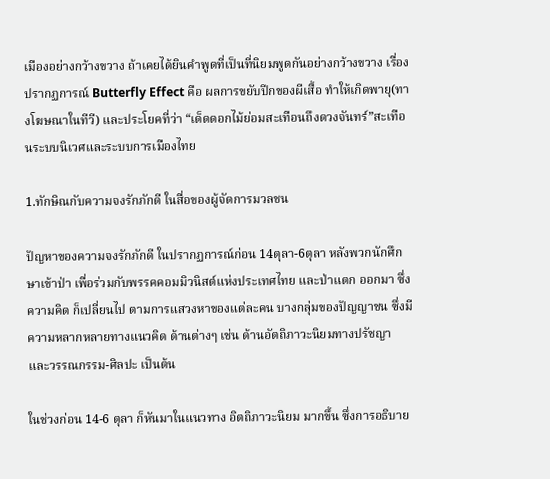เมืองอย่างกว้างขวาง ถ้าเคยได้ยินคำพูดที่เป็นที่นิยมพูดกันอย่างกว้างขวาง เรื่องปรากฏการณ์ Butterfly Effect คือ ผลการขยับปีกของผีเสื้อ ทำให้เกิดพายุ(ทางโฆษณาในทีวี) และประโยคที่ว่า “เด็ดดอกไม้ย่อมสะเทือนถึงดวงจันทร์”สะเทือนระบบนิเวศและระบบการเมืองไทย

1.ทักษิณกับความจงรักภักดี ในสื่อของผู้จัดการมวลชน

ปัญหาของความจงรักภักดี ในปรากฏการณ์ก่อน 14ตุลา-6ตุลา หลังพวกนักศึกษาเข้าป่า เพื่อร่วมกับพรรคคอมมิวนิสต์แห่งประเทศไทย และป่าแตก ออกมา ซึ่งความคิด ก็เปลี่ยนไป ตามการแสวงหาของแต่ละคน บางกลุ่มของปัญญาชน ซึ่งมีความหลากหลายทางแนวคิด ด้านต่างๆ เช่น ด้านอัตถิภาวะนิยมทางปรัชญา และวรรณกรรม-ศิลปะ เป็นต้น

ในช่วงก่อน 14-6 ตุลา ก็หันมาในแนวทาง อิตถิภาวะนิยม มากขึ้น ซึ่งการอธิบาย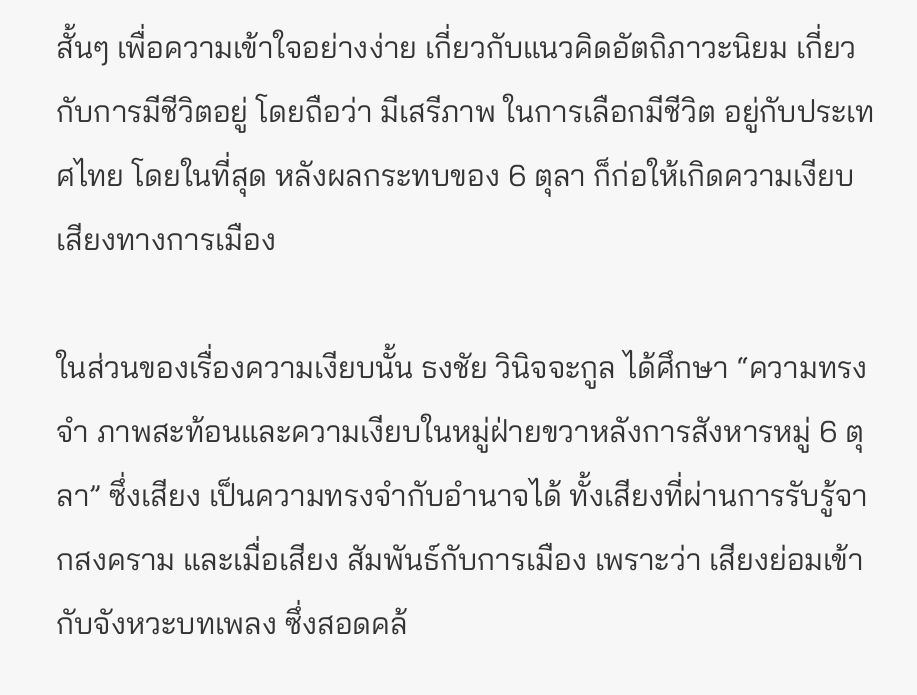สั้นๆ เพื่อความเข้าใจอย่างง่าย เกี่ยวกับแนวคิดอัตถิภาวะนิยม เกี่ยวกับการมีชีวิตอยู่ โดยถือว่า มีเสรีภาพ ในการเลือกมีชีวิต อยู่กับประเทศไทย โดยในที่สุด หลังผลกระทบของ 6 ตุลา ก็ก่อให้เกิดความเงียบเสียงทางการเมือง

ในส่วนของเรื่องความเงียบนั้น ธงชัย วินิจจะกูล ได้ศึกษา “ความทรงจำ ภาพสะท้อนและความเงียบในหมู่ฝ่ายขวาหลังการสังหารหมู่ 6 ตุลา” ซึ่งเสียง เป็นความทรงจำกับอำนาจได้ ทั้งเสียงที่ผ่านการรับรู้จากสงคราม และเมื่อเสียง สัมพันธ์กับการเมือง เพราะว่า เสียงย่อมเข้ากับจังหวะบทเพลง ซึ่งสอดคล้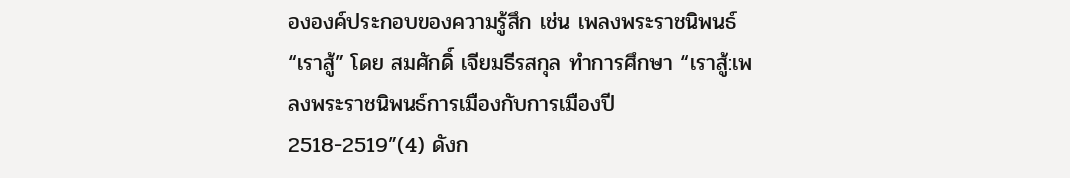ององค์ประกอบของความรู้สึก เช่น เพลงพระราชนิพนธ์ “เราสู้” โดย สมศักดิ์ เจียมธีรสกุล ทำการศึกษา “เราสู้:เพลงพระราชนิพนธ์การเมืองกับการเมืองปี 2518-2519”(4) ดังก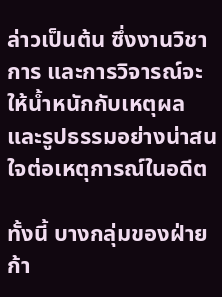ล่าวเป็นต้น ซึ่งงานวิชาการ และการวิจารณ์จะให้น้ำหนักกับเหตุผล และรูปธรรมอย่างน่าสนใจต่อเหตุการณ์ในอดีต

ทั้งนี้ บางกลุ่มของฝ่ายก้า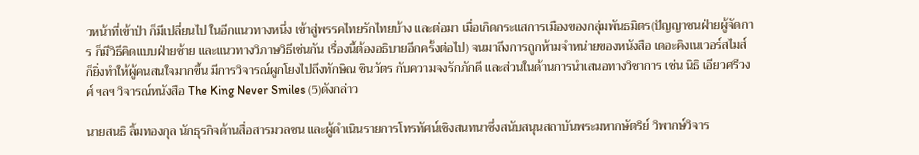วหน้าที่เข้าป่า ก็มีเปลี่ยนไป ในอีกแนวทางหนึ่ง เข้าสู่พรรคไทยรักไทยบ้าง และต่อมา เมื่อเกิดกระแสการเมืองของกลุ่มพันธมิตร(ปัญญาชนฝ่ายผู้จัดการ ก็มีวิธีคิดแบบฝ่ายซ้าย และแนวทางวิภาษวิธีเช่นกัน เรื่องนี้ต้องอธิบายอีกครั้งต่อไป) จนมาถึงการถูกห้ามจำหน่ายของหนังสือ เดอะคิงเนเวอร์สไมส์ ก็ยิ่งทำให้ผู้คนสนใจมากขึ้น มีการวิจารณ์ผูกโยงไปถึงทักษิณ ชินวัตร กับความจงรักภักดี และส่วนในด้านการนำเสนอทางวิชาการ เช่น นิธิ เอียวศรีวงศ์ ฯลฯ วิจารณ์หนังสือ The King Never Smiles (5)ดังกล่าว

นายสนธิ ลิ้มทองกุล นักธุรกิจด้านสื่อสารมวลชน และผู้ดำเนินรายการโทรทัศน์เชิงสนทนาซึ่งสนับสนุนสถาบันพระมหากษัตริย์ วิพากษ์วิจาร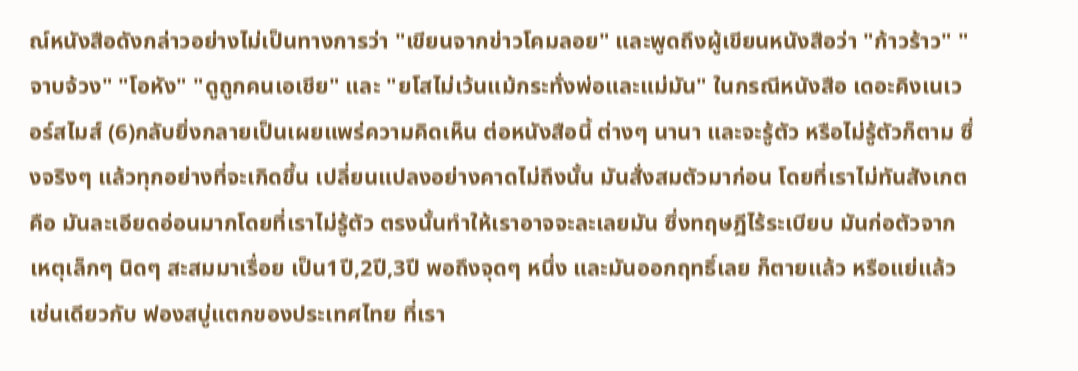ณ์หนังสือดังกล่าวอย่างไม่เป็นทางการว่า "เขียนจากข่าวโคมลอย" และพูดถึงผู้เขียนหนังสือว่า "ก้าวร้าว" "จาบจ้วง" "โอหัง" "ดูถูกคนเอเชีย" และ "ยโสไม่เว้นแม้กระทั่งพ่อและแม่มัน" ในกรณีหนังสือ เดอะคิงเนเวอร์สไมส์ (6)กลับยิ่งกลายเป็นเผยแพร่ความคิดเห็น ต่อหนังสือนี้ ต่างๆ นานา และจะรู้ตัว หรือไม่รู้ตัวก็ตาม ซึ่งจริงๆ แล้วทุกอย่างที่จะเกิดขึ้น เปลี่ยนแปลงอย่างคาดไม่ถึงนั้น มันสั่งสมตัวมาก่อน โดยที่เราไม่ทันสังเกต คือ มันละเอียดอ่อนมากโดยที่เราไม่รู้ตัว ตรงนั้นทำให้เราอาจจะละเลยมัน ซึ่งทฤษฎีไร้ระเบียบ มันก่อตัวจากเหตุเล็กๆ นิดๆ สะสมมาเรื่อย เป็น1ปี,2ปี,3ปี พอถึงจุดๆ หนึ่ง และมันออกฤทธิ์เลย ก็ตายแล้ว หรือแย่แล้ว เช่นเดียวกับ ฟองสบู่แตกของประเทศไทย ที่เรา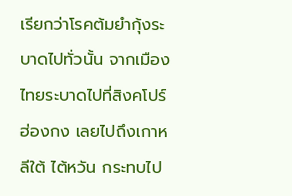เรียกว่าโรคต้มยำกุ้งระบาดไปทั่วนั้น จากเมืองไทยระบาดไปที่สิงคโปร์ ฮ่องกง เลยไปถึงเกาหลีใต้ ไต้หวัน กระทบไป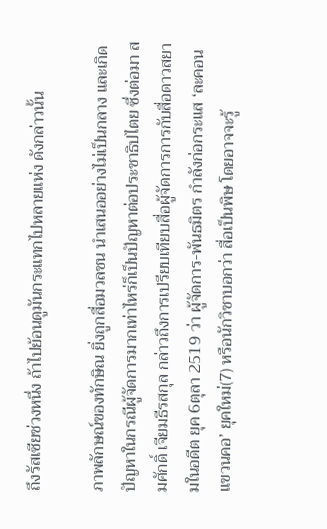ถึงรัสเซียช่วงหนึ่ง ถ้าไปย้อนดูมันกระแทกไปหลายแห่ง ดังกล่าวนั้น

ภาพลักษณ์ของทักษิณ ยิ่งถูกสื่อมวลชน นำเสนออย่างไม่เป็นกลาง และเกิดปัญหาในกรณีผู้จัดการมากเท่าไหร่ก็เป็นปัญหาต่อประชาธิปไตย ซึ่งต่อมา สมศักดิ์ เจียมธีรสกุล กล่าวถึงการเปรียบเทียบสื่อผู้จัดการการกับสื่อดาวสยามในอดีต ยุค 6ตุลา 2519 ว่า ผู้จัดการ-พันธมิตร กำลังก่อกระแส ‘ละคอนแขวนคอ’ ยุคใหม่(7) หรือนักวิชาบอกว่า สื่อเป็นพิษ โดยอาจจะรู้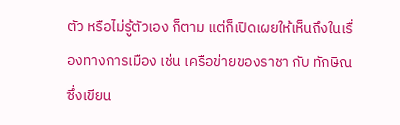ตัว หรือไม่รู้ตัวเอง ก็ตาม แต่ก็เปิดเผยให้เห็นถึงในเรื่องทางการเมือง เช่น เครือข่ายของราชา กับ ทักษิณ ซึ่งเขียน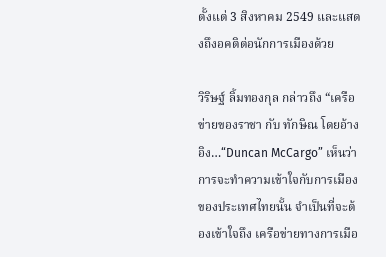ตั้งแต่ 3 สิงหาคม 2549 และแสดงถึงอคติต่อนักการเมืองด้วย

วิริษฐ์ ลิ้มทองกุล กล่าวถึง “เครือข่ายของราชา กับ ทักษิณ โดยอ้างอิง…“Duncan McCargo” เห็นว่า การจะทำความเข้าใจกับการเมืองของประเทศไทยนั้น จำเป็นที่จะต้องเข้าใจถึง เครือข่ายทางการเมือ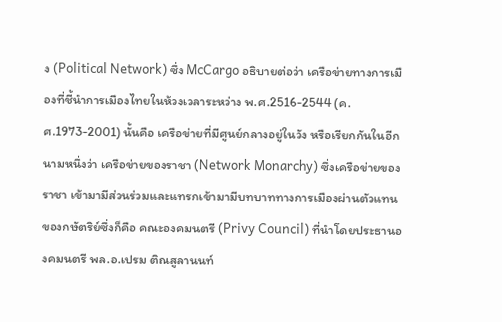ง (Political Network) ซึ่ง McCargo อธิบายต่อว่า เครือข่ายทางการเมืองที่ชี้นำการเมืองไทยในห้วงเวลาระหว่าง พ.ศ.2516-2544 (ค.ศ.1973-2001) นั้นคือ เครือข่ายที่มีศูนย์กลางอยู่ในวัง หรือเรียกกันในอีกนามหนึ่งว่า เครือข่ายของราชา (Network Monarchy) ซึ่งเครือข่ายของราชา เข้ามามีส่วนร่วมและแทรกเข้ามามีบทบาททางการเมืองผ่านตัวแทนของกษัตริย์ซึ่งก็คือ คณะองคมนตรี (Privy Council) ที่นำโดยประธานองคมนตรี พล.อ.เปรม ติณสูลานนท์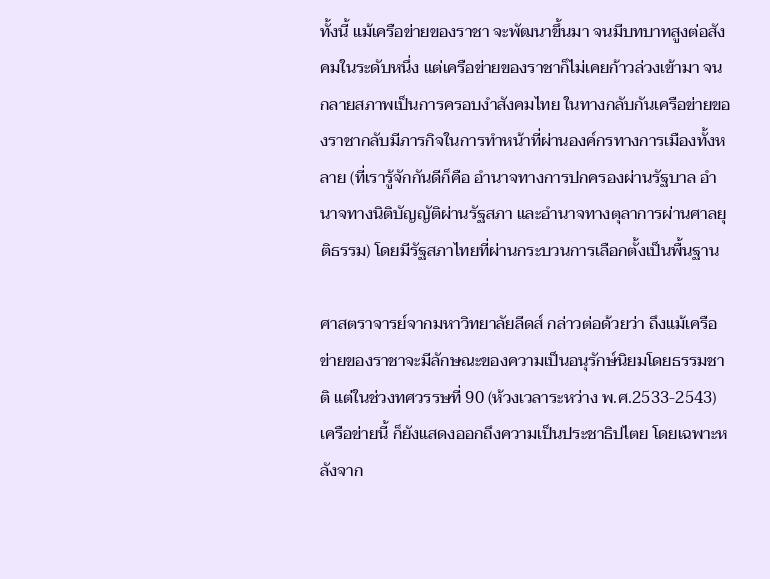ทั้งนี้ แม้เครือข่ายของราชา จะพัฒนาขึ้นมา จนมีบทบาทสูงต่อสังคมในระดับหนึ่ง แต่เครือข่ายของราชาก็ไม่เคยก้าวล่วงเข้ามา จนกลายสภาพเป็นการครอบงำสังคมไทย ในทางกลับกันเครือข่ายของราชากลับมีภารกิจในการทำหน้าที่ผ่านองค์กรทางการเมืองทั้งหลาย (ที่เรารู้จักกันดีก็คือ อำนาจทางการปกครองผ่านรัฐบาล อำนาจทางนิติบัญญัติผ่านรัฐสภา และอำนาจทางตุลาการผ่านศาลยุติธรรม) โดยมีรัฐสภาไทยที่ผ่านกระบวนการเลือกตั้งเป็นพื้นฐาน

ศาสตราจารย์จากมหาวิทยาลัยลีดส์ กล่าวต่อด้วยว่า ถึงแม้เครือข่ายของราชาจะมีลักษณะของความเป็นอนุรักษ์นิยมโดยธรรมชาติ แต่ในช่วงทศวรรษที่ 90 (ห้วงเวลาระหว่าง พ.ศ.2533-2543) เครือข่ายนี้ ก็ยังแสดงออกถึงความเป็นประชาธิปไตย โดยเฉพาะหลังจาก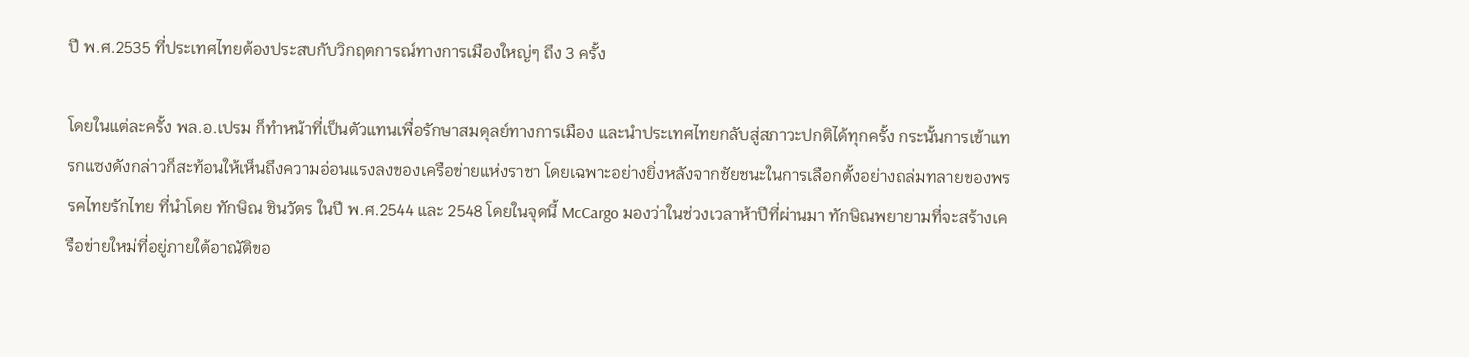ปี พ.ศ.2535 ที่ประเทศไทยต้องประสบกับวิกฤตการณ์ทางการเมืองใหญ่ๆ ถึง 3 ครั้ง

โดยในแต่ละครั้ง พล.อ.เปรม ก็ทำหน้าที่เป็นตัวแทนเพื่อรักษาสมดุลย์ทางการเมือง และนำประเทศไทยกลับสู่สภาวะปกติได้ทุกครั้ง กระนั้นการเข้าแทรกแซงดังกล่าวก็สะท้อนให้เห็นถึงความอ่อนแรงลงของเครือข่ายแห่งราชา โดยเฉพาะอย่างยิ่งหลังจากชัยชนะในการเลือกตั้งอย่างถล่มทลายของพรรคไทยรักไทย ที่นำโดย ทักษิณ ชินวัตร ในปี พ.ศ.2544 และ 2548 โดยในจุดนี้ McCargo มองว่าในช่วงเวลาห้าปีที่ผ่านมา ทักษิณพยายามที่จะสร้างเครือข่ายใหม่ที่อยู่ภายใต้อาณัติขอ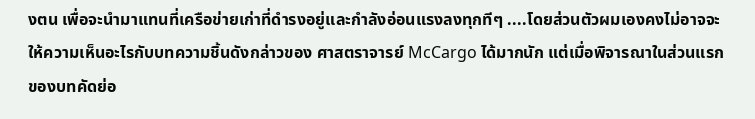งตน เพื่อจะนำมาแทนที่เครือข่ายเก่าที่ดำรงอยู่และกำลังอ่อนแรงลงทุกทีๆ ....โดยส่วนตัวผมเองคงไม่อาจจะให้ความเห็นอะไรกับบทความชิ้นดังกล่าวของ ศาสตราจารย์ McCargo ได้มากนัก แต่เมื่อพิจารณาในส่วนแรกของบทคัดย่อ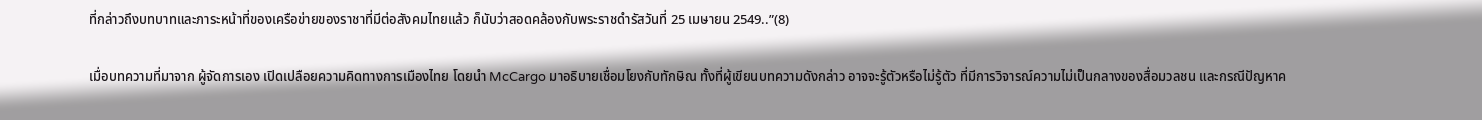ที่กล่าวถึงบทบาทและภาระหน้าที่ของเครือข่ายของราชาที่มีต่อสังคมไทยแล้ว ก็นับว่าสอดคล้องกับพระราชดำรัสวันที่ 25 เมษายน 2549..”(8)

เมื่อบทความที่มาจาก ผู้จัดการเอง เปิดเปลือยความคิดทางการเมืองไทย โดยนำ McCargo มาอธิบายเชื่อมโยงกับทักษิณ ทั้งที่ผู้เขียนบทความดังกล่าว อาจจะรู้ตัวหรือไม่รู้ตัว ที่มีการวิจารณ์ความไม่เป็นกลางของสื่อมวลชน และกรณีปัญหาค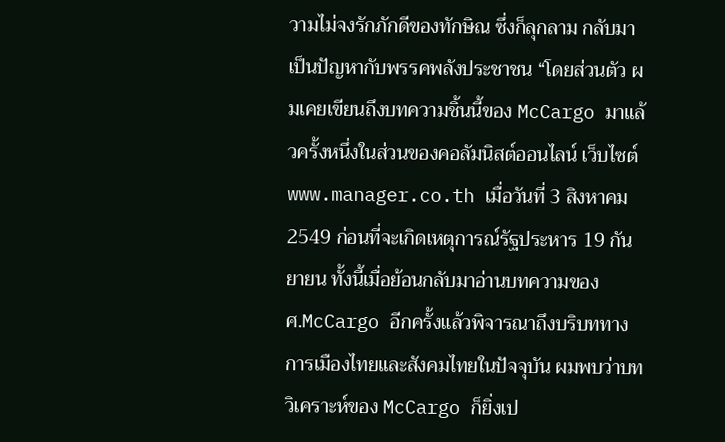วามไม่จงรักภักดีของทักษิณ ซึ่งก็ลุกลาม กลับมาเป็นปัญหากับพรรคพลังประชาชน “โดยส่วนตัว ผมเคยเขียนถึงบทความชิ้นนี้ของ McCargo มาแล้วครั้งหนึ่งในส่วนของคอลัมนิสต์ออนไลน์ เว็บไซต์ www.manager.co.th เมื่อวันที่ 3 สิงหาคม 2549 ก่อนที่จะเกิดเหตุการณ์รัฐประหาร 19 กันยายน ทั้งนี้เมื่อย้อนกลับมาอ่านบทความของ ศ.McCargo อีกครั้งแล้วพิจารณาถึงบริบททางการเมืองไทยและสังคมไทยในปัจจุบัน ผมพบว่าบทวิเคราะห์ของ McCargo ก็ยิ่งเป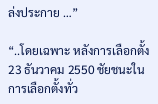ล่งประกาย …”

“..โดยเฉพาะ หลังการเลือกตั้ง 23 ธันวาคม 2550 ชัยชนะในการเลือกตั้งทั่ว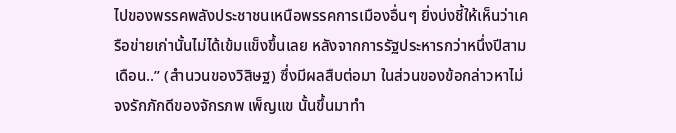ไปของพรรคพลังประชาชนเหนือพรรคการเมืองอื่นๆ ยิ่งบ่งชี้ให้เห็นว่าเครือข่ายเก่านั้นไม่ได้เข้มแข็งขึ้นเลย หลังจากการรัฐประหารกว่าหนึ่งปีสามเดือน..” (สำนวนของวิสิษฐ) ซึ่งมีผลสืบต่อมา ในส่วนของข้อกล่าวหาไม่จงรักภักดีของจักรภพ เพ็ญแข นั้นขึ้นมาทำ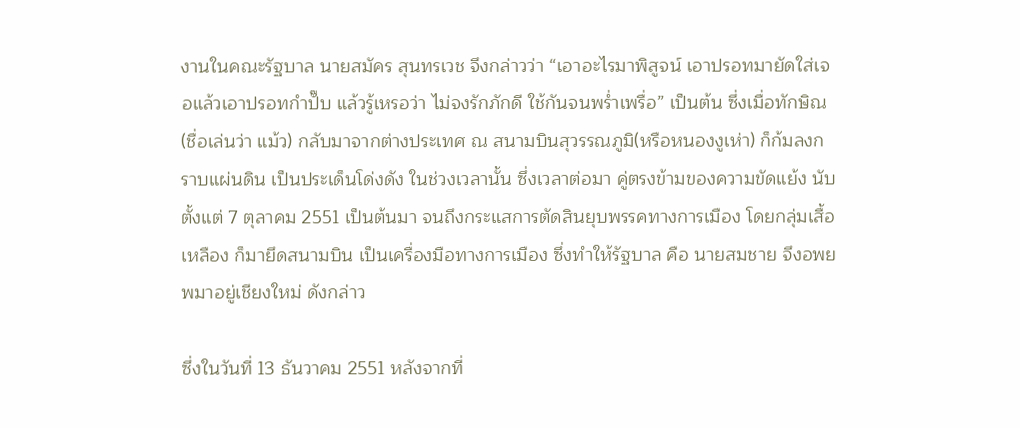งานในคณะรัฐบาล นายสมัคร สุนทรเวช จึงกล่าวว่า “เอาอะไรมาพิสูจน์ เอาปรอทมายัดใส่เจอแล้วเอาปรอทกำปั๊บ แล้วรู้เหรอว่า ไม่จงรักภักดี ใช้กันจนพร่ำเพรื่อ” เป็นต้น ซึ่งเมื่อทักษิณ(ชื่อเล่นว่า แม้ว) กลับมาจากต่างประเทศ ณ สนามบินสุวรรณภูมิ(หรือหนองงูเห่า) ก็ก้มลงกราบแผ่นดิน เป็นประเด็นโด่งดัง ในช่วงเวลานั้น ซึ่งเวลาต่อมา คู่ตรงข้ามของความขัดแย้ง นับตั้งแต่ 7 ตุลาคม 2551 เป็นต้นมา จนถึงกระแสการตัดสินยุบพรรคทางการเมือง โดยกลุ่มเสื้อเหลือง ก็มายึดสนามบิน เป็นเครื่องมือทางการเมือง ซึ่งทำให้รัฐบาล คือ นายสมชาย จึงอพยพมาอยู่เชียงใหม่ ดังกล่าว

ซึ่งในวันที่ 13 ธันวาคม 2551 หลังจากที่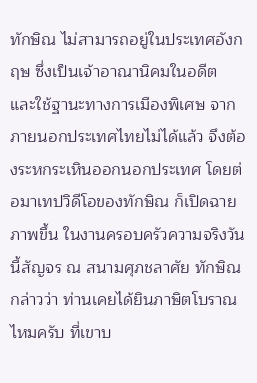ทักษิณ ไม่สามารถอยู่ในประเทศอังกฤษ ซึ่งเป็นเจ้าอาณานิคมในอดีต และใช้ฐานะทางการเมืองพิเศษ จากภายนอกประเทศไทยไม่ได้แล้ว จึงต้องระหกระเหินออกนอกประเทศ โดยต่อมาเทปวิดีโอของทักษิณ ก็เปิดฉายภาพขึ้น ในงานครอบครัวความจริงวันนี้สัญจร ณ สนามศุภชลาศัย ทักษิณ กล่าวว่า ท่านเคยได้ยินภาษิตโบราณไหมครับ ที่เขาบ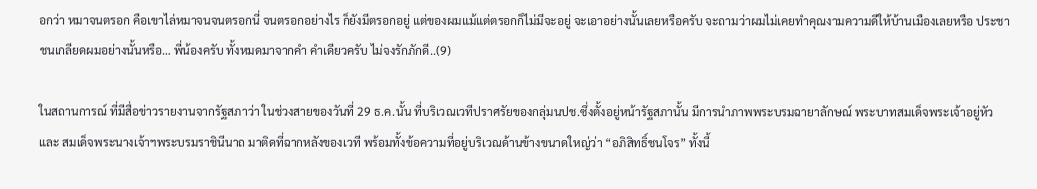อกว่า หมาจนตรอก คือเขาไล่หมาจนจนตรอกนี่ จนตรอกอย่างไร ก็ยังมีตรอกอยู่ แต่ของผมแม้แต่ตรอกก็ไม่มีจะอยู่ จะเอาอย่างนั้นเลยหรือครับ จะถามว่าผมไม่เคยทำคุณงามความดีให้บ้านเมืองเลยหรือ ประชาชนเกลียดผมอย่างนั้นหรือ… พี่น้องครับ ทั้งหมดมาจากคำ คำเดียวครับ ไม่จงรักภักดี..(9)

ในสถานการณ์ ที่มีสื่อข่าวรายงานจากรัฐสภาว่า ในช่วงสายของวันที่ 29 ธ.ค.นั้น ที่บริเวณเวทีปราศรัยของกลุ่มนปช.ซึ่งตั้งอยู่หน้ารัฐสภานั้น มีการนำภาพพระบรมฉายาลักษณ์ พระบาทสมเด็จพระเจ้าอยู่หัวและ สมเด็จพระนางเจ้าฯพระบรมราชินีนาถ มาติดที่ฉากหลังของเวที พร้อมทั้งข้อความที่อยู่บริเวณด้านข้างขนาดใหญ่ว่า “อภิสิทธิ์ชนโจร” ทั้งนี้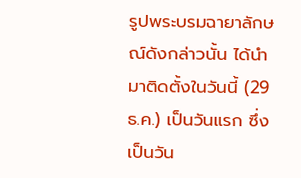รูปพระบรมฉายาลักษณ์ดังกล่าวนั้น ได้นำมาติดตั้งในวันนี้ (29 ธ.ค.) เป็นวันแรก ซึ่งเป็นวัน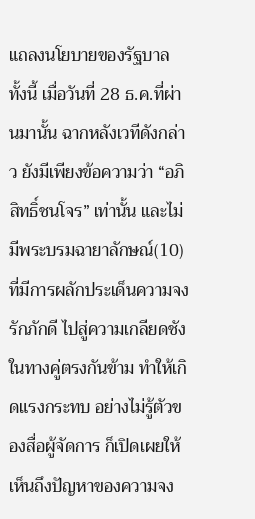แถลงนโยบายของรัฐบาล ทั้งนี้ เมื่อวันที่ 28 ธ.ค.ที่ผ่านมานั้น ฉากหลังเวทีดังกล่าว ยังมีเพียงข้อความว่า “อภิสิทธิ์ชนโจร” เท่านั้น และไม่มีพระบรมฉายาลักษณ์(10) ที่มีการผลักประเด็นความจงรักภักดี ไปสู่ความเกลียดชัง ในทางคู่ตรงกันข้าม ทำให้เกิดแรงกระทบ อย่างไม่รู้ตัวของสื่อผู้จัดการ ก็เปิดเผยให้เห็นถึงปัญหาของความจง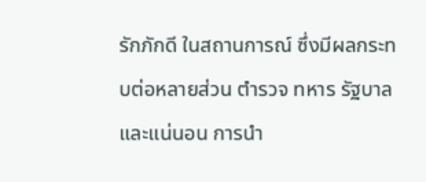รักภักดี ในสถานการณ์ ซึ่งมีผลกระทบต่อหลายส่วน ตำรวจ ทหาร รัฐบาล และแน่นอน การนำ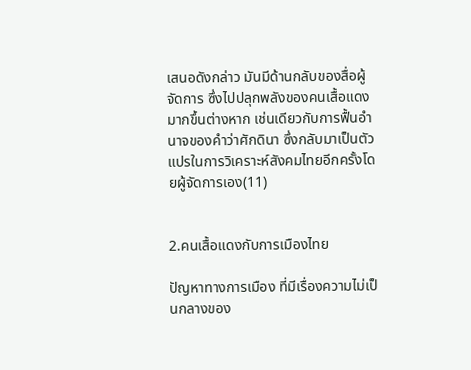เสนอดังกล่าว มันมีด้านกลับของสื่อผู้จัดการ ซึ่งไปปลุกพลังของคนเสื้อแดง มากขึ้นต่างหาก เช่นเดียวกับการฟื้นอำนาจของคำว่าศักดินา ซึ่งกลับมาเป็นตัวแปรในการวิเคราะห์สังคมไทยอีกครั้งโดยผู้จัดการเอง(11)


2.คนเสื้อแดงกับการเมืองไทย

ปัญหาทางการเมือง ที่มีเรื่องความไม่เป็นกลางของ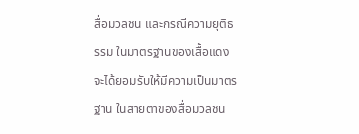สื่อมวลชน และกรณีความยุติธรรม ในมาตรฐานของเสื้อแดง จะได้ยอมรับให้มีความเป็นมาตรฐาน ในสายตาของสื่อมวลชน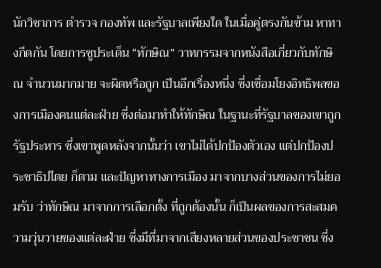นักวิชาการ ตำรวจ กองทัพ และรัฐบาลเพียงใด ในเมื่อคู่ตรงกันข้าม หาทางกีดกัน โดยการชูประเด็น “ทักษิณ” วาทกรรมจากหนังสือเกี่ยวกับทักษิณ จำนวนมากมาย จะผิดหรือถูก เป็นอีกเรื่องหนึ่ง ซึ่งเชื่อมโยงอิทธิพลของการเมืองคนแต่ละฝ่าย ซึ่งต่อมาทำให้ทักษิณ ในฐานะที่รัฐบาลของเขาถูกรัฐประหาร ซึ่งเขาพูดหลังจากนั้นว่า เขาไม่ได้ปกป้องตัวเอง แต่ปกป้องประชาธิปไตย ก็ตาม และปัญหาทางการเมือง มาจากบางส่วนของการไม่ยอมรับ ว่าทักษิณ มาจากการเลือกตั้ง ที่ถูกต้องนั้น ก็เป็นผลของการสะสมความวุ่นวายของแต่ละฝ่าย ซึ่งมีที่มาจากเสียงหลายส่วนของประชาชน ซึ่ง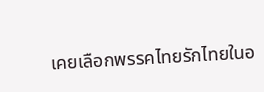เคยเลือกพรรคไทยรักไทยในอ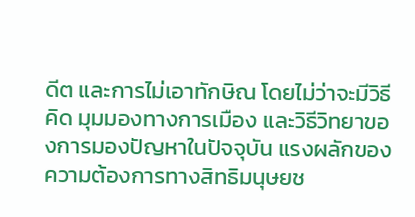ดีต และการไม่เอาทักษิณ โดยไม่ว่าจะมีวิธีคิด มุมมองทางการเมือง และวิธีวิทยาของการมองปัญหาในปัจจุบัน แรงผลักของความต้องการทางสิทธิมนุษยช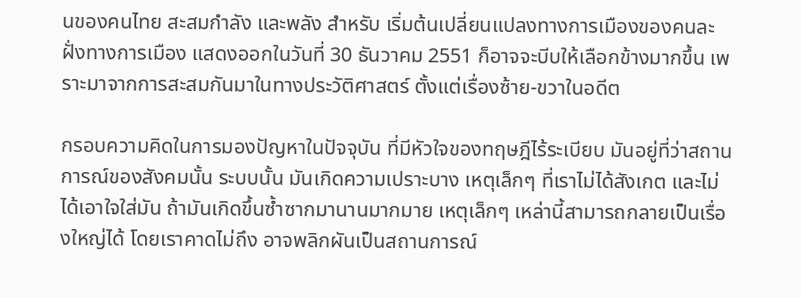นของคนไทย สะสมกำลัง และพลัง สำหรับ เริ่มต้นเปลี่ยนแปลงทางการเมืองของคนละฝั่งทางการเมือง แสดงออกในวันที่ 30 ธันวาคม 2551 ก็อาจจะบีบให้เลือกข้างมากขึ้น เพราะมาจากการสะสมกันมาในทางประวัติศาสตร์ ตั้งแต่เรื่องซ้าย-ขวาในอดีต

กรอบความคิดในการมองปัญหาในปัจจุบัน ที่มีหัวใจของทฤษฎีไร้ระเบียบ มันอยู่ที่ว่าสถานการณ์ของสังคมนั้น ระบบนั้น มันเกิดความเปราะบาง เหตุเล็กๆ ที่เราไม่ได้สังเกต และไม่ได้เอาใจใส่มัน ถ้ามันเกิดขึ้นซ้ำซากมานานมากมาย เหตุเล็กๆ เหล่านี้สามารถกลายเป็นเรื่องใหญ่ได้ โดยเราคาดไม่ถึง อาจพลิกผันเป็นสถานการณ์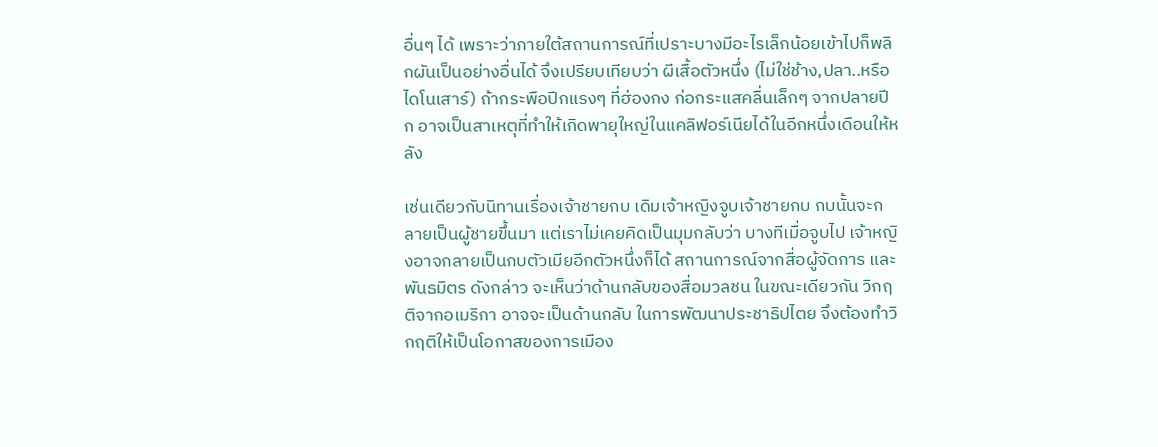อื่นๆ ได้ เพราะว่าภายใต้สถานการณ์ที่เปราะบางมีอะไรเล็กน้อยเข้าไปก็พลิกผันเป็นอย่างอื่นได้ จึงเปรียบเทียบว่า ผีเสื้อตัวหนึ่ง (ไม่ใช่ช้าง,ปลา..หรือไดโนเสาร์) ถ้ากระพือปีกแรงๆ ที่ฮ่องกง ก่อกระแสคลื่นเล็กๆ จากปลายปีก อาจเป็นสาเหตุที่ทำให้เกิดพายุใหญ่ในแคลิฟอร์เนียได้ในอีกหนึ่งเดือนให้หลัง

เช่นเดียวกับนิทานเรื่องเจ้าชายกบ เดิมเจ้าหญิงจูบเจ้าชายกบ กบนั้นจะกลายเป็นผู้ชายขึ้นมา แต่เราไม่เคยคิดเป็นมุมกลับว่า บางทีเมื่อจูบไป เจ้าหญิงอาจกลายเป็นกบตัวเมียอีกตัวหนึ่งก็ได้ สถานการณ์จากสื่อผู้จัดการ และพันธมิตร ดังกล่าว จะเห็นว่าด้านกลับของสื่อมวลชน ในขณะเดียวกัน วิกฤติจากอเมริกา อาจจะเป็นด้านกลับ ในการพัฒนาประชาธิปไตย จึงต้องทำวิกฤติให้เป็นโอกาสของการเมือง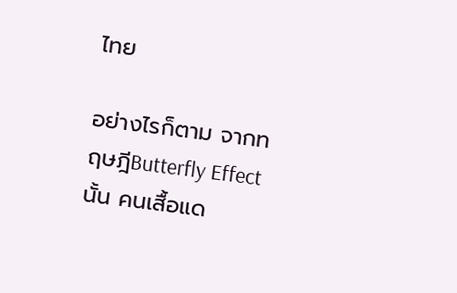ไทย

อย่างไรก็ตาม จากทฤษฎีButterfly Effect นั้น คนเสื้อแด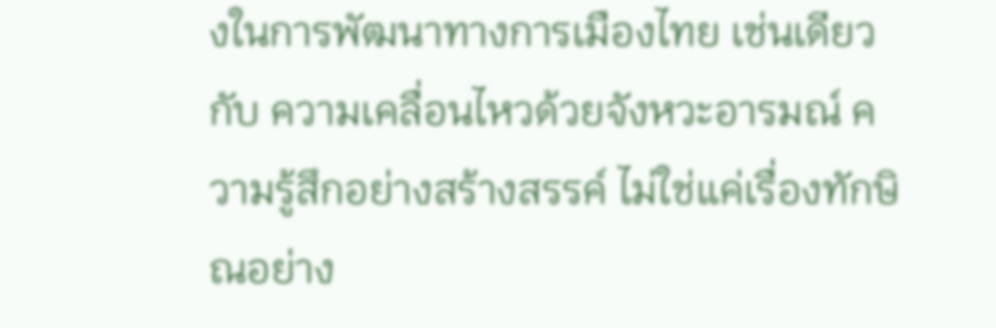งในการพัฒนาทางการเมืองไทย เช่นเดียวกับ ความเคลื่อนไหวด้วยจังหวะอารมณ์ ความรู้สึกอย่างสร้างสรรค์ ไม่ใช่แค่เรื่องทักษิณอย่าง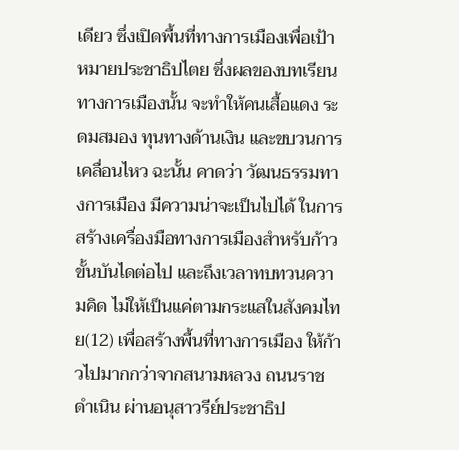เดียว ซึ่งเปิดพื้นที่ทางการเมืองเพื่อเป้าหมายประชาธิปไตย ซึ่งผลของบทเรียนทางการเมืองนั้น จะทำให้คนเสื้อแดง ระดมสมอง ทุนทางด้านเงิน และขบวนการเคลื่อนไหว ฉะนั้น คาดว่า วัฒนธรรมทางการเมือง มีความน่าจะเป็นไปได้ ในการสร้างเครื่องมือทางการเมืองสำหรับก้าวขั้นบันไดต่อไป และถึงเวลาทบทวนความคิด ไม่ให้เป็นแค่ตามกระแสในสังคมไทย(12) เพื่อสร้างพื้นที่ทางการเมือง ให้ก้าวไปมากกว่าจากสนามหลวง ถนนราชดำเนิน ผ่านอนุสาวรีย์ประชาธิป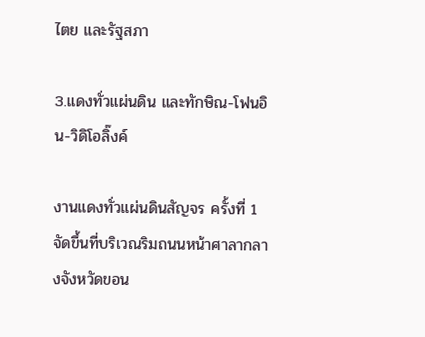ไตย และรัฐสภา

3.แดงทั่วแผ่นดิน และทักษิณ-โฟนอิน-วิดิโอลิ๊งค์

งานแดงทั่วแผ่นดินสัญจร ครั้งที่ 1 จัดขึ้นที่บริเวณริมถนนหน้าศาลากลางจังหวัดขอน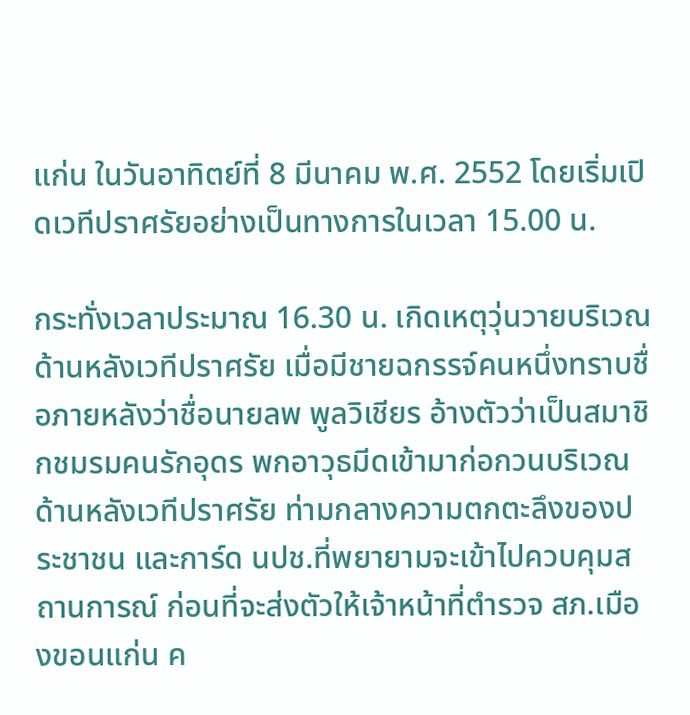แก่น ในวันอาทิตย์ที่ 8 มีนาคม พ.ศ. 2552 โดยเริ่มเปิดเวทีปราศรัยอย่างเป็นทางการในเวลา 15.00 น.

กระทั่งเวลาประมาณ 16.30 น. เกิดเหตุวุ่นวายบริเวณด้านหลังเวทีปราศรัย เมื่อมีชายฉกรรจ์คนหนึ่งทราบชื่อภายหลังว่าชื่อนายลพ พูลวิเชียร อ้างตัวว่าเป็นสมาชิกชมรมคนรักอุดร พกอาวุธมีดเข้ามาก่อกวนบริเวณด้านหลังเวทีปราศรัย ท่ามกลางความตกตะลึงของประชาชน และการ์ด นปช.ที่พยายามจะเข้าไปควบคุมสถานการณ์ ก่อนที่จะส่งตัวให้เจ้าหน้าที่ตำรวจ สภ.เมืองขอนแก่น ค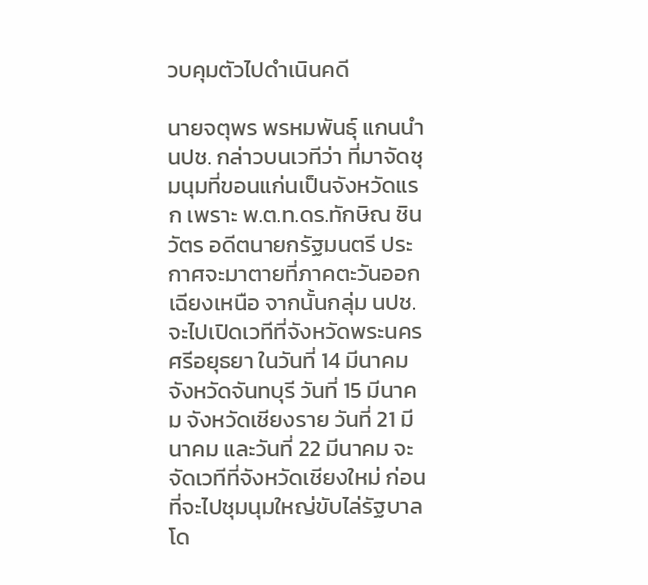วบคุมตัวไปดำเนินคดี

นายจตุพร พรหมพันธุ์ แกนนำ นปช. กล่าวบนเวทีว่า ที่มาจัดชุมนุมที่ขอนแก่นเป็นจังหวัดแรก เพราะ พ.ต.ท.ดร.ทักษิณ ชินวัตร อดีตนายกรัฐมนตรี ประกาศจะมาตายที่ภาคตะวันออกเฉียงเหนือ จากนั้นกลุ่ม นปช.จะไปเปิดเวทีที่จังหวัดพระนครศรีอยุธยา ในวันที่ 14 มีนาคม จังหวัดจันทบุรี วันที่ 15 มีนาคม จังหวัดเชียงราย วันที่ 21 มีนาคม และวันที่ 22 มีนาคม จะจัดเวทีที่จังหวัดเชียงใหม่ ก่อนที่จะไปชุมนุมใหญ่ขับไล่รัฐบาล โด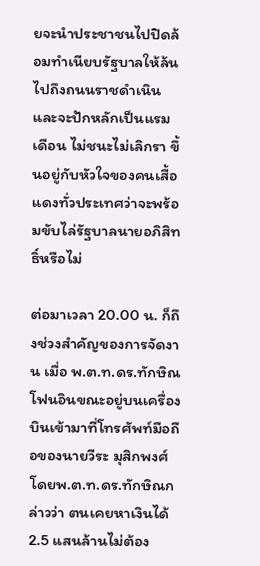ยจะนำประชาชนไปปิดล้อมทำเนียบรัฐบาลให้ล้นไปถึงถนนราชดำเนิน และจะปักหลักเป็นแรมเดือน ไม่ชนะไม่เลิกรา ขึ้นอยู่กับหัวใจของคนเสื้อแดงทั่วประเทศว่าจะพร้อมขับไล่รัฐบาลนายอภิสิทธิ์หรือไม่

ต่อมาเวลา 20.00 น. ก็ถึงช่วงสำคัญของการจัดงาน เมื่อ พ.ต.ท.ดร.ทักษิณโฟนอินขณะอยู่บนเครื่องบินเข้ามาที่โทรศัพท์มือถือของนายวีระ มุสิกพงศ์ โดยพ.ต.ท.ดร.ทักษิณกล่าวว่า ตนเคยหาเงินได้ 2.5 แสนล้านไม่ต้อง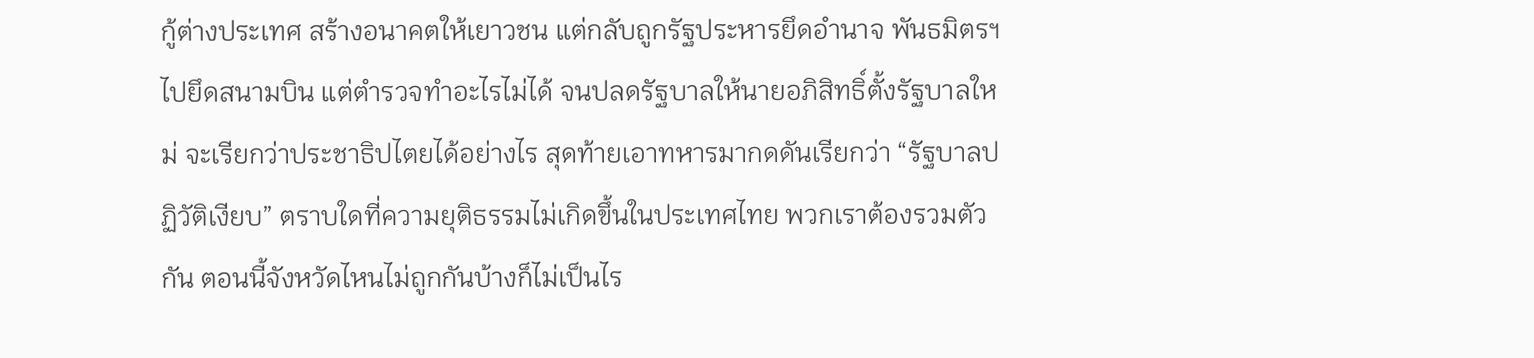กู้ต่างประเทศ สร้างอนาคตให้เยาวชน แต่กลับถูกรัฐประหารยึดอำนาจ พันธมิตรฯไปยึดสนามบิน แต่ตำรวจทำอะไรไม่ได้ จนปลดรัฐบาลให้นายอภิสิทธิ์ตั้งรัฐบาลใหม่ จะเรียกว่าประชาธิปไตยได้อย่างไร สุดท้ายเอาทหารมากดดันเรียกว่า “รัฐบาลปฏิวัติเงียบ” ตราบใดที่ความยุติธรรมไม่เกิดขึ้นในประเทศไทย พวกเราต้องรวมตัวกัน ตอนนี้จังหวัดไหนไม่ถูกกันบ้างก็ไม่เป็นไร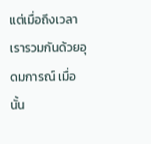แต่เมื่อถึงเวลาเรารวมกันด้วยอุดมการณ์ เมื่อนั้น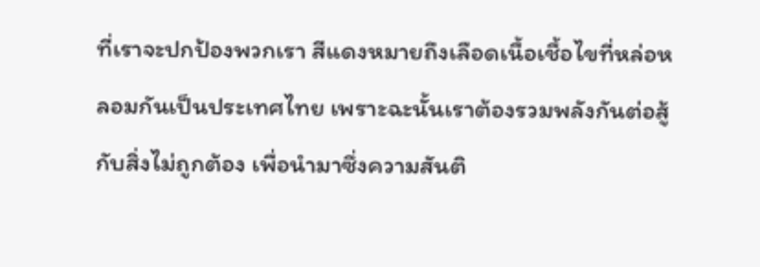ที่เราจะปกป้องพวกเรา สีแดงหมายถึงเลือดเนื้อเชื้อไขที่หล่อหลอมกันเป็นประเทศไทย เพราะฉะนั้นเราต้องรวมพลังกันต่อสู้กับสิ่งไม่ถูกต้อง เพื่อนำมาซึ่งความสันติ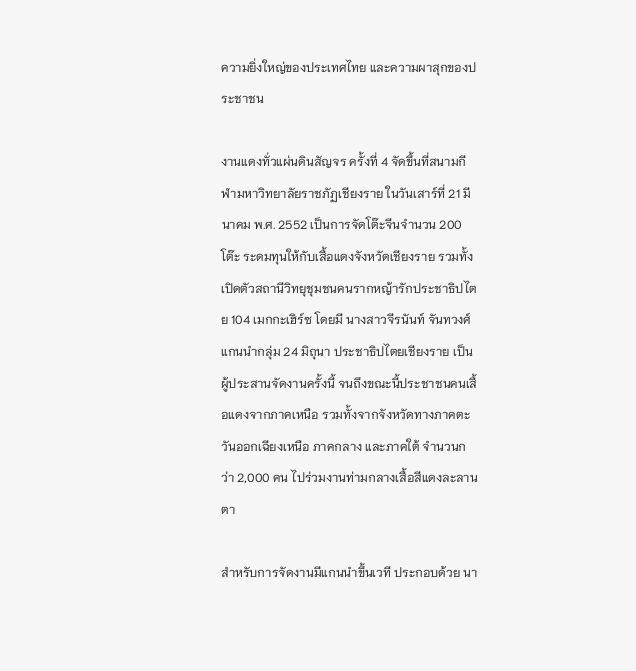ความยิ่งใหญ่ของประเทศไทย และความผาสุกของประชาชน

งานแดงทั่วแผ่นดินสัญจร ครั้งที่ 4 จัดขึ้นที่สนามกีฬามหาวิทยาลัยราชภัฏเชียงราย ในวันเสาร์ที่ 21 มีนาคม พ.ศ. 2552 เป็นการจัดโต๊ะจีนจำนวน 200 โต๊ะ ระดมทุนให้กับเสื้อแดงจังหวัดเชียงราย รวมทั้งเปิดตัวสถานีวิทยุชุมชนคนรากหญ้ารักประชาธิปไตย 104 เมกกะเฮิร์ซ โดยมี นางสาวจีรนันท์ จันทวงศ์ แกนนำกลุ่ม 24 มิถุนา ประชาธิปไตยเชียงราย เป็นผู้ประสานจัดงานครั้งนี้ จนถึงขณะนี้ประชาชนคนเสื้อแดงจากภาคเหนือ รวมทั้งจากจังหวัดทางภาคตะวันออกเฉียงเหนือ ภาคกลาง และภาคใต้ จำนวนกว่า 2,000 คน ไปร่วมงานท่ามกลางเสื้อสีแดงละลานตา

สำหรับการจัดงานมีแกนนำขึ้นเวที ประกอบด้วย นา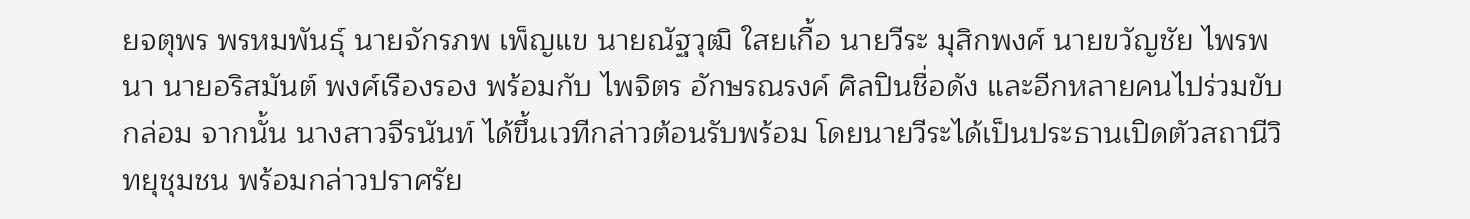ยจตุพร พรหมพันธุ์ นายจักรภพ เพ็ญแข นายณัฐวุฒิ ใสยเกื้อ นายวีระ มุสิกพงศ์ นายขวัญชัย ไพรพนา นายอริสมันต์ พงศ์เรืองรอง พร้อมกับ ไพจิตร อักษรณรงค์ ศิลปินชื่อดัง และอีกหลายคนไปร่วมขับกล่อม จากนั้น นางสาวจีรนันท์ ได้ขึ้นเวทีกล่าวต้อนรับพร้อม โดยนายวีระได้เป็นประธานเปิดตัวสถานีวิทยุชุมชน พร้อมกล่าวปราศรัย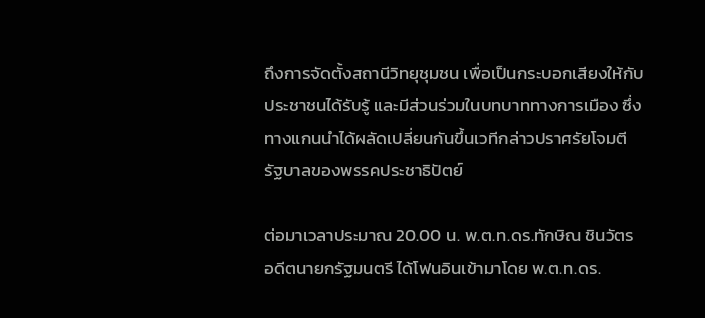ถึงการจัดตั้งสถานีวิทยุชุมชน เพื่อเป็นกระบอกเสียงให้กับประชาชนได้รับรู้ และมีส่วนร่วมในบทบาททางการเมือง ซึ่งทางแกนนำได้ผลัดเปลี่ยนกันขึ้นเวทีกล่าวปราศรัยโจมตีรัฐบาลของพรรคประชาธิปัตย์

ต่อมาเวลาประมาณ 20.00 น. พ.ต.ท.ดร.ทักษิณ ชินวัตร อดีตนายกรัฐมนตรี ได้โฟนอินเข้ามาโดย พ.ต.ท.ดร.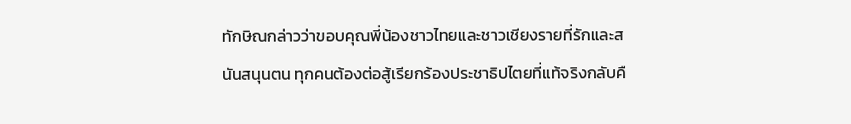ทักษิณกล่าวว่าขอบคุณพี่น้องชาวไทยและชาวเชียงรายที่รักและสนันสนุนตน ทุกคนต้องต่อสู้เรียกร้องประชาธิปไตยที่แท้จริงกลับคื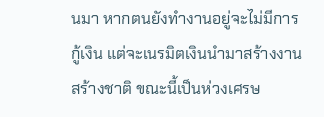นมา หากตนยังทำงานอยู่จะไม่มีการกู้เงิน แต่จะเนรมิตเงินนำมาสร้างงานสร้างชาติ ขณะนี้เป็นห่วงเศรษ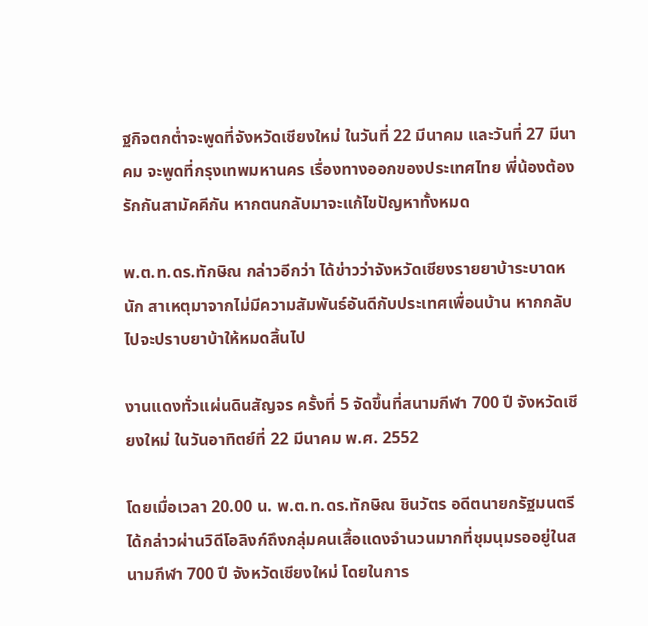ฐกิจตกต่ำจะพูดที่จังหวัดเชียงใหม่ ในวันที่ 22 มีนาคม และวันที่ 27 มีนาคม จะพูดที่กรุงเทพมหานคร เรื่องทางออกของประเทศไทย พี่น้องต้องรักกันสามัคคีกัน หากตนกลับมาจะแก้ไขปัญหาทั้งหมด

พ.ต.ท.ดร.ทักษิณ กล่าวอีกว่า ได้ข่าวว่าจังหวัดเชียงรายยาบ้าระบาดหนัก สาเหตุมาจากไม่มีความสัมพันธ์อันดีกับประเทศเพื่อนบ้าน หากกลับไปจะปราบยาบ้าให้หมดสิ้นไป

งานแดงทั่วแผ่นดินสัญจร ครั้งที่ 5 จัดขึ้นที่สนามกีฬา 700 ปี จังหวัดเชียงใหม่ ในวันอาทิตย์ที่ 22 มีนาคม พ.ศ. 2552

โดยเมื่อเวลา 20.00 น. พ.ต.ท.ดร.ทักษิณ ชินวัตร อดีตนายกรัฐมนตรี ได้กล่าวผ่านวิดีโอลิงก์ถึงกลุ่มคนเสื้อแดงจำนวนมากที่ชุมนุมรออยู่ในสนามกีฬา 700 ปี จังหวัดเชียงใหม่ โดยในการ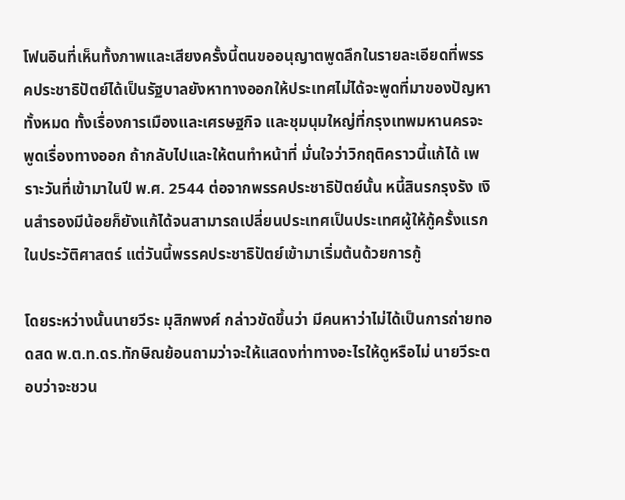โฟนอินที่เห็นทั้งภาพและเสียงครั้งนี้ตนขออนุญาตพูดลึกในรายละเอียดที่พรรคประชาธิปัตย์ได้เป็นรัฐบาลยังหาทางออกให้ประเทศไม่ได้จะพูดที่มาของปัญหาทั้งหมด ทั้งเรื่องการเมืองและเศรษฐกิจ และชุมนุมใหญ่ที่กรุงเทพมหานครจะพูดเรื่องทางออก ถ้ากลับไปและให้ตนทำหน้าที่ มั่นใจว่าวิกฤติคราวนี้แก้ได้ เพราะวันที่เข้ามาในปี พ.ศ. 2544 ต่อจากพรรคประชาธิปัตย์นั้น หนี้สินรกรุงรัง เงินสำรองมีน้อยก็ยังแก้ได้จนสามารถเปลี่ยนประเทศเป็นประเทศผู้ให้กู้ครั้งแรกในประวัติศาสตร์ แต่วันนี้พรรคประชาธิปัตย์เข้ามาเริ่มต้นด้วยการกู้

โดยระหว่างนั้นนายวีระ มุสิกพงศ์ กล่าวขัดขึ้นว่า มีคนหาว่าไม่ได้เป็นการถ่ายทอดสด พ.ต.ท.ดร.ทักษิณย้อนถามว่าจะให้แสดงท่าทางอะไรให้ดูหรือไม่ นายวีระตอบว่าจะชวน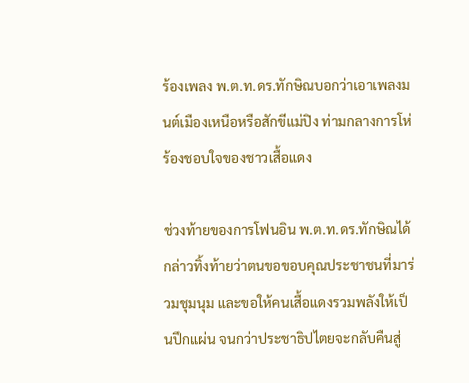ร้องเพลง พ.ต.ท.ดร.ทักษิณบอกว่าเอาเพลงมนต์เมืองเหนือหรือสักขีแม่ปิง ท่ามกลางการโห่ร้องชอบใจของชาวเสื้อแดง

ช่วงท้ายของการโฟนอิน พ.ต.ท.ดร.ทักษิณได้กล่าวทิ้งท้ายว่าตนขอขอบคุณประชาชนที่มาร่วมชุมนุม และขอให้คนเสื้อแดงรวมพลังให้เป็นปึกแผ่น จนกว่าประชาธิปไตยจะกลับคืนสู่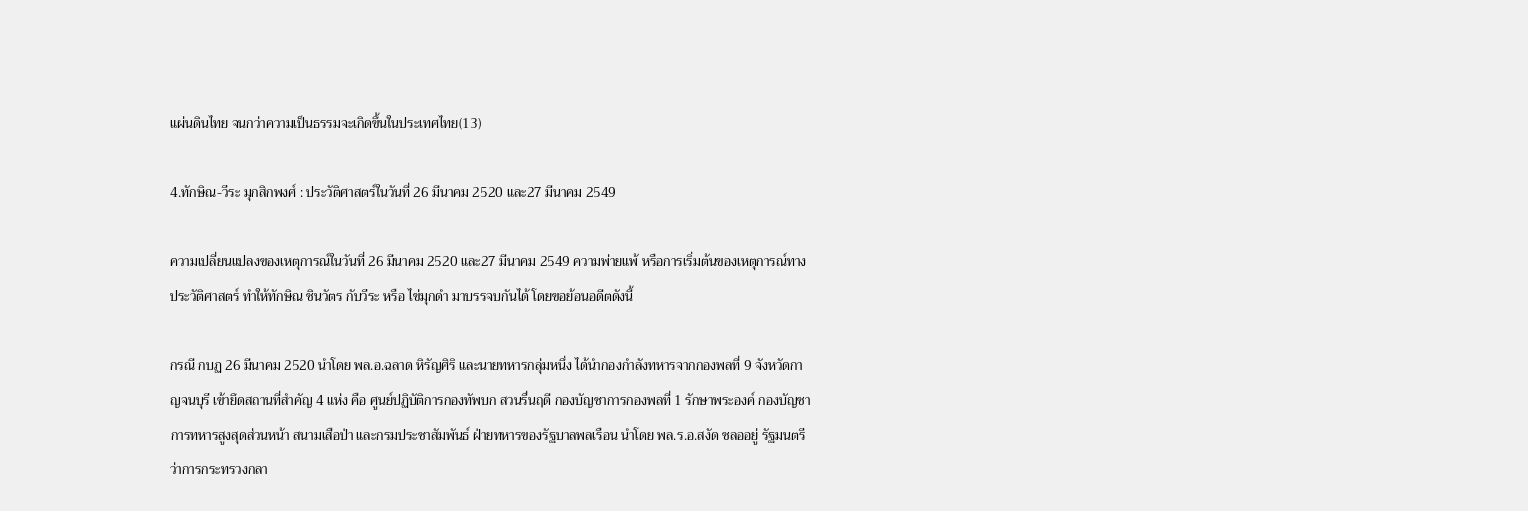แผ่นดินไทย จนกว่าความเป็นธรรมจะเกิดขึ้นในประเทศไทย(13)

4.ทักษิณ-วีระ มุกสิกพงศ์ : ประวัติศาสตร์ในวันที่ 26 มีนาคม 2520 และ27 มีนาคม 2549

ความเปลี่ยนแปลงของเหตุการณ์ในวันที่ 26 มีนาคม 2520 และ27 มีนาคม 2549 ความพ่ายแพ้ หรือการเริ่มต้นของเหตุการณ์ทางประวัติศาสตร์ ทำให้ทักษิณ ชินวัตร กับวีระ หรือ ไข่มุกดำ มาบรรจบกันได้ โดยขอย้อนอดีตดังนี้

กรณี กบฏ 26 มีนาคม 2520 นำโดย พล.อ.ฉลาด หิรัญศิริ และนายทหารกลุ่มหนึ่ง ได้นำกองกำลังทหารจากกองพลที่ 9 จังหวัดกาญจนบุรี เข้ายึดสถานที่สำคัญ 4 แห่ง คือ ศูนย์ปฏิบัติการกองทัพบก สวนรื่นฤดี กองบัญชาการกองพลที่ 1 รักษาพระองค์ กองบัญชาการทหารสูงสุดส่วนหน้า สนามเสือป่า และกรมประชาสัมพันธ์ ฝ่ายทหารของรัฐบาลพลเรือน นำโดย พล.ร.อ.สงัด ชลออยู่ รัฐมนตรีว่าการกระทรวงกลา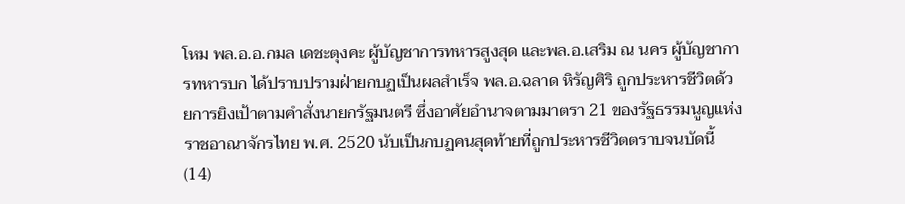โหม พล.อ.อ.กมล เดชะตุงคะ ผู้บัญชาการทหารสูงสุด และพล.อ.เสริม ณ นคร ผู้บัญชาการทหารบก ได้ปราบปรามฝ่ายกบฏเป็นผลสำเร็จ พล.อ.ฉลาด หิรัญศิริ ถูกประหารชีวิตด้วยการยิงเป้าตามคำสั่งนายกรัฐมนตรี ซึ่งอาศัยอำนาจตามมาตรา 21 ของรัฐธรรมนูญแห่งราชอาณาจักรไทย พ.ศ. 2520 นับเป็นกบฏคนสุดท้ายที่ถูกประหารชีวิตตราบจนบัดนี้(14)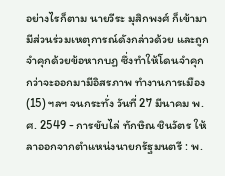อย่างไรก็ตาม นายวีระ มุสิกพงศ์ ก็เข้ามามีส่วนร่วมเหตุการณ์ดังกล่าวด้วย และถูกจำคุกด้วยข้อหากบฏ ซึ่งทำให้โดนจำคุก กว่าจะออกมามีอิสรภาพ ทำงานการเมือง(15) ฯลฯ จนกระทั่ง วันที่ 27 มีนาคม พ.ศ. 2549 - การขับไล่ ทักษิณ ชินวัตร ให้ลาออกจากตำแหน่งนายกรัฐมนตรี : พ.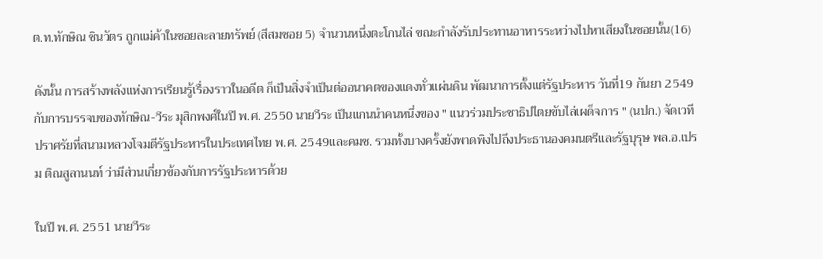ต.ท.ทักษิณ ชินวัตร ถูกแม่ค้าในซอยละลายทรัพย์ (สีสมซอย 5) จำนวนหนึ่งตะโกนไล่ ขณะกำลังรับประทานอาหารระหว่างไปหาเสียงในซอยนั้น(16)

ดังนั้น การสร้างพลังแห่งการเรียนรู้เรื่องราวในอดีต ก็เป็นสิ่งจำเป็นต่ออนาคตของแดงทั่วแผ่นดิน พัฒนาการตั้งแต่รัฐประหาร วันที่19 กันยา 2549กับการบรรจบของทักษิณ-วีระ มุสิกพงศ์ในปี พ.ศ. 2550 นายวีระ เป็นแกนนำคนหนึ่งของ " แนวร่วมประชาธิปไตยขับไล่เผด็จการ " (นปก.) จัดเวทีปราศรัยที่สนามหลวงโจมตีรัฐประหารในประเทศไทย พ.ศ. 2549และคมช. รวมทั้งบางครั้งยังพาดพิงไปถึงประธานองคมนตรีและรัฐบุรุษ พล.อ.เปรม ติณสูลานนท์ ว่ามีส่วนเกี่ยวข้องกับการรัฐประหารด้วย

ในปี พ.ศ. 2551 นายวีระ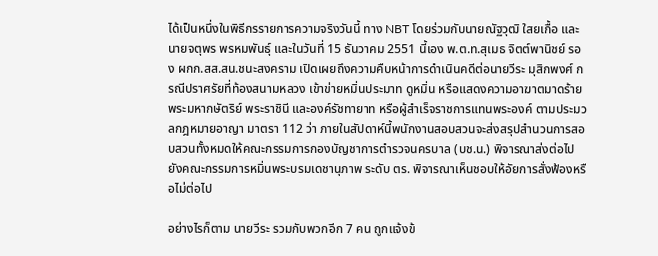ได้เป็นหนึ่งในพิธีกรรายการความจริงวันนี้ ทาง NBT โดยร่วมกับนายณัฐวุฒิ ใสยเกื้อ และนายจตุพร พรหมพันธุ์ และในวันที่ 15 ธันวาคม 2551 นี้เอง พ.ต.ท.สุเมธ จิตต์พานิชย์ รอง ผกก.สส.สน.ชนะสงคราม เปิดเผยถึงความคืบหน้าการดำเนินคดีต่อนายวีระ มุสิกพงศ์ กรณีปราศรัยที่ท้องสนามหลวง เข้าข่ายหมิ่นประมาท ดูหมิ่น หรือแสดงความอาฆาตมาดร้ายพระมหากษัตริย์ พระราชินี และองค์รัชทายาท หรือผู้สำเร็จราชการแทนพระองค์ ตามประมวลกฎหมายอาญา มาตรา 112 ว่า ภายในสัปดาห์นี้พนักงานสอบสวนจะส่งสรุปสำนวนการสอบสวนทั้งหมดให้คณะกรรมการกองบัญชาการตำรวจนครบาล (บช.น.) พิจารณาส่งต่อไปยังคณะกรรมการหมิ่นพระบรมเดชานุภาพ ระดับ ตร. พิจารณาเห็นชอบให้อัยการสั่งฟ้องหรือไม่ต่อไป

อย่างไรก็ตาม นายวีระ รวมกับพวกอีก 7 คน ถูกแจ้งข้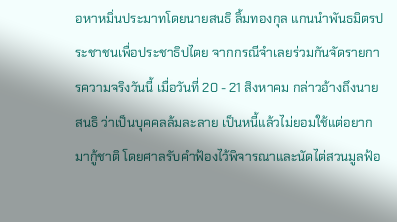อหาหมิ่นประมาทโดยนายสนธิ ลิ้มทองกุล แกนนำพันธมิตรประชาชนเพื่อประชาธิปไตย จากกรณีจำเลยร่วมกันจัดรายการความจริงวันนี้ เมื่อวันที่ 20 - 21 สิงหาคม กล่าวอ้างถึงนายสนธิ ว่าเป็นบุคคลล้มละลาย เป็นหนี้แล้วไม่ยอมใช้แต่อยากมากู้ชาติ โดยศาลรับคำฟ้องไว้พิจารณาและนัดไต่สวนมูลฟ้อ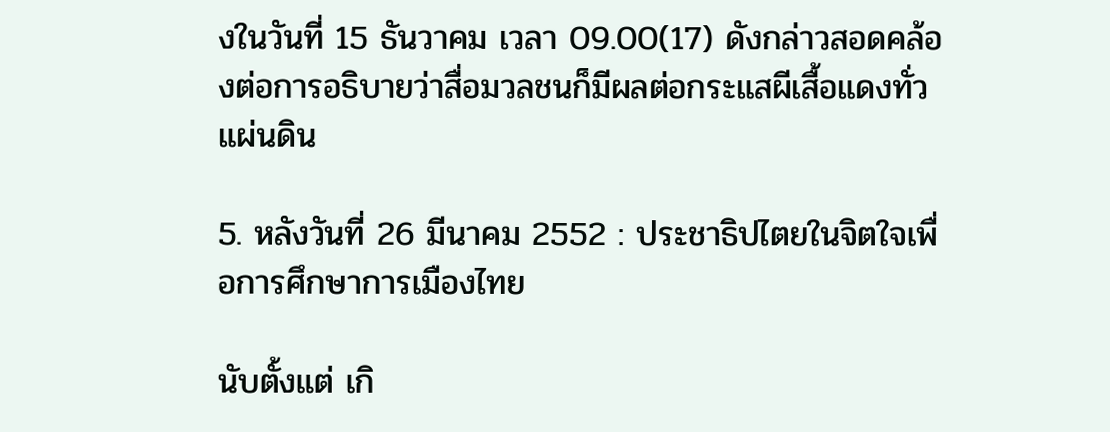งในวันที่ 15 ธันวาคม เวลา 09.00(17) ดังกล่าวสอดคล้องต่อการอธิบายว่าสื่อมวลชนก็มีผลต่อกระแสผีเสื้อแดงทั่วแผ่นดิน

5. หลังวันที่ 26 มีนาคม 2552 : ประชาธิปไตยในจิตใจเพื่อการศึกษาการเมืองไทย

นับตั้งแต่ เกิ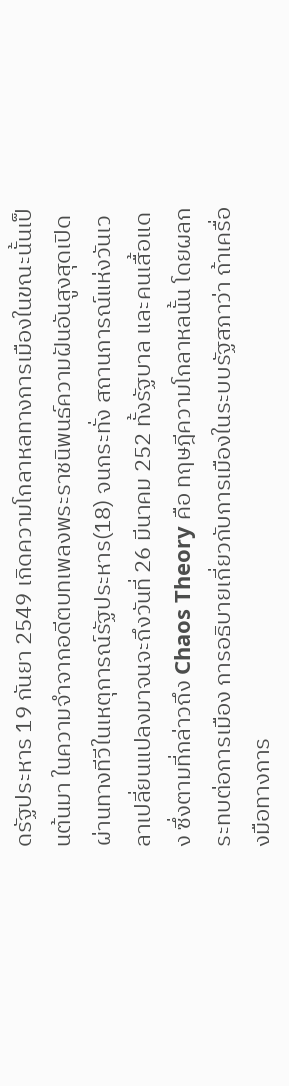ดรัฐประหาร 19 กันยา 2549 เกิดความโกลาหลทางการเมืองในขณะนั้นเป็นต้นมา ในความจำจากอดีตบทเพลงพระราชนิพนธ์ความฝันอันสูงสุดเปิดผ่านทางทีวีในเหตุการณ์รัฐประหาร(18) จนกระทั่ง สถานการณ์แห่งวันเวลาเปลี่ยนแปลงมาจนจะถึงวันที่ 26 มีนาคม 252 ทั้งรัฐบาล และคนเสื้อแดง ซึ่งตามที่กล่าวถึง Chaos Theory คือ ทฤษฎีความโกลาหลนั้น โดยผลกระทบต่อการเมือง การอธิบายเกี่ยวกับการเมืองในระบบรัฐสภาว่า ถ้าเครื่องมือทางการ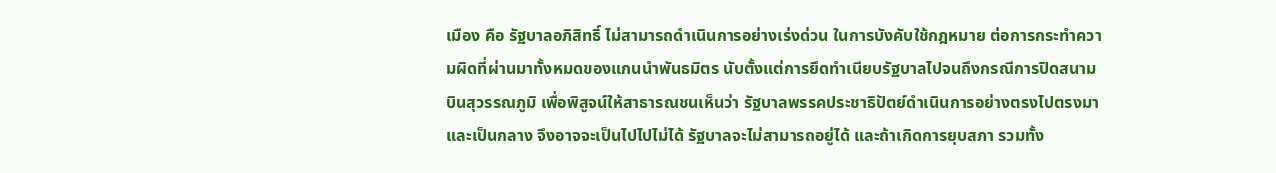เมือง คือ รัฐบาลอภิสิทธิ์ ไม่สามารถดำเนินการอย่างเร่งด่วน ในการบังคับใช้กฎหมาย ต่อการกระทำความผิดที่ผ่านมาทั้งหมดของแกนนำพันธมิตร นับตั้งแต่การยึดทำเนียบรัฐบาลไปจนถึงกรณีการปิดสนามบินสุวรรณภูมิ เพื่อพิสูจน์ให้สาธารณชนเห็นว่า รัฐบาลพรรคประชาธิปัตย์ดำเนินการอย่างตรงไปตรงมาและเป็นกลาง จึงอาจจะเป็นไปไปไม่ได้ รัฐบาลจะไม่สามารถอยู่ได้ และถ้าเกิดการยุบสภา รวมทั้ง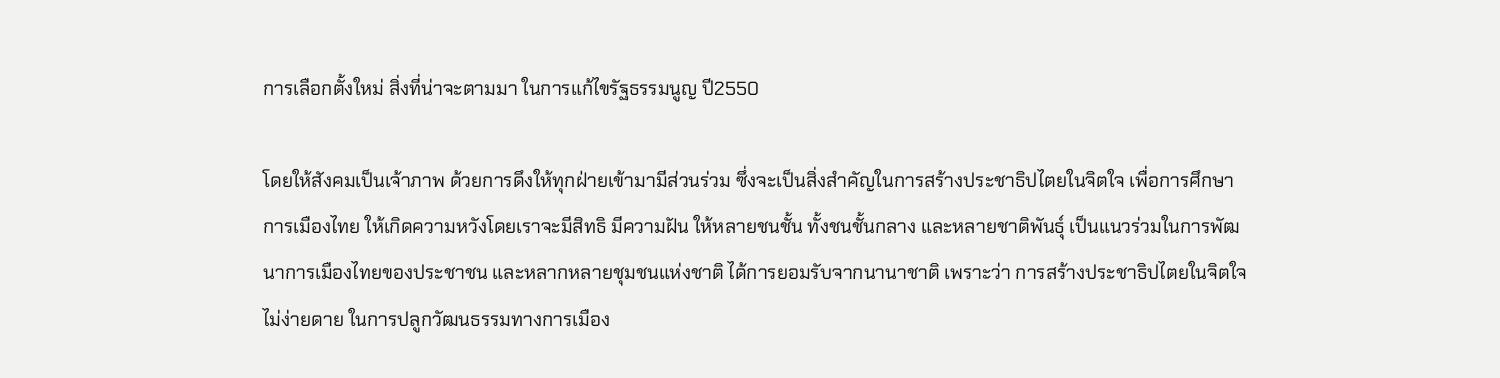การเลือกตั้งใหม่ สิ่งที่น่าจะตามมา ในการแก้ไขรัฐธรรมนูญ ปี2550

โดยให้สังคมเป็นเจ้าภาพ ด้วยการดึงให้ทุกฝ่ายเข้ามามีส่วนร่วม ซึ่งจะเป็นสิ่งสำคัญในการสร้างประชาธิปไตยในจิตใจ เพื่อการศึกษาการเมืองไทย ให้เกิดความหวังโดยเราจะมีสิทธิ มีความฝัน ให้หลายชนชั้น ทั้งชนชั้นกลาง และหลายชาติพันธุ์ เป็นแนวร่วมในการพัฒนาการเมืองไทยของประชาชน และหลากหลายชุมชนแห่งชาติ ได้การยอมรับจากนานาชาติ เพราะว่า การสร้างประชาธิปไตยในจิตใจ ไม่ง่ายดาย ในการปลูกวัฒนธรรมทางการเมือง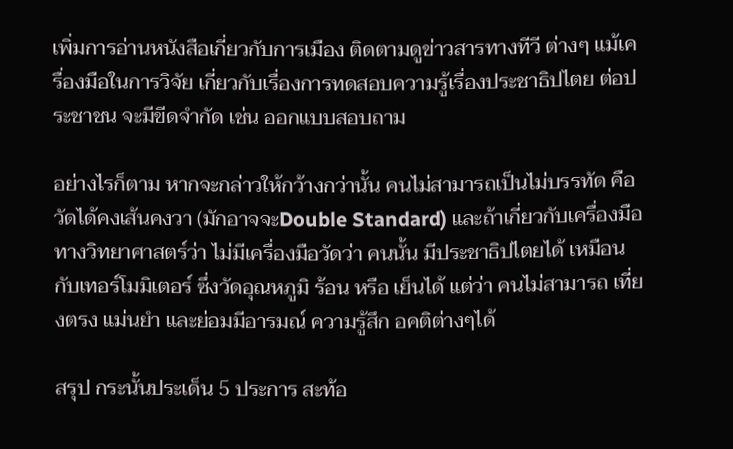เพิ่มการอ่านหนังสือเกี่ยวกับการเมือง ติดตามดูข่าวสารทางทีวี ต่างๆ แม้เครื่องมือในการวิจัย เกี่ยวกับเรื่องการทดสอบความรู้เรื่องประชาธิปไตย ต่อประชาชน จะมีขีดจำกัด เช่น ออกแบบสอบถาม

อย่างไรก็ตาม หากจะกล่าวให้กว้างกว่านั้น คนไม่สามารถเป็นไม่บรรทัด คือ วัดได้คงเส้นคงวา (มักอาจจะDouble Standard) และถ้าเกี่ยวกับเครื่องมือทางวิทยาศาสตร์ว่า ไม่มีเครื่องมือวัดว่า คนนั้น มีประชาธิปไตยได้ เหมือนกับเทอร์โมมิเตอร์ ซึ่งวัดอุณหภูมิ ร้อน หรือ เย็นได้ แต่ว่า คนไม่สามารถ เที่ยงตรง แม่นยำ และย่อมมีอารมณ์ ความรู้สึก อคติต่างๆได้

สรุป กระนั้นประเด็น 5 ประการ สะท้อ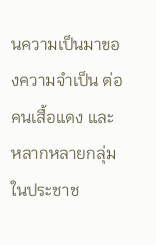นความเป็นมาของความจำเป็น ต่อคนเสื้อแดง และ หลากหลายกลุ่ม ในประชาช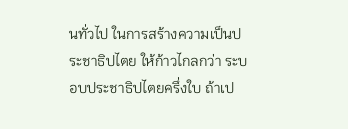นทั่วไป ในการสร้างความเป็นประชาธิปไตย ให้ก้าวไกลกว่า ระบอบประชาธิปไตยครึ่งใบ ถ้าเป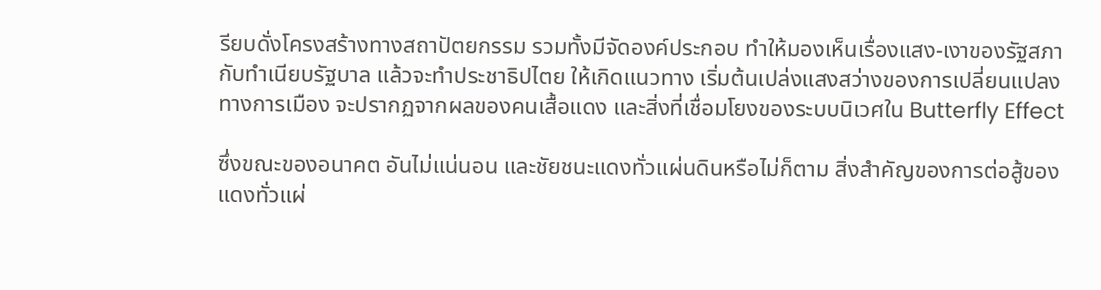รียบดั่งโครงสร้างทางสถาปัตยกรรม รวมทั้งมีจัดองค์ประกอบ ทำให้มองเห็นเรื่องแสง-เงาของรัฐสภา กับทำเนียบรัฐบาล แล้วจะทำประชาธิปไตย ให้เกิดแนวทาง เริ่มต้นเปล่งแสงสว่างของการเปลี่ยนแปลงทางการเมือง จะปรากฏจากผลของคนเสื้อแดง และสิ่งที่เชื่อมโยงของระบบนิเวศใน Butterfly Effect

ซึ่งขณะของอนาคต อันไม่แน่นอน และชัยชนะแดงทั่วแผ่นดินหรือไม่ก็ตาม สิ่งสำคัญของการต่อสู้ของแดงทั่วแผ่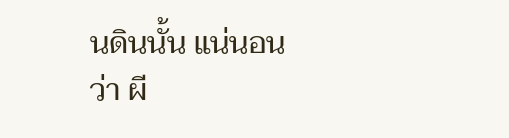นดินนั้น แน่นอนว่า ผี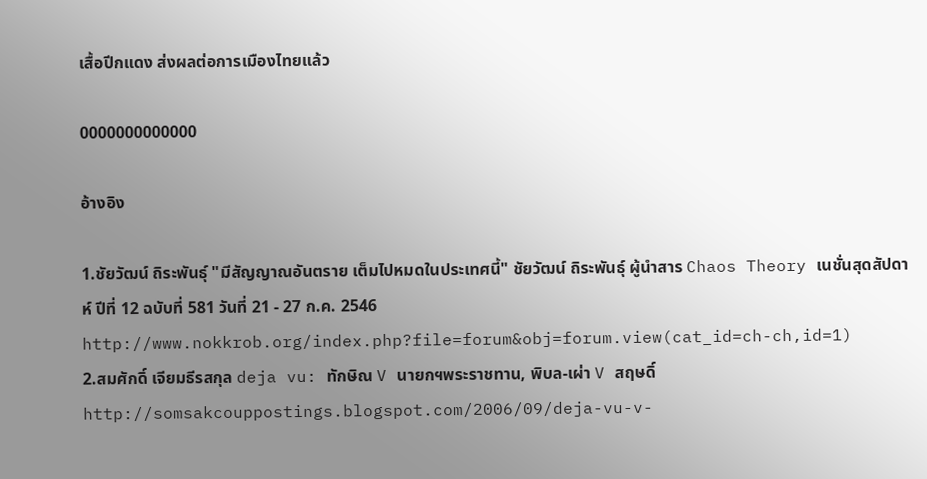เสื้อปีกแดง ส่งผลต่อการเมืองไทยแล้ว

0000000000000

อ้างอิง

1.ชัยวัฒน์ ถิระพันธุ์ "มีสัญญาณอันตราย เต็มไปหมดในประเทศนี้" ชัยวัฒน์ ถิระพันธุ์ ผู้นำสาร Chaos Theory เนชั่นสุดสัปดาห์ ปีที่ 12 ฉบับที่ 581 วันที่ 21 - 27 ก.ค. 2546 http://www.nokkrob.org/index.php?file=forum&obj=forum.view(cat_id=ch-ch,id=1)
2.สมศักดิ์ เจียมธีรสกุล deja vu: ทักษิณ V นายกฯพระราชทาน, พิบล-เผ่า V สฤษดิ์ http://somsakcouppostings.blogspot.com/2006/09/deja-vu-v-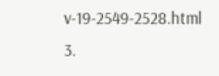v-19-2549-2528.html
3.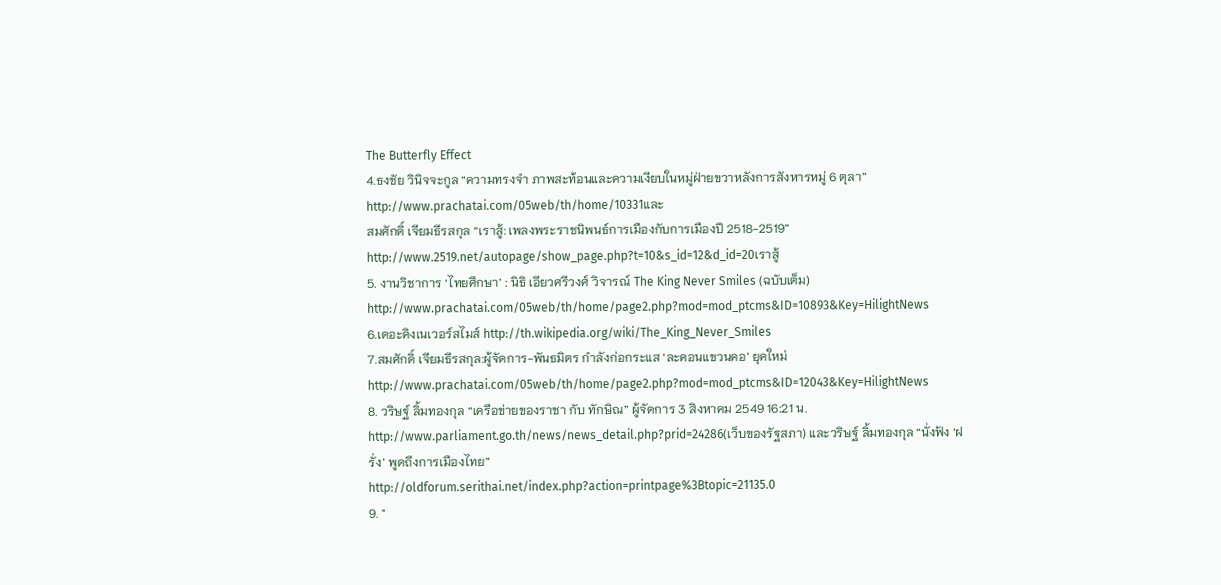The Butterfly Effect
4.ธงชัย วินิจจะกูล “ความทรงจำ ภาพสะท้อนและความเงียบในหมู่ฝ่ายขวาหลังการสังหารหมู่ 6 ตุลา” http://www.prachatai.com/05web/th/home/10331และ
สมศักดิ์ เจียมธีรสกุล “เราสู้: เพลงพระราชนิพนธ์การเมืองกับการเมืองปี 2518-2519” http://www.2519.net/autopage/show_page.php?t=10&s_id=12&d_id=20เราสู้
5. งานวิชาการ ‘ไทยศึกษา’ : นิธิ เอียวศรีวงศ์ วิจารณ์ The King Never Smiles (ฉบับเต็ม) http://www.prachatai.com/05web/th/home/page2.php?mod=mod_ptcms&ID=10893&Key=HilightNews
6.เดอะคิงเนเวอร์สไมส์ http://th.wikipedia.org/wiki/The_King_Never_Smiles
7.สมศักดิ์ เจียมธีรสกุล:ผู้จัดการ-พันธมิตร กำลังก่อกระแส ‘ละคอนแขวนคอ’ ยุคใหม่http://www.prachatai.com/05web/th/home/page2.php?mod=mod_ptcms&ID=12043&Key=HilightNews
8. วริษฐ์ ลิ้มทองกุล “เครือข่ายของราชา กับ ทักษิณ” ผู้จัดการ 3 สิงหาคม 2549 16:21 น.
http://www.parliament.go.th/news/news_detail.php?prid=24286(เว็บของรัฐสภา) และวริษฐ์ ลิ้มทองกุล “นั่งฟัง ‘ฝรั่ง’ พูดถึงการเมืองไทย”
http://oldforum.serithai.net/index.php?action=printpage%3Btopic=21135.0
9. "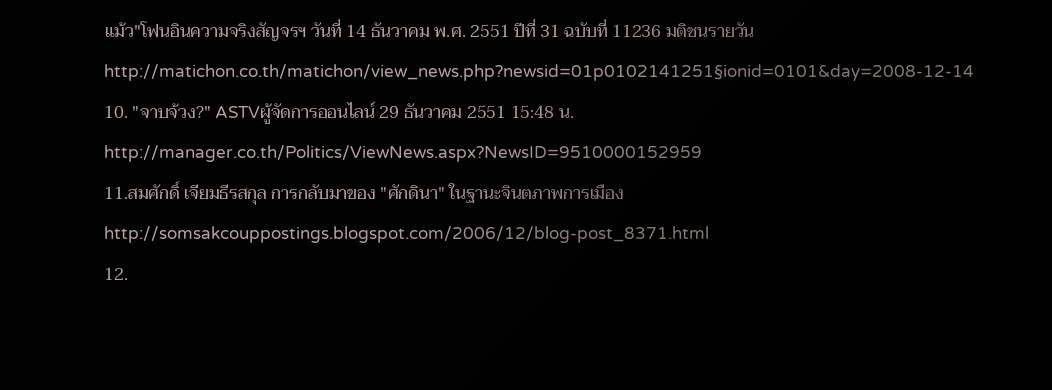แม้ว"โฟนอินความจริงสัญจรฯ วันที่ 14 ธันวาคม พ.ศ. 2551 ปีที่ 31 ฉบับที่ 11236 มติชนรายวันhttp://matichon.co.th/matichon/view_news.php?newsid=01p0102141251§ionid=0101&day=2008-12-14
10. "จาบจ้วง?" ASTVผู้จัดการออนไลน์ 29 ธันวาคม 2551 15:48 น. http://manager.co.th/Politics/ViewNews.aspx?NewsID=9510000152959
11.สมศักดิ์ เจียมธีรสกุล การกลับมาของ "ศักดินา" ในฐานะจินตภาพการเมือง http://somsakcouppostings.blogspot.com/2006/12/blog-post_8371.html
12.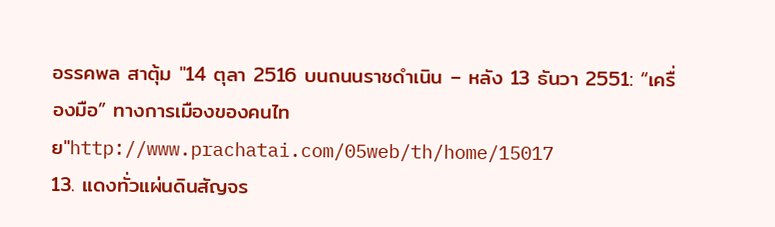อรรคพล สาตุ้ม "14 ตุลา 2516 บนถนนราชดำเนิน – หลัง 13 ธันวา 2551: “เครื่องมือ” ทางการเมืองของคนไทย"http://www.prachatai.com/05web/th/home/15017
13. แดงทั่วแผ่นดินสัญจร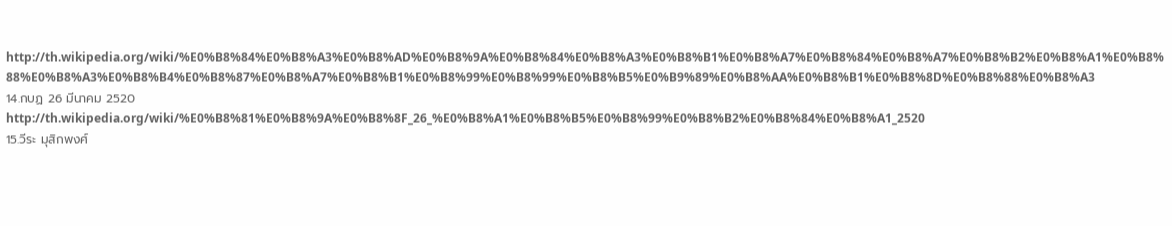http://th.wikipedia.org/wiki/%E0%B8%84%E0%B8%A3%E0%B8%AD%E0%B8%9A%E0%B8%84%E0%B8%A3%E0%B8%B1%E0%B8%A7%E0%B8%84%E0%B8%A7%E0%B8%B2%E0%B8%A1%E0%B8%88%E0%B8%A3%E0%B8%B4%E0%B8%87%E0%B8%A7%E0%B8%B1%E0%B8%99%E0%B8%99%E0%B8%B5%E0%B9%89%E0%B8%AA%E0%B8%B1%E0%B8%8D%E0%B8%88%E0%B8%A3
14.กบฏ 26 มีนาคม 2520
http://th.wikipedia.org/wiki/%E0%B8%81%E0%B8%9A%E0%B8%8F_26_%E0%B8%A1%E0%B8%B5%E0%B8%99%E0%B8%B2%E0%B8%84%E0%B8%A1_2520
15.วีระ มุสิกพงศ์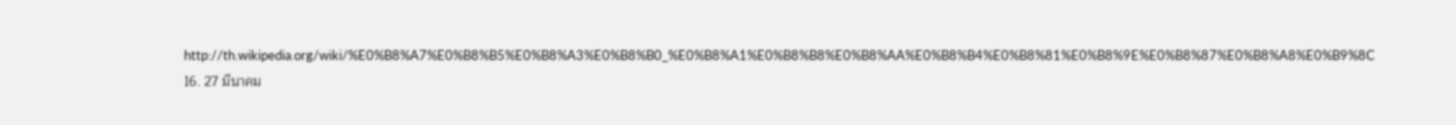http://th.wikipedia.org/wiki/%E0%B8%A7%E0%B8%B5%E0%B8%A3%E0%B8%B0_%E0%B8%A1%E0%B8%B8%E0%B8%AA%E0%B8%B4%E0%B8%81%E0%B8%9E%E0%B8%87%E0%B8%A8%E0%B9%8C
16. 27 มีนาคม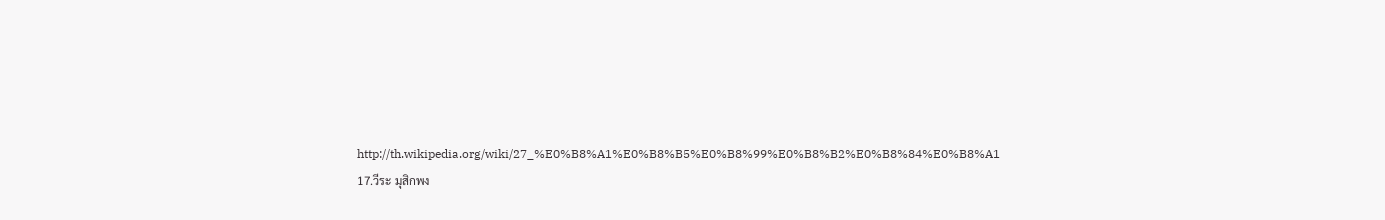http://th.wikipedia.org/wiki/27_%E0%B8%A1%E0%B8%B5%E0%B8%99%E0%B8%B2%E0%B8%84%E0%B8%A1
17.วีระ มุสิกพง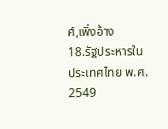ศ์,เพิ่งอ้าง
18.รัฐประหารในประเทศไทย พ.ศ. 2549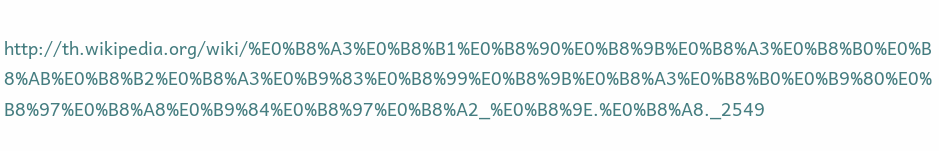http://th.wikipedia.org/wiki/%E0%B8%A3%E0%B8%B1%E0%B8%90%E0%B8%9B%E0%B8%A3%E0%B8%B0%E0%B8%AB%E0%B8%B2%E0%B8%A3%E0%B9%83%E0%B8%99%E0%B8%9B%E0%B8%A3%E0%B8%B0%E0%B9%80%E0%B8%97%E0%B8%A8%E0%B9%84%E0%B8%97%E0%B8%A2_%E0%B8%9E.%E0%B8%A8._2549